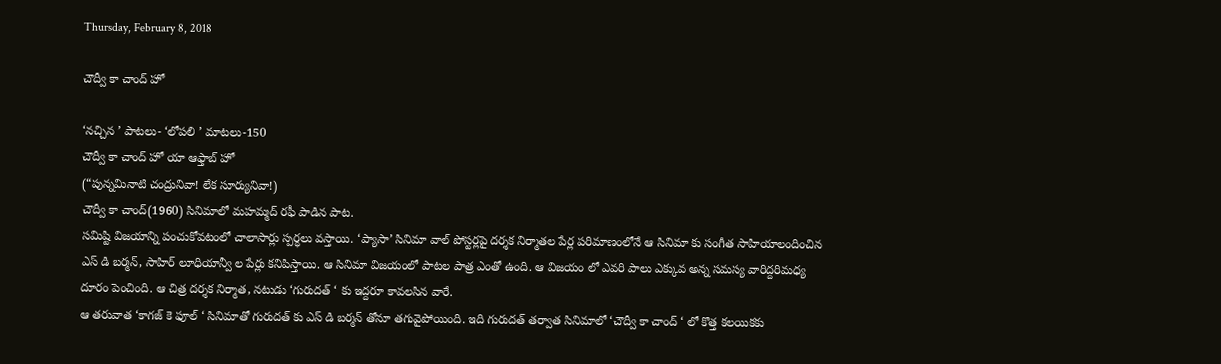Thursday, February 8, 2018

చౌద్వీ కా చాంద్ హో

‘నచ్చిన ’ పాటలు- ‘లోపలి ’ మాటలు-150
చౌద్వీ కా చాంద్ హో యా ఆఫ్తాబ్ హో
(“పున్నమినాటి చంద్రునివా! లేక సూర్యునివా!)
చౌద్వీ కా చాంద్(1960) సినిమాలో మహమ్మద్ రఫీ పాడిన పాట.
సమిష్టి విజయాన్ని పంచుకోవటంలో చాలాసార్లు స్పర్ధలు వస్తాయి. ‘ప్యాసా’ సినిమా వాల్ పోస్టర్లపై దర్శక నిర్మాతల పేర్ల పరిమాణంలోనే ఆ సినిమా కు సంగీత సాహియాలందించిన ఎస్ డి బర్మన్, సాహిర్ లూధియాన్వీ ల పేర్లు కనిపిస్తాయి. ఆ సినిమా విజయంలో పాటల పాత్ర ఎంతో ఉంది. ఆ విజయం లో ఎవరి పాలు ఎక్కువ అన్న సమస్య వారిద్దరిమధ్య దూరం పెంచింది. ఆ చిత్ర దర్శక నిర్మాత, నటుడు ‘గురుదత్ ‘ కు ఇద్దరూ కావలసిన వారే.
ఆ తరువాత ‘కాగజ్ కె ఫూల్ ‘ సినిమాతో గురుదత్ కు ఎస్ డి బర్మన్ తోనూ తగువైపోయింది. ఇది గురుదత్ తర్వాత సినిమాలో ‘చౌద్వీ కా చాంద్ ‘ లో కొత్త కలయికకు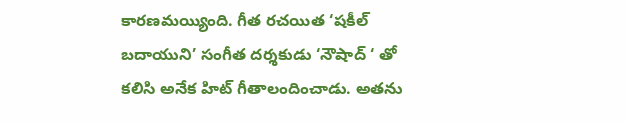కారణమయ్యింది. గీత రచయిత ‘షకీల్ బదాయుని’ సంగీత దర్శకుడు ‘నౌషాద్ ‘ తో కలిసి అనేక హిట్ గీతాలందించాడు. అతను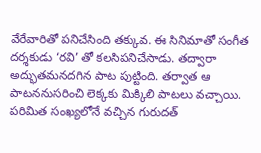వేరేవారితో పనిచేసింది తక్కువ. ఈ సినిమాతో సంగీత దర్శకుడు ‘రవి’ తో కలసిపనిచేసాడు. తద్వారా అద్భుతమనదగిన పాట పుట్టింది. తర్వాత ఆ పాటననుసరించి లెక్కకు మిక్కిలి పాటలు వచ్చాయి.
పరిమిత సంఖ్యలోనే వచ్చిన గురుదత్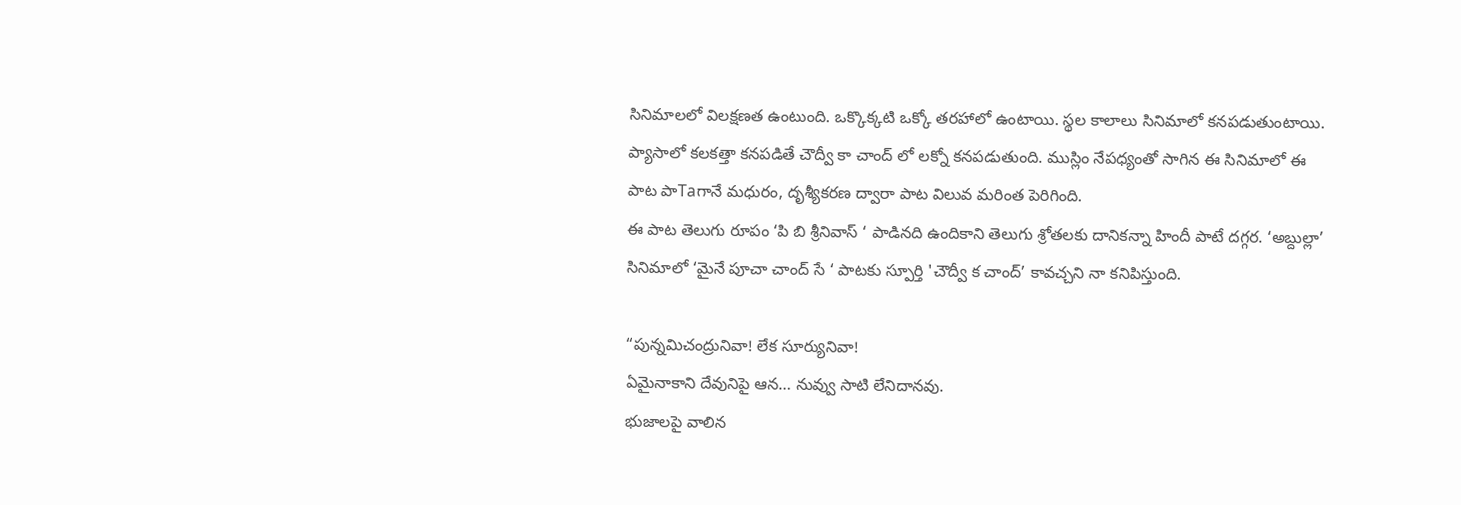సినిమాలలో విలక్షణత ఉంటుంది. ఒక్కొక్కటి ఒక్కో తరహాలో ఉంటాయి. స్థల కాలాలు సినిమాలో కనపడుతుంటాయి. ప్యాసాలో కలకత్తా కనపడితే చౌద్వీ కా చాంద్ లో లక్నో కనపడుతుంది. ముస్లిం నేపధ్యంతో సాగిన ఈ సినిమాలో ఈ పాట పాTaగానే మధురం, దృశ్యీకరణ ద్వారా పాట విలువ మరింత పెరిగింది.
ఈ పాట తెలుగు రూపం ‘పి బి శ్రీనివాస్ ‘ పాడినది ఉందికాని తెలుగు శ్రోతలకు దానికన్నా హిందీ పాటే దగ్గర. ‘అబ్దుల్లా’ సినిమాలో ‘మైనే పూచా చాంద్ సే ‘ పాటకు స్పూర్తి 'చౌద్వీ క చాంద్’ కావచ్చని నా కనిపిస్తుంది.

“పున్నమిచంద్రునివా! లేక సూర్యునివా!
ఏమైనాకాని దేవునిపై ఆన… నువ్వు సాటి లేనిదానవు.
భుజాలపై వాలిన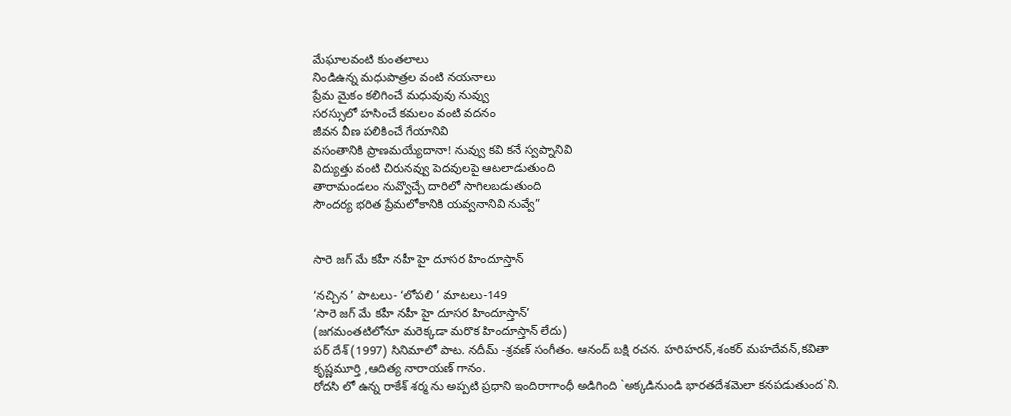మేఘాలవంటి కుంతలాలు
నిండిఉన్న మధుపాత్రల వంటి నయనాలు
ప్రేమ మైకం కలిగించే మధువువు నువ్వు
సరస్సులో హసించే కమలం వంటి వదనం
జీవన వీణ పలికించే గేయానివి
వసంతానికి ప్రాణమయ్యేదానా! నువ్వు కవి కనే స్వప్నానివి
విద్యుత్తు వంటి చిరునవ్వు పెదవులపై ఆటలాడుతుంది
తారామండలం నువ్వొచ్చే దారిలో సాగిలబడుతుంది
సౌందర్య భరిత ప్రేమలోకానికి యవ్వనానివి నువ్వే”


సారె జగ్ మే కహీ నహీ హై దూసర హిందూస్తాన్

‘నచ్చిన ’ పాటలు- ‘లోపలి ’ మాటలు-149
‘సారె జగ్ మే కహీ నహీ హై దూసర హిందూస్తాన్’
(జగమంతటిలోనూ మరెక్కడా మరొక హిందూస్తాన్ లేదు)
పర్ దేశ్ (1997) సినిమాలో పాట. నదీమ్ -శ్రవణ్ సంగీతం. ఆనంద్ బక్షి రచన. హరిహరన్,శంకర్ మహదేవన్,కవితా కృష్ణమూర్తి ,ఆదిత్య నారాయణ్ గానం.
రోదసి లో ఉన్న రాకేశ్ శర్మ ను అప్పటి ప్రధాని ఇందిరాగాంధీ అడిగింది `అక్కడినుండి భారతదేశమెలా కనపడుతుంద`ని.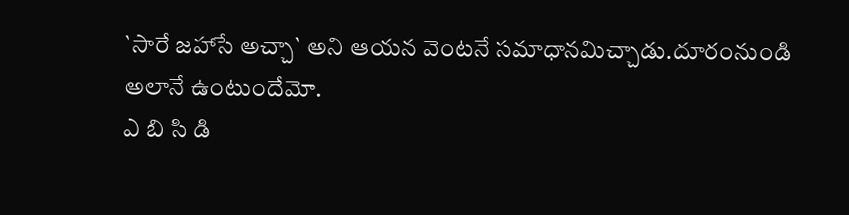`సారే జహాసే అచ్చా` అని ఆయన వెంటనే సమాధానమిచ్చాడు.దూరంనుండి అలానే ఉంటుందేమో.
ఎ బి సి డి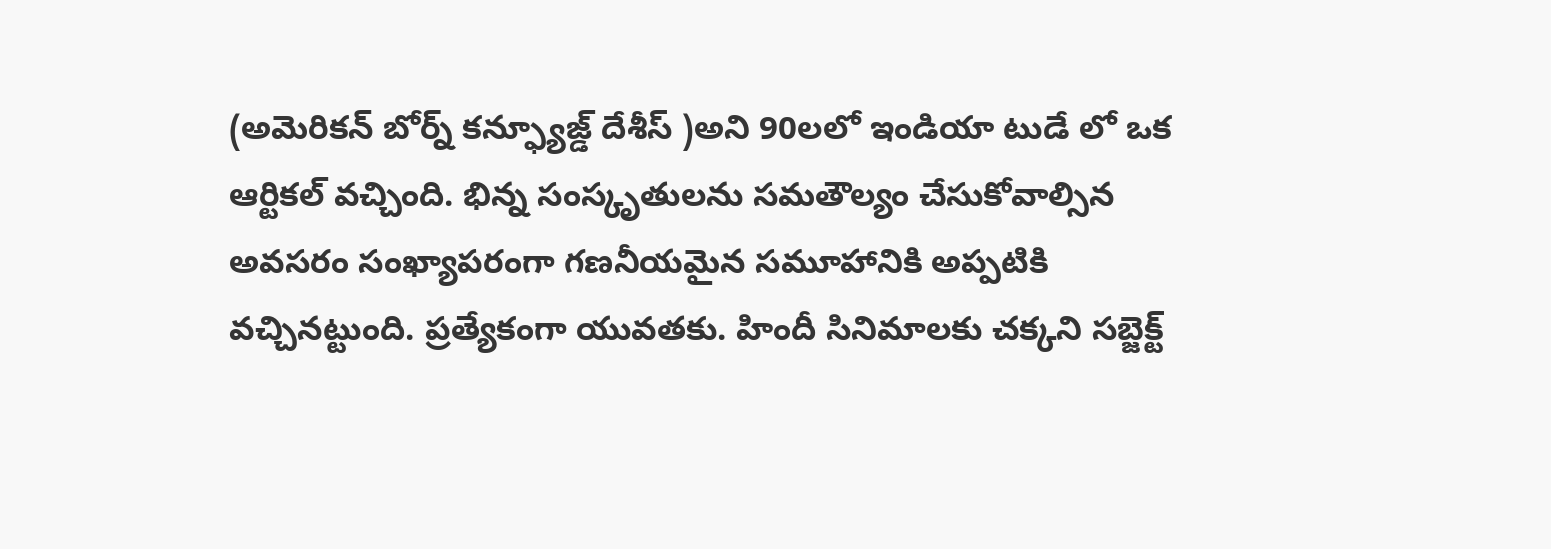(అమెరికన్ బోర్న్ కన్ఫ్యూజ్డ్ దేశీస్ )అని 90లలో ఇండియా టుడే లో ఒక ఆర్టికల్ వచ్చింది. భిన్న సంస్కృతులను సమతౌల్యం చేసుకోవాల్సిన అవసరం సంఖ్యాపరంగా గణనీయమైన సమూహానికి అప్పటికి వచ్చినట్టుంది. ప్రత్యేకంగా యువతకు. హిందీ సినిమాలకు చక్కని సబ్జెక్ట్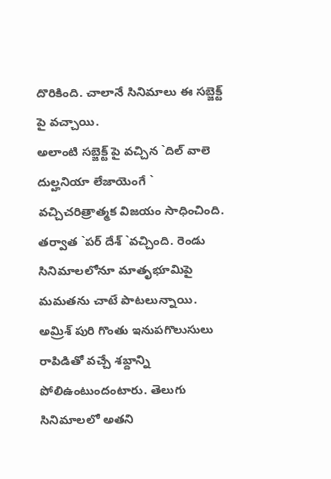దొరికింది. చాలానే సినిమాలు ఈ సబ్జెక్ట్ పై వచ్చాయి.
అలాంటి సబ్జెక్ట్ పై వచ్చిన `దిల్ వాలె దుల్హనియా లేజాయెంగే ` వచ్చిచరిత్రాత్మక విజయం సాధించింది. తర్వాత `పర్ దేశ్ `వచ్చింది. రెండు సినిమాలలోనూ మాతృభూమిపై మమతను చాటే పాటలున్నాయి.
అమ్రిశ్ పురి గొంతు ఇనుపగొలుసులు రాపిడితో వచ్చే శబ్దాన్ని పోలిఉంటుందంటారు. తెలుగు సినిమాలలో అతని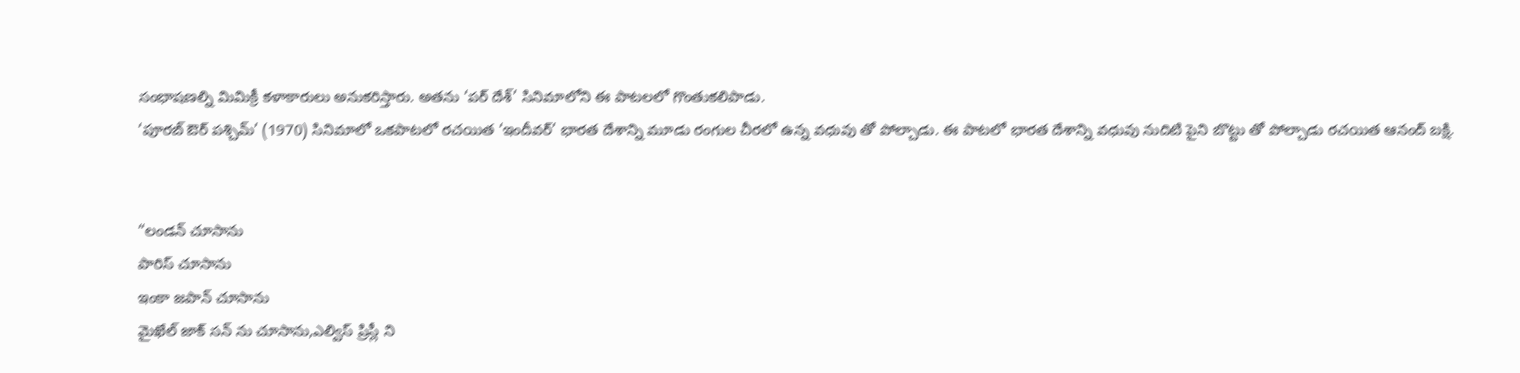సంభాషణల్ని మిమిక్రీ కళాకారులు అనుకరిస్తారు. అతను ‘పర్ దేశ్’ సినిమాలోని ఈ పాటలలో గొంతుకలిపాడు.
‘పూరబ్ ఔర్ పశ్చిమ్’ (1970) సినిమాలో ఒకపాటలో రచయిత ‘ఇందీవర్’ భారత దేశాన్ని మూడు రంగుల చీరలో ఉన్న వధువు తో పోల్చాడు. ఈ పాటలో భారత దేశాన్ని వధువు నుదిటి పైని బొట్టు తో పోల్చాడు రచయిత ఆనంద్ బక్షి.


“లండన్ చూసాను
పారిస్ చూసాను
ఇంకా జపాన్ చూసాను
మైఖేల్ జాక్ సన్ ను చూసాను,ఎల్విస్ ప్రిస్లీ ని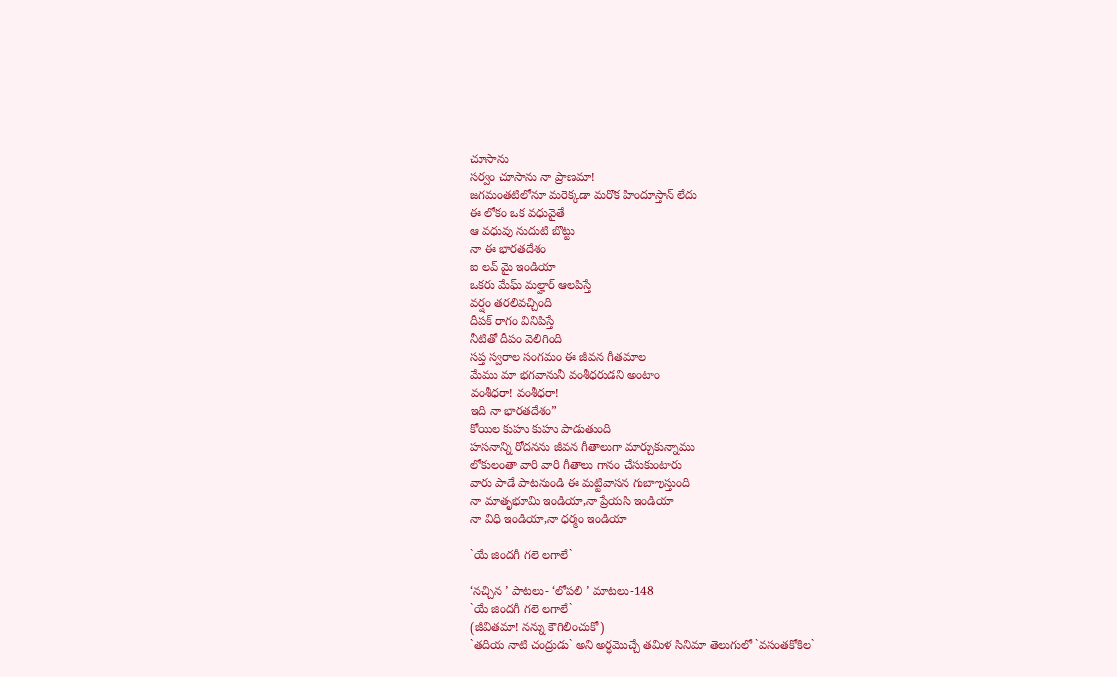చూసాను
సర్వం చూసాను నా ప్రాణమా!
జగమంతటిలోనూ మరెక్కడా మరొక హిందూస్తాన్ లేదు
ఈ లోకం ఒక వధువైతే
ఆ వధువు నుదుటి బొట్టు
నా ఈ భారతదేశం
ఐ లవ్ మై ఇండియా
ఒకరు మేఘ్ మల్హార్ ఆలపిస్తే
వర్షం తరలివచ్చింది
దీపక్ రాగం వినిపిస్తే
నీటితో దీపం వెలిగింది
సప్త స్వరాల సంగమం ఈ జీవన గీతమాల
మేము మా భగవానునీ వంశీధరుడని అంటాం
వంశీధరా! వంశీధరా!
ఇది నా భారతదేశం”
కోయిల కుహు కుహు పాడుతుంది
హసనాన్ని రోదనను జీవన గీతాలుగా మార్చుకున్నాము
లోకులంతా వారి వారి గీతాలు గానం చేసుకుంటారు
వారు పాడే పాటనుండి ఈ మట్టివాసన గుబాఌస్తుంది
నా మాతృభూమి ఇండియా,నా ప్రేయసి ఇండియా
నా విధి ఇండియా,నా ధర్మం ఇండియా

`యే జిందగీ గలె లగాలే`

‘నచ్చిన ’ పాటలు- ‘లోపలి ’ మాటలు-148
`యే జిందగీ గలె లగాలే`
(జీవితమా! నన్ను కౌగిలించుకో)
`తదియ నాటి చంద్రుడు` అని అర్ధమొచ్చే తమిళ సినిమా తెలుగులో `వసంతకోకిల`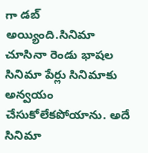గా డబ్ అయ్యింది.సినిమా చూసినా రెండు భాషల సినిమా పేర్లు సినిమాకు అన్వయం చేసుకోలేకపోయాను. అదే సినిమా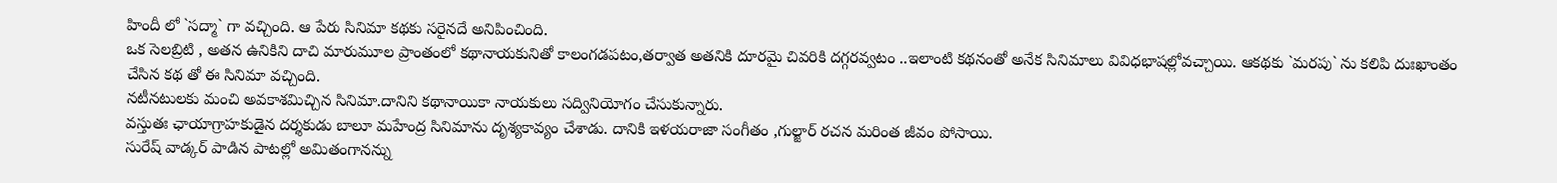హిందీ లో `సద్మా` గా వచ్చింది. ఆ పేరు సినిమా కథకు సరైనదే అనిపించింది.
ఒక సెలబ్రిటి , అతన ఉనికిని దాచి మారుమూల ప్రాంతంలో కథానాయకునితో కాలంగడపటం,తర్వాత అతనికి దూరమై చివరికి దగ్గరవ్వటం ..ఇలాంటి కథనంతో అనేక సినిమాలు వివిధభాషల్లోవచ్చాయి. ఆకథకు `మరపు` ను కలిపి దుఃఖాంతం చేసిన కథ తో ఈ సినిమా వచ్చింది.
నటీనటులకు మంచి అవకాశమిచ్చిన సినిమా.దానిని కథానాయికా నాయకులు సద్వినియోగం చేసుకున్నారు.
వస్తుతః ఛాయాగ్రాహకుడైన దర్శకుడు బాలూ మహేంద్ర సినిమాను దృశ్యకావ్యం చేశాడు. దానికి ఇళయరాజా సంగీతం ,గుల్జార్ రచన మరింత జీవం పోసాయి.
సురేష్ వాడ్కర్ పాడిన పాటల్లో అమితంగానన్ను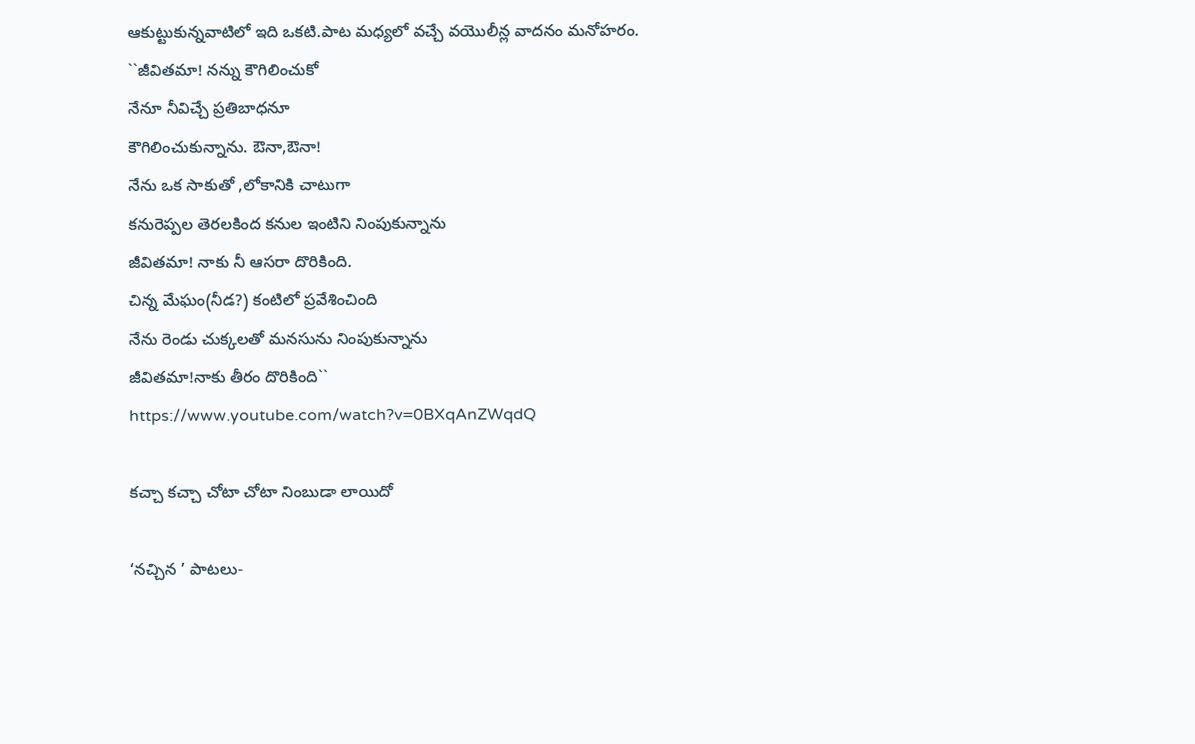ఆకుట్టుకున్నవాటిలో ఇది ఒకటి.పాట మధ్యలో వచ్చే వయొలీన్ల వాదనం మనోహరం.
``జీవితమా! నన్ను కౌగిలించుకో
నేనూ నీవిచ్చే ప్రతిబాధనూ
కౌగిలించుకున్నాను. ఔనా,ఔనా!
నేను ఒక సాకుతో ,లోకానికి చాటుగా
కనురెప్పల తెరలకింద కనుల ఇంటిని నింపుకున్నాను
జీవితమా! నాకు నీ ఆసరా దొరికింది.
చిన్న మేఘం(నీడ?) కంటిలో ప్రవేశించింది
నేను రెండు చుక్కలతో మనసును నింపుకున్నాను
జీవితమా!నాకు తీరం దొరికింది``
https://www.youtube.com/watch?v=0BXqAnZWqdQ

కచ్చా కచ్చా చోటా చోటా నింబుడా లాయిదో

‘నచ్చిన ’ పాటలు-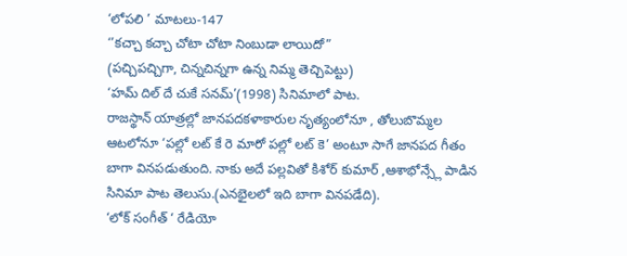‘లోపలి ’ మాటలు-147
‘’కచ్చా కచ్చా చోటా చోటా నింబుడా లాయిదో”
(పచ్చిపచ్చిగా, చిన్నచిన్నగా ఉన్న నిమ్మ తెచ్చిపెట్టు)
‘హమ్ దిల్ దే చుకే సనమ్’(1998) సినిమాలో పాట.
రాజస్థాన్ యాత్రల్లో జానపదకళాకారుల నృత్యంలోనూ , తోలుబొమ్మల ఆటలోనూ ‘పల్లో లట్ కే రె మారో పల్లో లట్ కె’ అంటూ సాగే జానపద గీతం బాగా వినపడుతుంది. నాకు అదే పల్లవితో కిశోర్ కుమార్ ,ఆశాభోన్స్లే పాడిన సినిమా పాట తెలుసు.(ఎనభైలలో ఇది బాగా వినపడేది).
‘లోక్ సంగీత్ ‘ రేడియో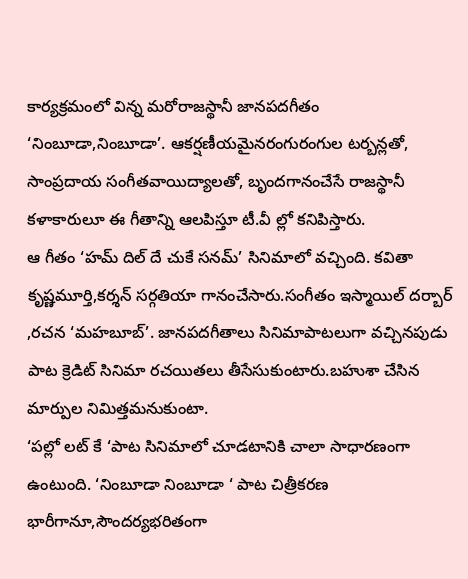కార్యక్రమంలో విన్న మరోరాజస్థానీ జానపదగీతం ‘నింబూడా,నింబూడా’. ఆకర్షణీయమైనరంగురంగుల టర్బన్లతో, సాంప్రదాయ సంగీతవాయిద్యాలతో, బృందగానంచేసే రాజస్థానీ కళాకారులూ ఈ గీతాన్ని ఆలపిస్తూ టీ.వీ ల్లో కనిపిస్తారు.
ఆ గీతం ‘హమ్ దిల్ దే చుకే సనమ్’ సినిమాలో వచ్చింది. కవితా కృష్ణమూర్తి,కర్శన్ సర్గతియా గానంచేసారు.సంగీతం ఇస్మాయిల్ దర్బార్ ,రచన ‘మహబూబ్’. జానపదగీతాలు సినిమాపాటలుగా వచ్చినపుడు పాట క్రెడిట్ సినిమా రచయితలు తీసేసుకుంటారు.బహుశా చేసిన మార్పుల నిమిత్తమనుకుంటా.
‘పల్లో లట్ కే ‘పాట సినిమాలో చూడటానికి చాలా సాధారణంగా ఉంటుంది. ‘నింబూడా నింబూడా ‘ పాట చిత్రీకరణ భారీగానూ,సౌందర్యభరితంగా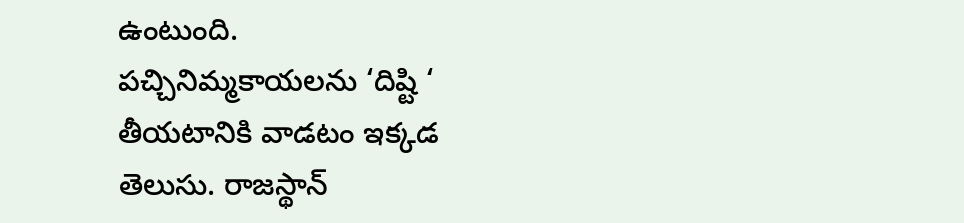ఉంటుంది.
పచ్చినిమ్మకాయలను ‘దిష్టి ‘ తీయటానికి వాడటం ఇక్కడ తెలుసు. రాజస్థాన్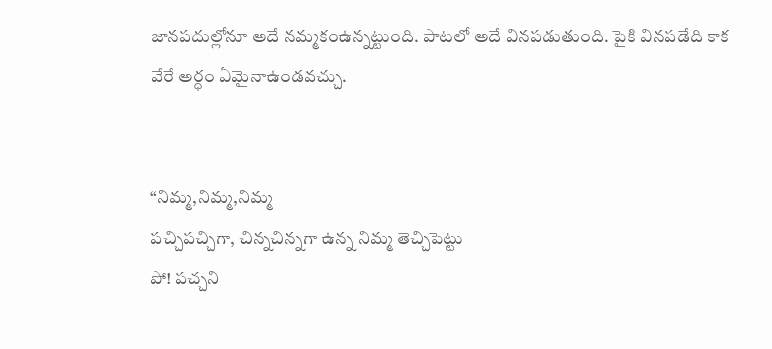జానపదుల్లోనూ అదే నమ్మకంఉన్నట్టుంది. పాటలో అదే వినపడుతుంది. పైకి వినపడేది కాక వేరే అర్ధం ఏమైనాఉండవచ్చు.


“నిమ్మ,నిమ్మ,నిమ్మ
పచ్చిపచ్చిగా, చిన్నచిన్నగా ఉన్న నిమ్మ తెచ్చిపెట్టు
పో! పచ్చని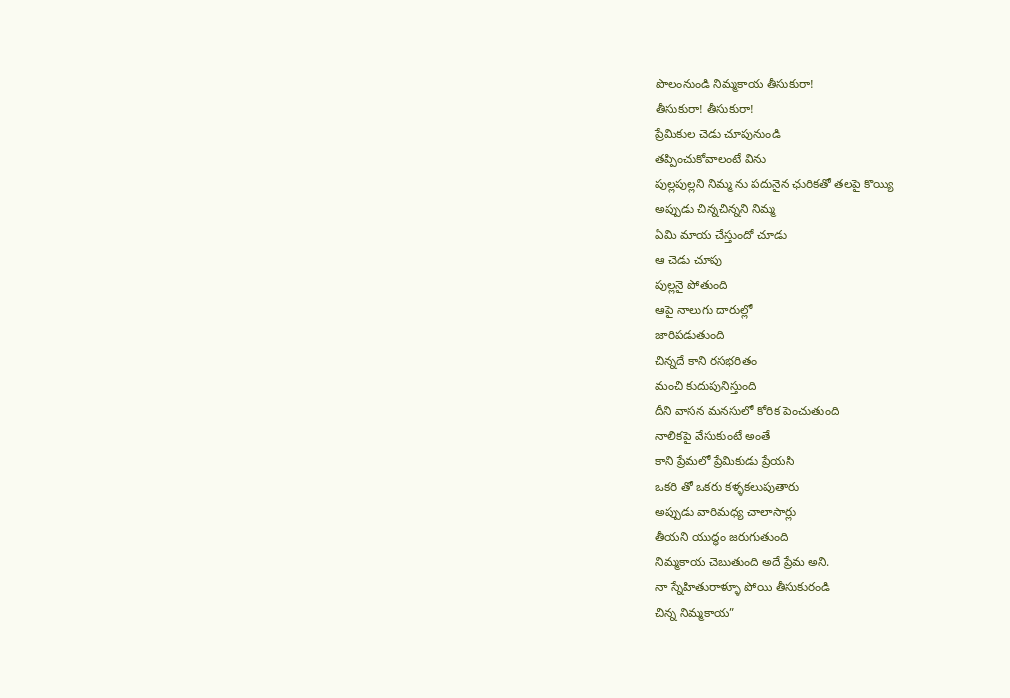పొలంనుండి నిమ్మకాయ తీసుకురా!
తీసుకురా! తీసుకురా!
ప్రేమికుల చెడు చూపునుండి
తప్పించుకోవాలంటే విను
పుల్లపుల్లని నిమ్మ ను పదునైన ఛురికతో తలపై కొయ్యి
అప్పుడు చిన్నచిన్నని నిమ్మ
ఏమి మాయ చేస్తుందో చూడు
ఆ చెడు చూపు
పుల్లనై పోతుంది
ఆపై నాలుగు దారుల్లో
జారిపడుతుంది
చిన్నదే కాని రసభరితం
మంచి కుదుపునిస్తుంది
దీని వాసన మనసులో కోరిక పెంచుతుంది
నాలికపై వేసుకుంటే అంతే
కాని ప్రేమలో ప్రేమికుడు ప్రేయసి
ఒకరి తో ఒకరు కళ్ళకలుపుతారు
అప్పుడు వారిమధ్య చాలాసార్లు
తీయని యుద్ధం జరుగుతుంది
నిమ్మకాయ చెబుతుంది అదే ప్రేమ అని.
నా స్నేహితురాళ్ళూ పోయి తీసుకురండి
చిన్న నిమ్మకాయ”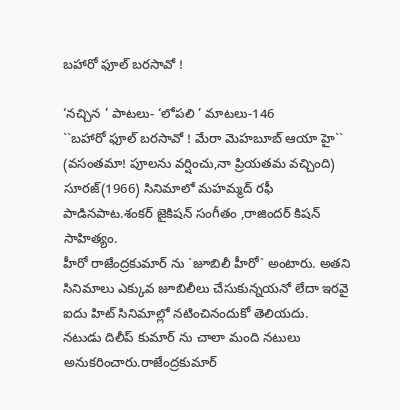బహారో ఫూల్ బరసావో !

‘నచ్చిన ’ పాటలు- ‘లోపలి ’ మాటలు-146
``బహారో ఫూల్ బరసావో ! మేరా మెహబూబ్ ఆయా హై``
(వసంతమా! పూలను వర్షించు,నా ప్రియతమ వచ్చింది)
సూరజ్(1966) సినిమాలో మహమ్మద్ రఫీ పాడినపాట.శంకర్ జైకిషన్ సంగీతం ,రాజిందర్ కిషన్ సాహిత్యం.
హీరో రాజేంద్రకుమార్ ను `జూబిలీ హీరో` అంటారు. అతని సినిమాలు ఎక్కువ జూబిలీలు చేసుకున్నయనో లేదా ఇరవై ఐదు హిట్ సినిమాల్లో నటించినందుకో తెలియదు.
నటుడు దిలీప్ కుమార్ ను చాలా మంది నటులు అనుకరించారు.రాజేంద్రకుమార్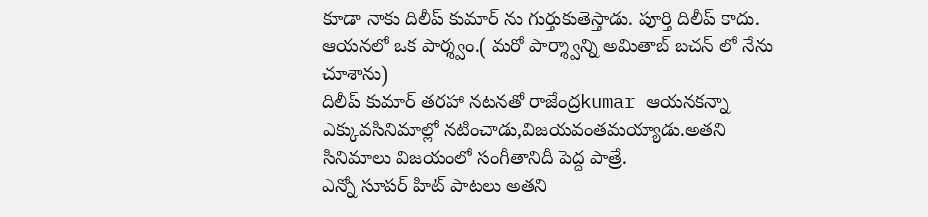కూడా నాకు దిలీప్ కుమార్ ను గుర్తుకుతెస్తాడు. పూర్తి దిలీప్ కాదు. ఆయనలో ఒక పార్శ్వం.( మరో పార్శ్వాన్ని అమితాబ్ బచన్ లో నేను చూశాను)
దిలీప్ కుమార్ తరహా నటనతో రాజేంద్రkumar ఆయనకన్నా ఎక్కువసినిమాల్లో నటించాడు,విజయవంతమయ్యాడు.అతని సినిమాలు విజయంలో సంగీతానిదీ పెద్ద పాత్రే.
ఎన్నో సూపర్ హిట్ పాటలు అతని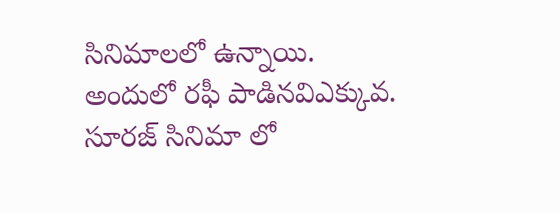సినిమాలలో ఉన్నాయి. అందులో రఫీ పాడినవిఎక్కువ.
సూరజ్ సినిమా లో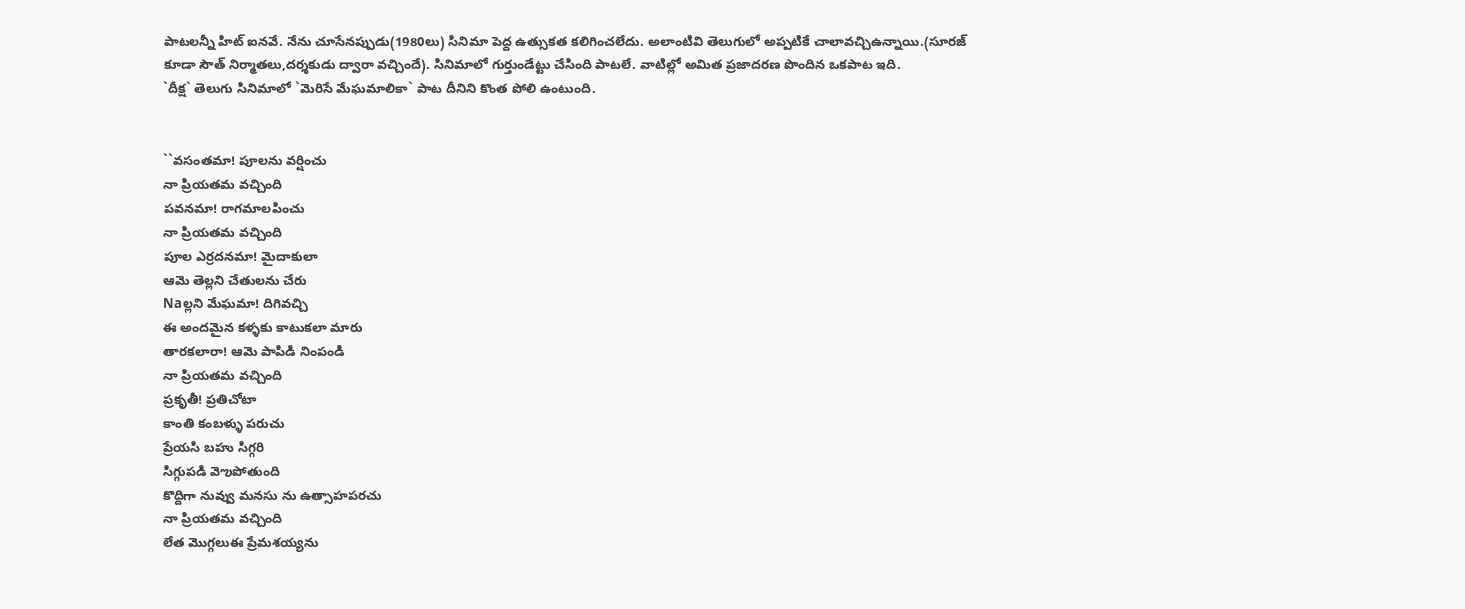పాటలన్నీ హిట్ ఐనవే. నేను చూసేనప్పుడు(1980లు) సినిమా పెద్ద ఉత్సుకత కలిగించలేదు. అలాంటివి తెలుగులో అప్పటికే చాలావచ్చిఉన్నాయి.(సూరజ్ కూడా సౌత్ నిర్మాతలు,దర్శకుడు ద్వారా వచ్చిందే). సినిమాలో గుర్తుండేట్టు చేసింది పాటలే. వాటిల్లో అమిత ప్రజాదరణ పొందిన ఒకపాట ఇది.
`దీక్ష` తెలుగు సినిమాలో `మెరిసే మేఘమాలికా` పాట దీనిని కొంత పోలి ఉంటుంది.


``వసంతమా! పూలను వర్షించు
నా ప్రియతమ వచ్చింది
పవనమా! రాగమాలపించు
నా ప్రియతమ వచ్చింది
పూల ఎర్రదనమా! మైదాకులా
ఆమె తెల్లని చేతులను చేరు
Naల్లని మేఘమా! దిగివచ్చి
ఈ అందమైన కళ్ళకు కాటుకలా మారు
తారకలారా! ఆమె పాపిడి నింపండి
నా ప్రియతమ వచ్చింది
ప్రకృతీ! ప్రతిచోటా
కాంతి కంబళ్ళు పరుచు
ప్రేయసి బహు సిగ్గరి
సిగ్గుపడి వెఌపోతుంది
కొద్దిగా నువ్వు మనసు ను ఉత్సాహపరచు
నా ప్రియతమ వచ్చింది
లేత మొగ్గలుఈ ప్రేమశయ్యను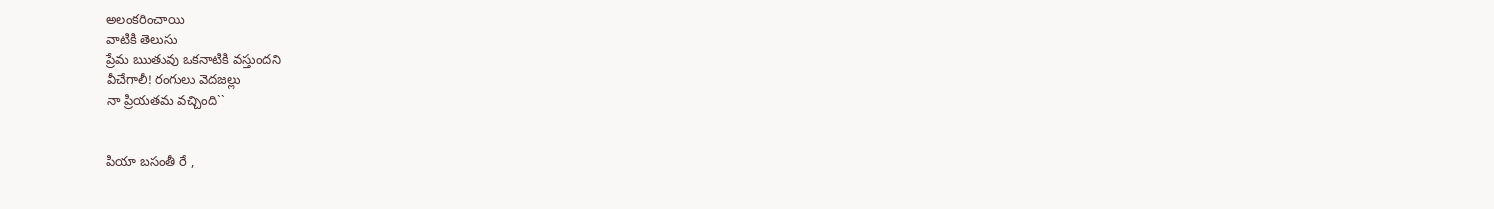అలంకరించాయి
వాటికి తెలుసు
ప్రేమ ఋతువు ఒకనాటికి వస్తుందని
వీచేగాలీ! రంగులు వెదజల్లు
నా ప్రియతమ వచ్చింది``


పియా బసంతీ రే ,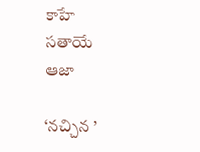కాహే సతాయే ఆజా

‘నచ్చిన ’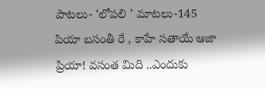పాటలు- ‘లోపలి ’ మాటలు-145
పియా బసంతీ రే , కాహే సతాయే ఆజా
ప్రియా! వసంత మిది ..ఎందుకు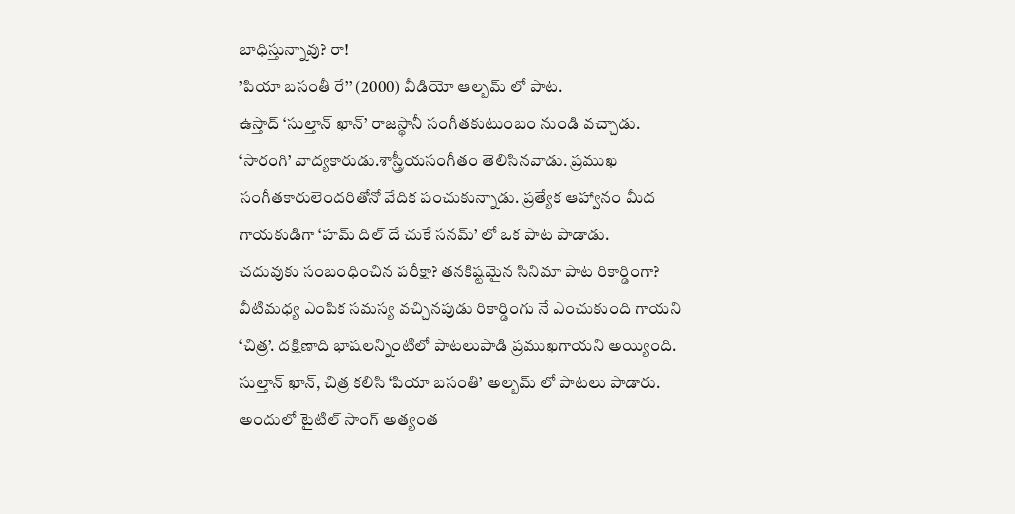బాధిస్తున్నావు? రా!
’పియా బసంతీ రే’’ (2000) వీడియో ఆల్బమ్ లో పాట.
ఉస్తాద్ ‘సుల్తాన్ ఖాన్’ రాజస్థానీ సంగీతకుటుంబం నుండి వచ్చాడు. ‘సారంగి’ వాద్యకారుడు.శాస్త్రీయసంగీతం తెలిసినవాడు. ప్రముఖ సంగీతకారులెందరితోనో వేదిక పంచుకున్నాడు. ప్రత్యేక ఆహ్వానం మీద గాయకుడిగా ‘హమ్ దిల్ దే చుకే సనమ్’ లో ఒక పాట పాడాడు.
చదువుకు సంబంధించిన పరీక్షా? తనకిష్టమైన సినిమా పాట రికార్డింగా? వీటిమధ్య ఎంపిక సమస్య వచ్చినపుడు రికార్డింగు నే ఎంచుకుంది గాయని ‘చిత్ర’. దక్షిణాది భాషలన్నింటిలో పాటలుపాడి ప్రముఖగాయని అయ్యింది.
సుల్తాన్ ఖాన్, చిత్ర కలిసి ‘పియా బసంతి’ అల్బమ్ లో పాటలు పాడారు. అందులో టైటిల్ సాంగ్ అత్యంత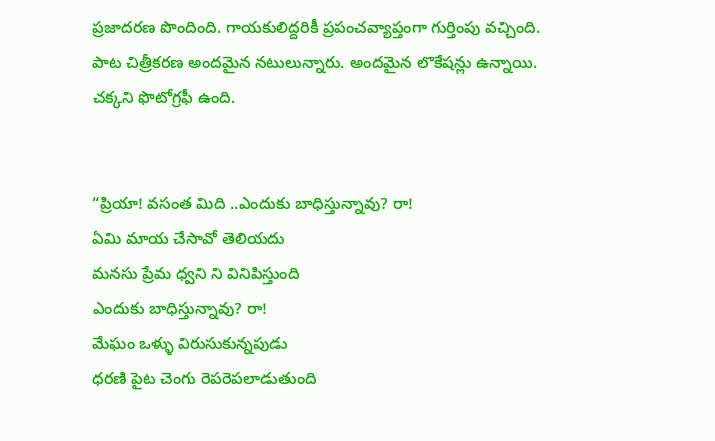ప్రజాదరణ పొందింది. గాయకులిద్దరికీ ప్రపంచవ్యాప్తంగా గుర్తింపు వచ్చింది.
పాట చిత్రీకరణ అందమైన నటులున్నారు. అందమైన లొకేషన్లు ఉన్నాయి. చక్కని ఫొటోగ్రఫీ ఉంది.


“ప్రియా! వసంత మిది ..ఎందుకు బాధిస్తున్నావు? రా!
ఏమి మాయ చేసావో తెలియదు
మనసు ప్రేమ ధ్వని ని వినిపిస్తుంది
ఎందుకు బాధిస్తున్నావు? రా!
మేఘం ఒళ్ళు విరుసుకున్నపుడు
ధరణి పైట చెంగు రెపరెపలాడుతుంది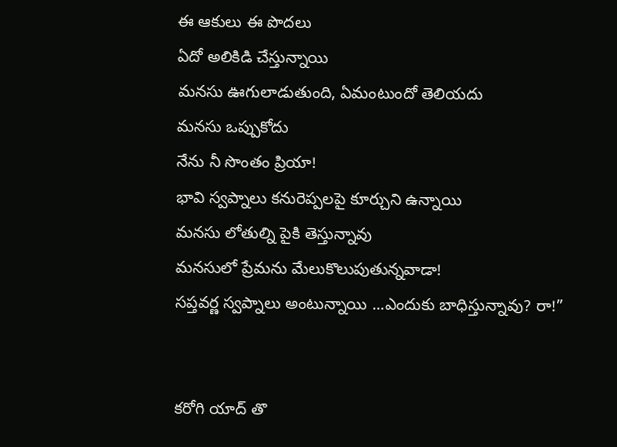ఈ ఆకులు ఈ పొదలు
ఏదో అలికిడి చేస్తున్నాయి
మనసు ఊగులాడుతుంది, ఏమంటుందో తెలియదు
మనసు ఒప్పుకోదు
నేను నీ సొంతం ప్రియా!
భావి స్వప్నాలు కనురెప్పలపై కూర్చుని ఉన్నాయి
మనసు లోతుల్ని పైకి తెస్తున్నావు
మనసులో ప్రేమను మేలుకొలుపుతున్నవాడా!
సప్తవర్ణ స్వప్నాలు అంటున్నాయి ...ఎందుకు బాధిస్తున్నావు? రా!”


కరోగి యాద్ తొ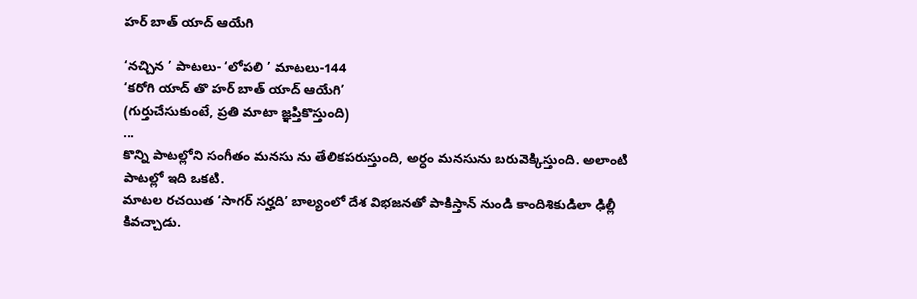హర్ బాత్ యాద్ ఆయేగి

‘నచ్చిన ’ పాటలు- ‘లోపలి ’ మాటలు-144
‘కరోగి యాద్ తొ హర్ బాత్ యాద్ ఆయేగి’
(గుర్తుచేసుకుంటే, ప్రతి మాటా జ్ఞప్తికొస్తుంది)
...
కొన్ని పాటల్లోని సంగీతం మనసు ను తేలికపరుస్తుంది, అర్ధం మనసును బరువెక్కిస్తుంది. అలాంటి పాటల్లో ఇది ఒకటి.
మాటల రచయిత ‘సాగర్ సర్హది’ బాల్యంలో దేశ విభజనతో పాకిస్తాన్ నుండి కాందిశికుడిలా ఢిల్లీ కివచ్చాడు.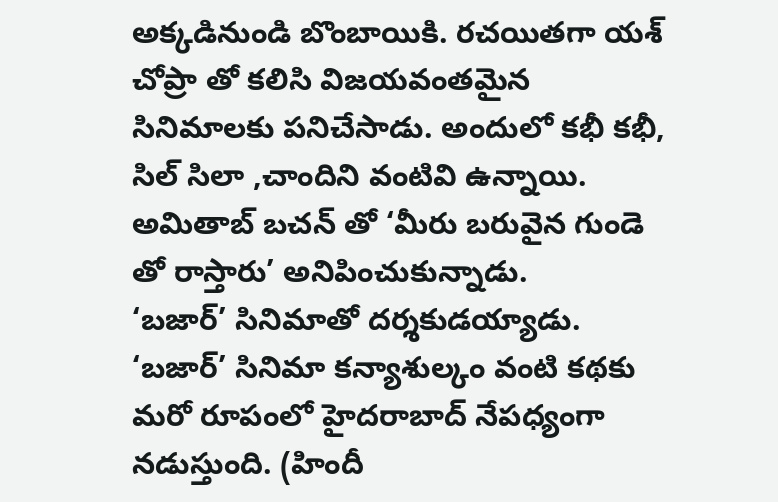అక్కడినుండి బొంబాయికి. రచయితగా యశ్ చోప్రా తో కలిసి విజయవంతమైన సినిమాలకు పనిచేసాడు. అందులో కభీ కభీ, సిల్ సిలా ,చాందిని వంటివి ఉన్నాయి. అమితాబ్ బచన్ తో ‘మీరు బరువైన గుండె తో రాస్తారు’ అనిపించుకున్నాడు.
‘బజార్’ సినిమాతో దర్శకుడయ్యాడు. ‘బజార్’ సినిమా కన్యాశుల్కం వంటి కథకు మరో రూపంలో హైదరాబాద్ నేపధ్యంగా నడుస్తుంది. (హిందీ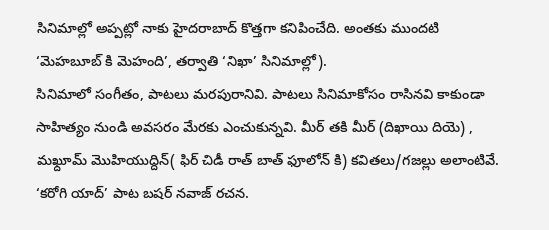సినిమాల్లో అప్పట్లో నాకు హైదరాబాద్ కొత్తగా కనిపించేది. అంతకు ముందటి ‘మెహబూబ్ కి మెహంది’, తర్వాతి ‘నిఖా’ సినిమాల్లో).
సినిమాలో సంగీతం, పాటలు మరపురానివి. పాటలు సినిమాకోసం రాసినవి కాకుండా సాహిత్యం నుండి అవసరం మేరకు ఎంచుకున్నవి. మీర్ తకి మీర్ (దిఖాయి దియె) , మఖ్దూమ్ మొహియుద్దిన్( ఫిర్ చిడీ రాత్ బాత్ ఫూలోన్ కి) కవితలు/గజల్లు అలాంటివే.
‘కరోగి యాద్’ పాట బషర్ నవాజ్ రచన.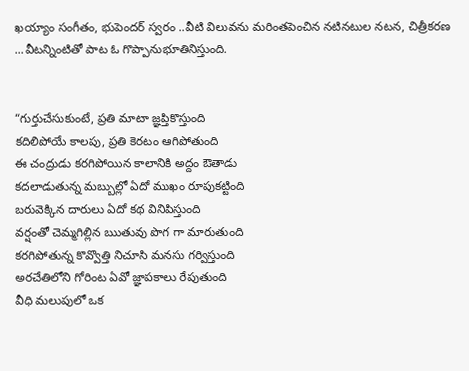ఖయ్యాం సంగీతం, భుపెందర్ స్వరం ..వీటి విలువను మరింతపెంచిన నటినటుల నటన, చిత్రీకరణ ...వీటన్నింటితో పాట ఓ గొప్పానుభూతినిస్తుంది.


“గుర్తుచేసుకుంటే, ప్రతి మాటా జ్ఞప్తికొస్తుంది
కదిలిపోయే కాలపు, ప్రతి కెరటం ఆగిపోతుంది
ఈ చంద్రుడు కరగిపోయిన కాలానికి అద్దం ఔతాడు
కదలాడుతున్న మబ్బుల్లో ఏదో ముఖం రూపుకట్టింది
బరువెక్కిన దారులు ఏదో కథ వినిపిస్తుంది
వర్షంతో చెమ్మగిల్లిన ఋతువు పొగ గా మారుతుంది
కరగిపోతున్న కొవ్వొత్తి నిచూసి మనసు గర్విస్తుంది
అరచేతిలోని గోరింట ఏవో జ్ఞాపకాలు రేపుతుంది
వీధి మలుపులో ఒక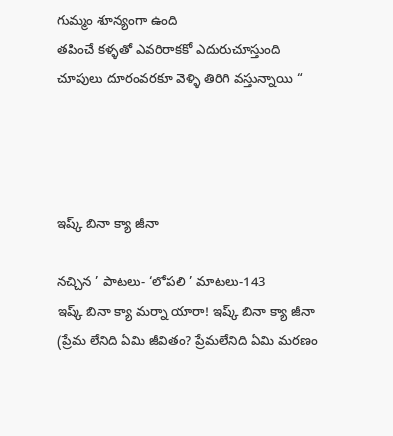గుమ్మం శూన్యంగా ఉంది
తపించే కళ్ళతో ఎవరిరాకకో ఎదురుచూస్తుంది
చూపులు దూరంవరకూ వెళ్ళి తిరిగి వస్తున్నాయి “




ఇష్క్ బినా క్యా జీనా

నచ్చిన ’ పాటలు- ‘లోపలి ’ మాటలు-143
ఇష్క్ బినా క్యా మర్నా యారా! ఇష్క్ బినా క్యా జీనా
(ప్రేమ లేనిది ఏమి జీవితం? ప్రేమలేనిది ఏమి మరణం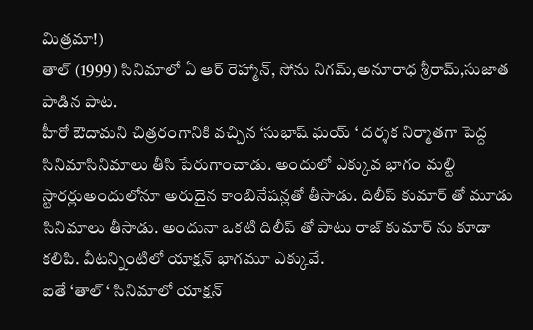మిత్రమా!)
తాల్ (1999) సినిమాలో ఏ ఆర్ రెహ్మాన్, సోను నిగమ్,అనూరాధ శ్రీరామ్,సుజాత పాడిన పాట.
హీరో ఔదామని చిత్రరంగానికి వచ్చిన ‘సుభాష్ ఘయ్ ‘ దర్శక నిర్మాతగా పెద్ద సినిమాసినిమాలు తీసి పేరుగాంచాడు. అందులో ఎక్కువ భాగం మల్టి స్టారర్లుఅందులోనూ అరుదైన కాంబినేషన్లతో తీసాడు. దిలీప్ కుమార్ తో మూడు సినిమాలు తీసాడు. అందునా ఒకటి దిలీప్ తో పాటు రాజ్ కుమార్ ను కూడా కలిపి. వీటన్నింటిలో యాక్షన్ భాగమూ ఎక్కువే.
ఐతే ‘తాల్ ‘ సినిమాలో యాక్షన్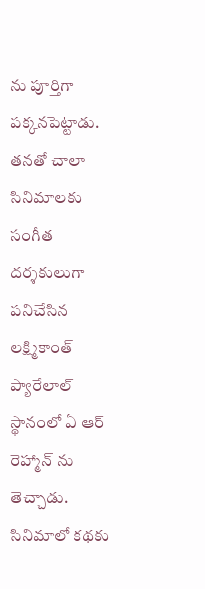ను పూర్తిగా పక్కనపెట్టాడు. తనతో చాలా సినిమాలకు సంగీత దర్శకులుగా పనిచేసిన లక్ష్మికాంత్ ప్యారేలాల్ స్థానంలో ఏ ఆర్ రెహ్మాన్ ను తెచ్చాడు.
సినిమాలో కథకు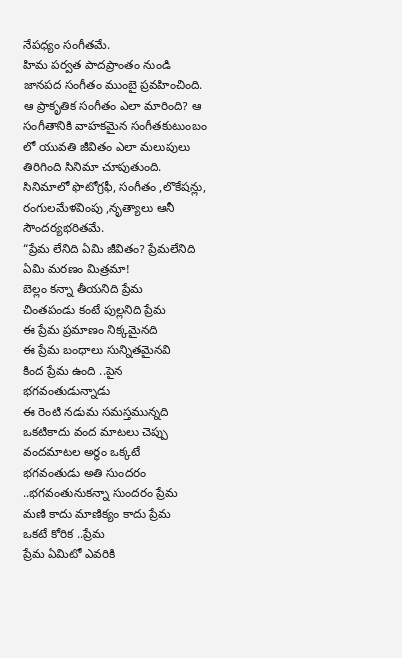నేపధ్యం సంగీతమే.
హిమ పర్వత పాదప్రాంతం నుండి జానపద సంగీతం ముంబై ప్రవహించింది. ఆ ప్రాకృతిక సంగీతం ఎలా మారింది? ఆ సంగీతానికి వాహకమైన సంగీతకుటుంబం లో యువతి జీవితం ఎలా మలుపులు తిరిగింది సినిమా చూపుతుంది.
సినిమాలో ఫొటోగ్రఫీ, సంగీతం ,లొకేషన్లు, రంగులమేళవింపు ,నృత్యాలు ఆనీ సౌందర్యభరితమే.
“ప్రేమ లేనిది ఏమి జీవితం? ప్రేమలేనిది ఏమి మరణం మిత్రమా!
బెల్లం కన్నా తీయనిది ప్రేమ
చింతపండు కంటే పుల్లనిది ప్రేమ
ఈ ప్రేమ ప్రమాణం నిక్కమైనది
ఈ ప్రేమ బంధాలు సున్నితమైనవి
కింద ప్రేమ ఉంది ..పైన భగవంతుడున్నాడు
ఈ రెంటి నడుమ సమస్తమున్నది
ఒకటికాదు వంద మాటలు చెప్పు
వందమాటల అర్ధం ఒక్కటే
భగవంతుడు అతి సుందరం ..భగవంతునుకన్నా సుందరం ప్రేమ
మణి కాదు మాణిక్యం కాదు ప్రేమ
ఒకటే కోరిక ..ప్రేమ
ప్రేమ ఏమిటో ఎవరికి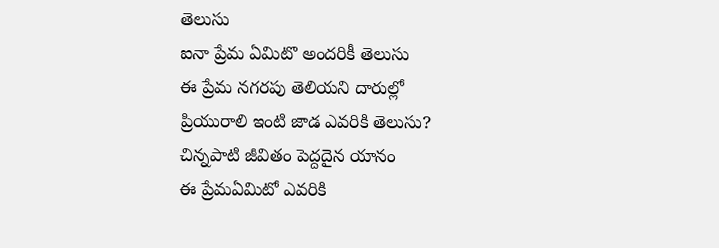తెలుసు
ఐనా ప్రేమ ఏమిటొ అందరికీ తెలుసు
ఈ ప్రేమ నగరపు తెలియని దారుల్లో
ప్రియురాలి ఇంటి జాడ ఎవరికి తెలుసు?
చిన్నపాటి జీవితం పెద్దదైన యానం
ఈ ప్రేమఏమిటో ఎవరికి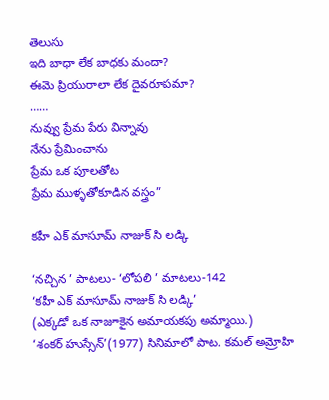తెలుసు
ఇది బాధా లేక బాధకు మందా?
ఈమె ప్రియురాలా లేక దైవరూపమా?
……
నువ్వు ప్రేమ పేరు విన్నావు
నేను ప్రేమించాను
ప్రేమ ఒక పూలతోట
ప్రేమ ముళ్ళతోకూడిన వస్త్రం”

కహీ ఎక్ మాసూమ్ నాజుక్ సి లడ్కి

‘నచ్చిన ’ పాటలు- ‘లోపలి ’ మాటలు-142
‘కహీ ఎక్ మాసూమ్ నాజుక్ సి లడ్కి’
(ఎక్కడో ఒక నాజూకైన అమాయకపు అమ్మాయి.)
‘శంకర్ హుస్సేన్’(1977) సినిమాలో పాట. కమల్ అమ్రోహి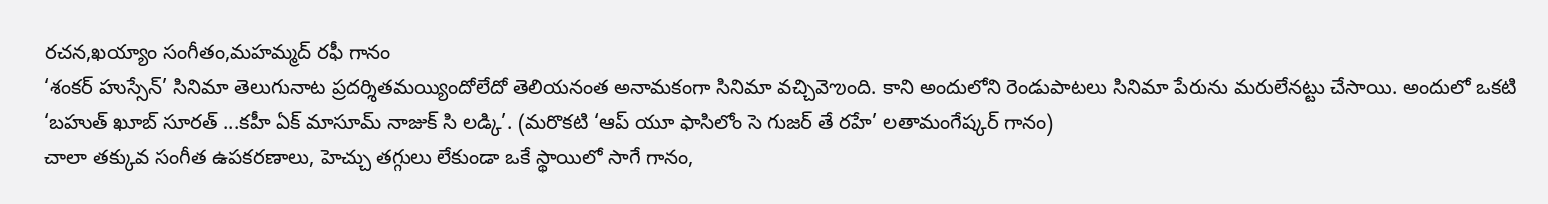రచన,ఖయ్యాం సంగీతం,మహమ్మద్ రఫీ గానం
‘శంకర్ హుస్సేన్’ సినిమా తెలుగునాట ప్రదర్శితమయ్యిందోలేదో తెలియనంత అనామకంగా సినిమా వచ్చివెఌంది. కాని అందులోని రెండుపాటలు సినిమా పేరును మరులేనట్టు చేసాయి. అందులో ఒకటి ‘బహుత్ ఖూబ్ సూరత్ ...కహీ ఏక్ మాసూమ్ నాజుక్ సి లడ్కి’. (మరొకటి ‘ఆప్ యూ ఫాసిలోం సె గుజర్ తే రహే’ లతామంగేష్కర్ గానం)
చాలా తక్కువ సంగీత ఉపకరణాలు, హెచ్చు తగ్గులు లేకుండా ఒకే స్థాయిలో సాగే గానం,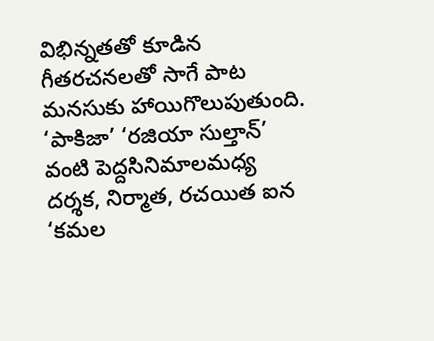విభిన్నతతో కూడిన గీతరచనలతో సాగే పాట మనసుకు హాయిగొలుపుతుంది.
‘పాకిజా’ ‘రజియా సుల్తాన్’ వంటి పెద్దసినిమాలమధ్య దర్శక, నిర్మాత, రచయిత ఐన ‘కమల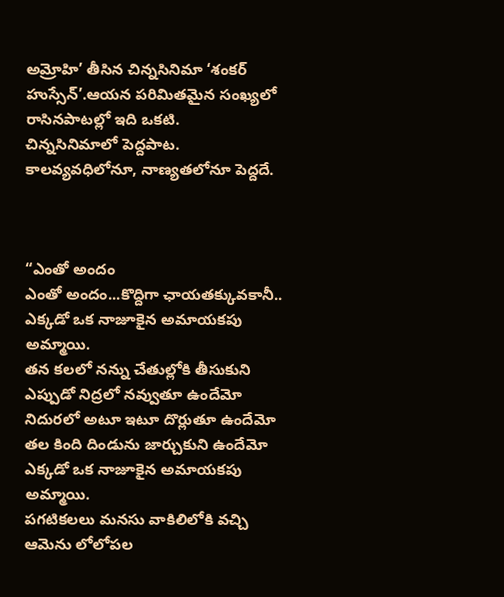అమ్రోహి’ తీసిన చిన్నసినిమా ‘శంకర్ హుస్సేన్’.ఆయన పరిమితమైన సంఖ్యలో రాసినపాటల్లో ఇది ఒకటి.
చిన్నసినిమాలో పెద్దపాట. కాలవ్యవధిలోనూ, నాణ్యతలోనూ పెద్దదే.



“ఎంతో అందం
ఎంతో అందం...కొద్దిగా ఛాయతక్కువకానీ..
ఎక్కడో ఒక నాజూకైన అమాయకపు అమ్మాయి.
తన కలలో నన్ను చేతుల్లోకి తీసుకుని
ఎప్పుడో నిద్రలో నవ్వుతూ ఉందేమో
నిదురలో అటూ ఇటూ దొర్లుతూ ఉందేమో
తల కింది దిండును జార్చుకుని ఉందేమో
ఎక్కడో ఒక నాజూకైన అమాయకపు అమ్మాయి.
పగటికలలు మనసు వాకిలిలోకి వచ్చి
ఆమెను లోలోపల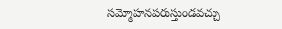సమ్మోహనపరుస్తుండవచ్చు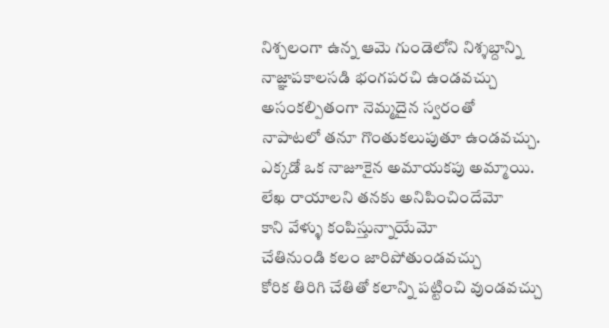నిశ్చలంగా ఉన్న ఆమె గుండెలోని నిశ్శబ్దాన్ని
నాజ్ఞాపకాలసడి భంగపరచి ఉండవచ్చు
అసంకల్పితంగా నెమ్మదైన స్వరంతో
నాపాటలో తనూ గొంతుకలుపుతూ ఉండవచ్చు.
ఎక్కడో ఒక నాజూకైన అమాయకపు అమ్మాయి.
లేఖ రాయాలని తనకు అనిపించిందేమో
కాని వేళ్ళు కంపిస్తున్నాయేమో
చేతినుండి కలం జారిపోతుండవచ్చు
కోరిక తిరిగి చేతితో కలాన్ని పట్టించి వుండవచ్చు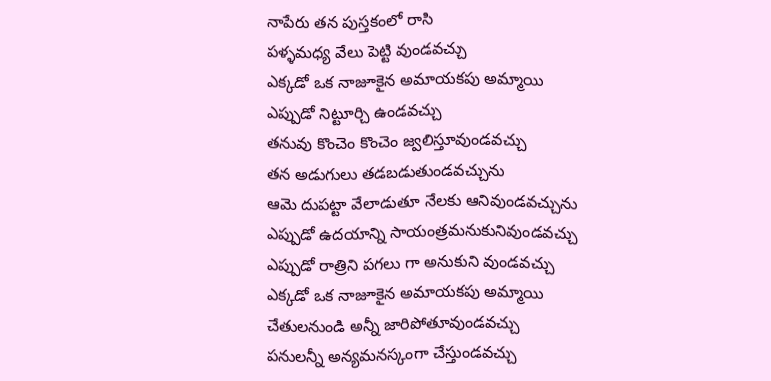నాపేరు తన పుస్తకంలో రాసి
పళ్ళమధ్య వేలు పెట్టి వుండవచ్చు
ఎక్కడో ఒక నాజూకైన అమాయకపు అమ్మాయి
ఎప్పుడో నిట్టూర్చి ఉండవచ్చు
తనువు కొంచెం కొంచెం జ్వలిస్తూవుండవచ్చు
తన అడుగులు తడబడుతుండవచ్చును
ఆమె దుపట్టా వేలాడుతూ నేలకు ఆనివుండవచ్చును
ఎప్పుడో ఉదయాన్ని సాయంత్రమనుకునివుండవచ్చు
ఎప్పుడో రాత్రిని పగలు గా అనుకుని వుండవచ్చు
ఎక్కడో ఒక నాజూకైన అమాయకపు అమ్మాయి
చేతులనుండి అన్నీ జారిపోతూవుండవచ్చు
పనులన్నీ అన్యమనస్కంగా చేస్తుండవచ్చు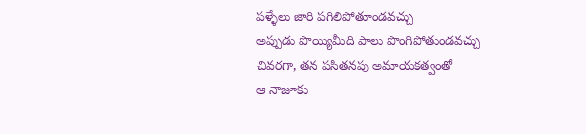పళ్ళేలు జారి పగిలిపోతూండవచ్చు
అప్పుడు పొయ్యిమీది పాలు పొంగిపోతుండవచ్చు
చివరగా, తన పసితనపు అమాయకత్వంతో
ఆ నాజూకు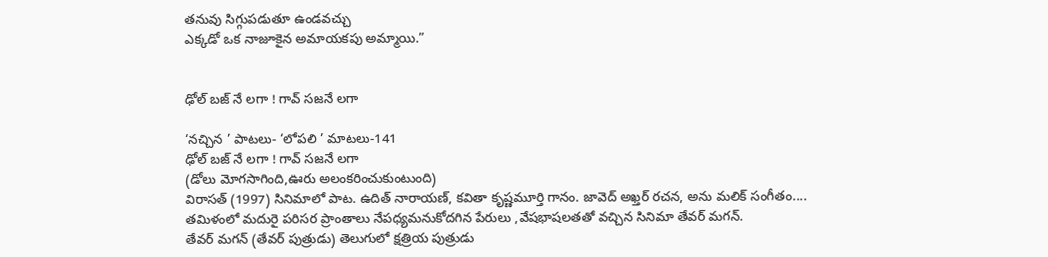తనువు సిగ్గుపడుతూ ఉండవచ్చు
ఎక్కడో ఒక నాజూకైన అమాయకపు అమ్మాయి.”


ఢోల్ బజ్ నే లగా ! గావ్ సజనే లగా

‘నచ్చిన ’ పాటలు- ‘లోపలి ’ మాటలు-141
ఢోల్ బజ్ నే లగా ! గావ్ సజనే లగా
(డోలు మోగసాగింది,ఊరు అలంకరించుకుంటుంది)
విరాసత్ (1997) సినిమాలో పాట. ఉదిత్ నారాయణ్, కవితా కృష్ణమూర్తి గానం. జావెద్ అఖ్తర్ రచన, అను మలిక్ సంగీతం....
తమిళంలో మదురై పరిసర ప్రాంతాలు నేపధ్యమనుకోదగిన పేరులు ,వేషభాషలతతో వచ్చిన సినిమా తేవర్ మగన్.
తేవర్ మగన్ (తేవర్ పుత్రుడు) తెలుగులో క్షత్రియ పుత్రుడు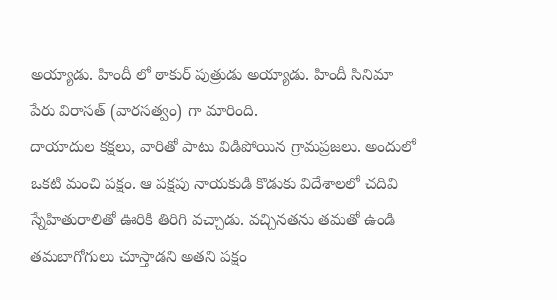అయ్యాడు. హిందీ లో ఠాకుర్ పుత్రుడు అయ్యాడు. హిందీ సినిమా పేరు విరాసత్ (వారసత్వం) గా మారింది.
దాయాదుల కక్షలు, వారితో పాటు విడిపోయిన గ్రామప్రజలు. అందులో ఒకటి మంచి పక్షం. ఆ పక్షపు నాయకుడి కొడుకు విదేశాలలో చదివి స్నేహితురాలితో ఊరికి తిరిగి వచ్చాడు. వచ్చినతను తమతో ఉండి తమబాగోగులు చూస్తాడని అతని పక్షం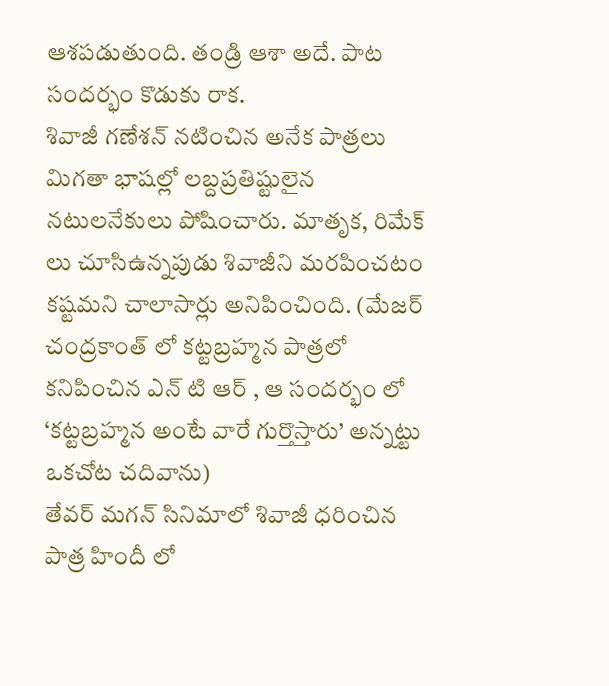ఆశపడుతుంది. తండ్రి ఆశా అదే. పాట సందర్భం కొడుకు రాక.
శివాజీ గణేశన్ నటించిన అనేక పాత్రలు మిగతా భాషల్లో లబ్దప్రతిష్టులైన నటులనేకులు పోషించారు. మాతృక, రిమేక్ లు చూసిఉన్నపుడు శివాజీని మరపించటం కష్టమని చాలాసార్లు అనిపించింది. (మేజర్ చంద్రకాంత్ లో కట్టబ్రహ్మన పాత్రలో కనిపించిన ఎన్ టి ఆర్ , ఆ సందర్భం లో ‘కట్టబ్రహ్మన అంటే వారే గుర్తొస్తారు’ అన్నట్టు ఒకచోట చదివాను)
తేవర్ మగన్ సినిమాలో శివాజీ ధరించిన పాత్ర హిందీ లో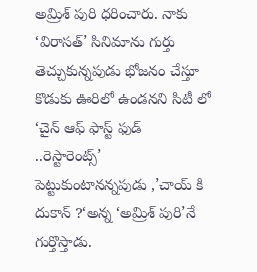అమ్రిశ్ పురి ధరించారు. నాకు ‘విరాసత్’ సినిమాను గుర్తు తెచ్చుకున్నపుడు భోజనం చేస్తూ కొడుకు ఊరిలో ఉండనని సిటీ లో ‘చైన్ ఆఫ్ ఫాస్ట్ ఫుడ్ ..రెస్టారెంట్స్’ పెట్టుకుంటానన్నపుడు ,’చాయ్ కి దుకాన్ ?‘అన్న ‘అమ్రిశ్ పురి’నే గుర్తొస్తాడు.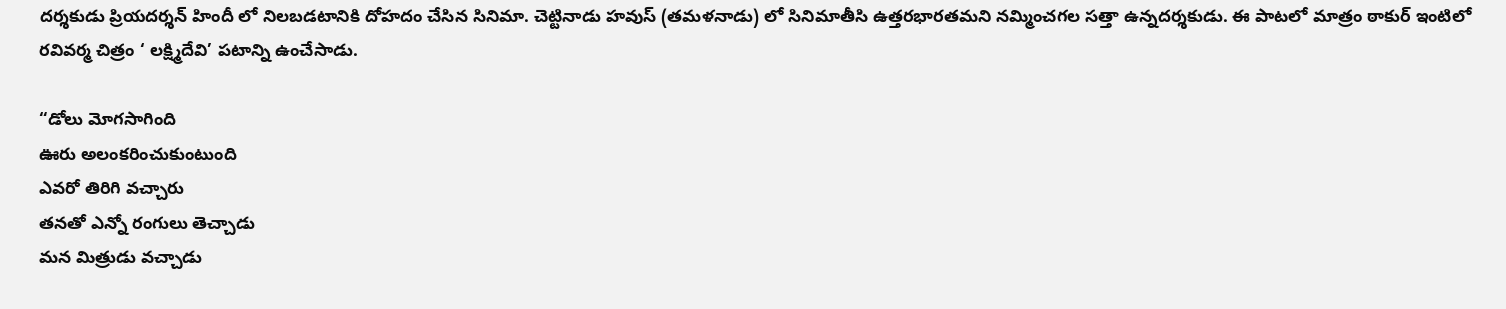దర్శకుడు ప్రియదర్శన్ హిందీ లో నిలబడటానికి దోహదం చేసిన సినిమా. చెట్టినాడు హవుస్ (తమళనాడు) లో సినిమాతీసి ఉత్తరభారతమని నమ్మించగల సత్తా ఉన్నదర్శకుడు. ఈ పాటలో మాత్రం ఠాకుర్ ఇంటిలో రవివర్మ చిత్రం ‘ లక్ష్మిదేవి’ పటాన్ని ఉంచేసాడు.

“డోలు మోగసాగింది
ఊరు అలంకరించుకుంటుంది
ఎవరో తిరిగి వచ్చారు
తనతో ఎన్నో రంగులు తెచ్చాడు
మన మిత్రుడు వచ్చాడు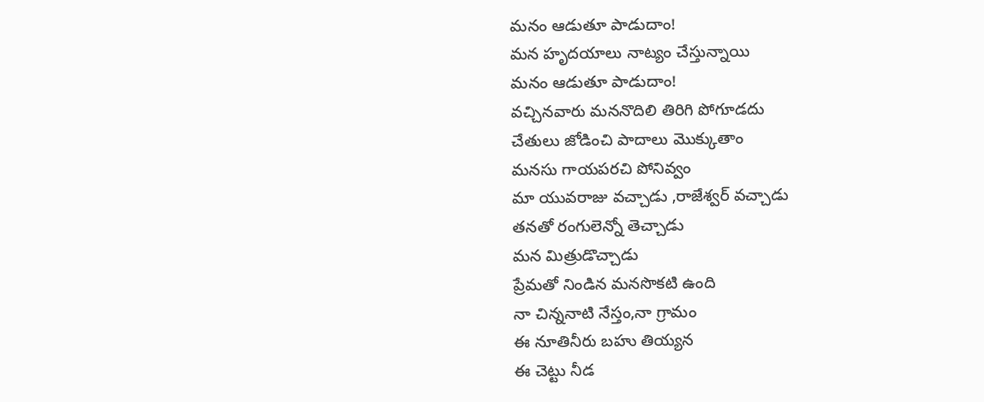మనం ఆడుతూ పాడుదాం!
మన హృదయాలు నాట్యం చేస్తున్నాయి
మనం ఆడుతూ పాడుదాం!
వచ్చినవారు మననొదిలి తిరిగి పోగూడదు
చేతులు జోడించి పాదాలు మొక్కుతాం
మనసు గాయపరచి పోనివ్వం
మా యువరాజు వచ్చాడు ,రాజేశ్వర్ వచ్చాడు
తనతో రంగులెన్నో తెచ్చాడు
మన మిత్రుడొచ్చాడు
ప్రేమతో నిండిన మనసొకటి ఉంది
నా చిన్ననాటి నేస్తం,నా గ్రామం
ఈ నూతినీరు బహు తియ్యన
ఈ చెట్టు నీడ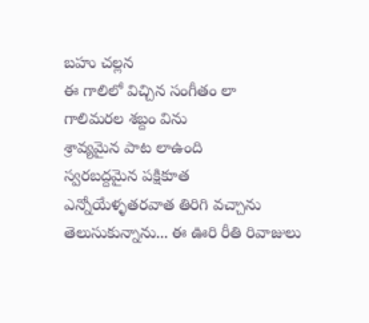బహు చల్లన
ఈ గాలిలో విచ్చిన సంగీతం లా
గాలిమరల శబ్దం విను
శ్రావ్యమైన పాట లాఉంది
స్వరబద్దమైన పక్షికూత
ఎన్నోయేళ్ళతరవాత తిరిగి వచ్చాను
తెలుసుకున్నాను... ఈ ఊరి రీతి రివాజులు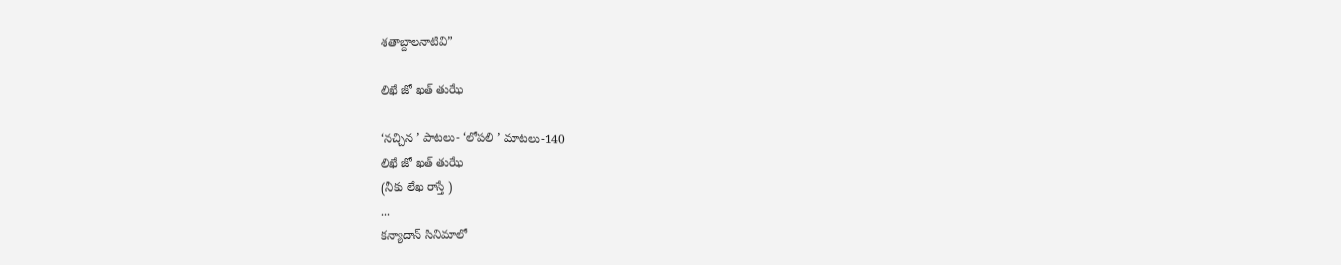శతాబ్దాలనాటివి”

లిఖే జో ఖత్ తుఝే

‘నచ్చిన ’ పాటలు- ‘లోపలి ’ మాటలు-140
లిఖే జో ఖత్ తుఝే
(నీకు లేఖ రాస్తే )
...
కన్యాదాన్ సినిమాలో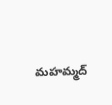మహమ్మద్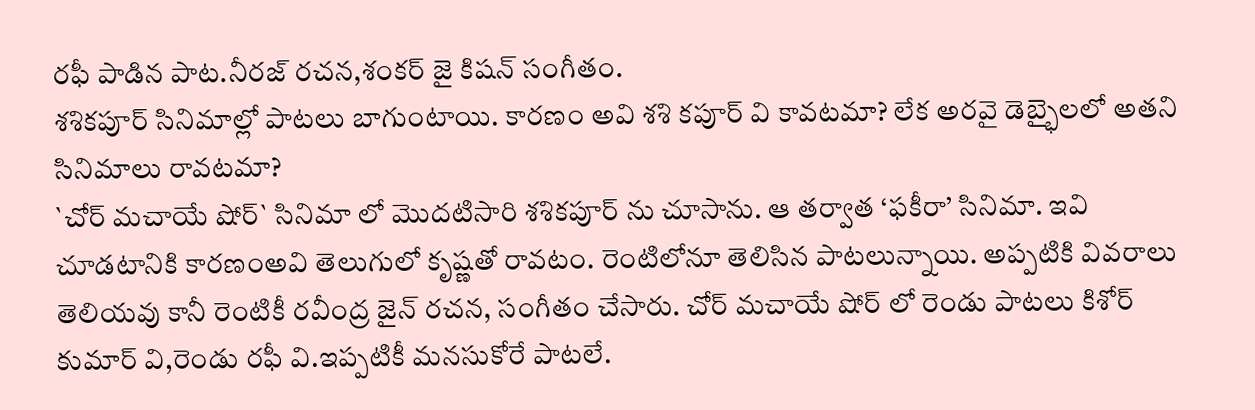రఫీ పాడిన పాట.నీరజ్ రచన,శంకర్ జై కిషన్ సంగీతం.
శశికపూర్ సినిమాల్లో పాటలు బాగుంటాయి. కారణం అవి శశి కపూర్ వి కావటమా? లేక అరవై డెబ్భైలలో అతని సినిమాలు రావటమా?
`చోర్ మచాయే షోర్` సినిమా లో మొదటిసారి శశికపూర్ ను చూసాను. ఆ తర్వాత ‘ఫకీరా’ సినిమా. ఇవి చూడటానికి కారణంఅవి తెలుగులో కృష్ణతో రావటం. రెంటిలోనూ తెలిసిన పాటలున్నాయి. అప్పటికి వివరాలు తెలియవు కానీ రెంటికీ రవీంద్ర జైన్ రచన, సంగీతం చేసారు. చోర్ మచాయే షోర్ లో రెండు పాటలు కిశోర్ కుమార్ వి,రెండు రఫీ వి.ఇప్పటికీ మనసుకోరే పాటలే.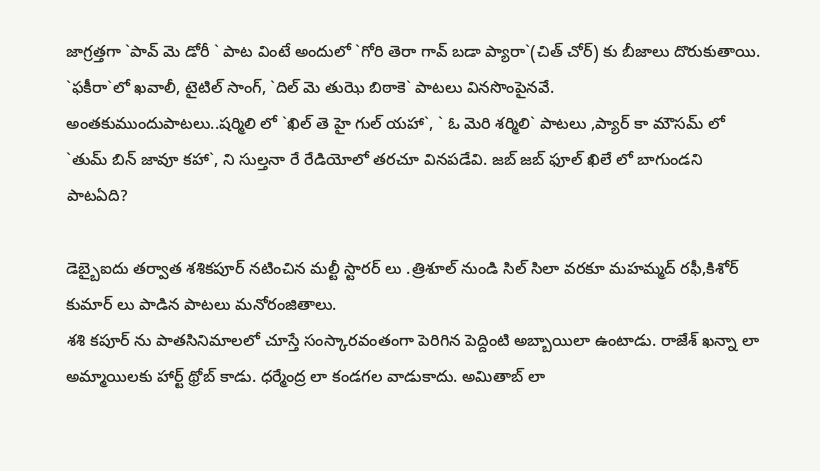జాగ్రత్తగా `పావ్ మె డోరీ ` పాట వింటే అందులో `గోరి తెరా గావ్ బడా ప్యారా`(చిత్ చోర్) కు బీజాలు దొరుకుతాయి.
`ఫకీరా`లో ఖవాలీ, టైటిల్ సాంగ్, `దిల్ మె తుఝె బిఠాకె` పాటలు వినసొంపైనవే.
అంతకుముందుపాటలు..షర్మిలి లో `ఖిల్ తె హై గుల్ యహా`, ` ఓ మెరి శర్మిలి` పాటలు ,ప్యార్ కా మౌసమ్ లో `తుమ్ బిన్ జావూ కహా`, ని సుల్తనా రే రేడియోలో తరచూ వినపడేవి. జబ్ జబ్ ఫూల్ ఖిలే లో బాగుండని పాటఏది?

డెబ్బైఐదు తర్వాత శశికపూర్ నటించిన మల్టీ స్టారర్ లు .త్రిశూల్ నుండి సిల్ సిలా వరకూ మహమ్మద్ రఫీ,కిశోర్ కుమార్ లు పాడిన పాటలు మనోరంజితాలు.
శశి కపూర్ ను పాతసినిమాలలో చూస్తే సంస్కారవంతంగా పెరిగిన పెద్దింటి అబ్బాయిలా ఉంటాడు. రాజేశ్ ఖన్నా లా అమ్మాయిలకు హార్ట్ థ్రోబ్ కాడు. ధర్మేంద్ర లా కండగల వాడుకాదు. అమితాబ్ లా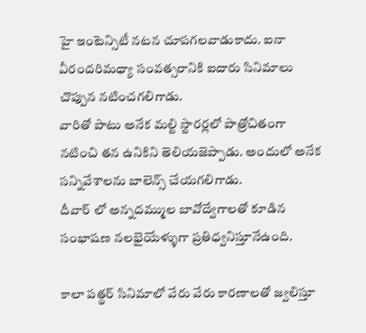హై ఇంటెన్సిటీ నటన చూపగలవాడుకాదు. ఐనా వీరందరిమధ్యా సంవత్సరానికి ఐదారు సినిమాలు చొప్పున నటించగలిగాడు.
వారితో పాటు అనేక మల్టి స్టారర్లలో పాత్రోచితంగా నటించి తన ఉనికిని తెలియజెప్పాడు. అందులో అనేక సన్నివేశాలను బాలెన్స్ చేయగలిగాడు.
దీవార్ లో అన్నదమ్ముల బావోద్వేగాలతో కూడిన సంభాషణ నలభైయేళ్ళుగా ప్రతిధ్వనిస్తూనేఉంది.

కాలా పత్థర్ సినిమాలో వేరు వేరు కారణాలతో జ్వలిస్తూ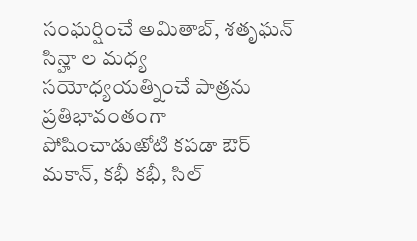సంఘర్షించే అమితాబ్, శతృఘన్ సిన్హా ల మధ్య సయోధ్యయత్నించే పాత్రను ప్రతిభావంతంగా పోషించాడుఱోటి కపడా ఔర్ మకాన్, కభీ కభీ, సిల్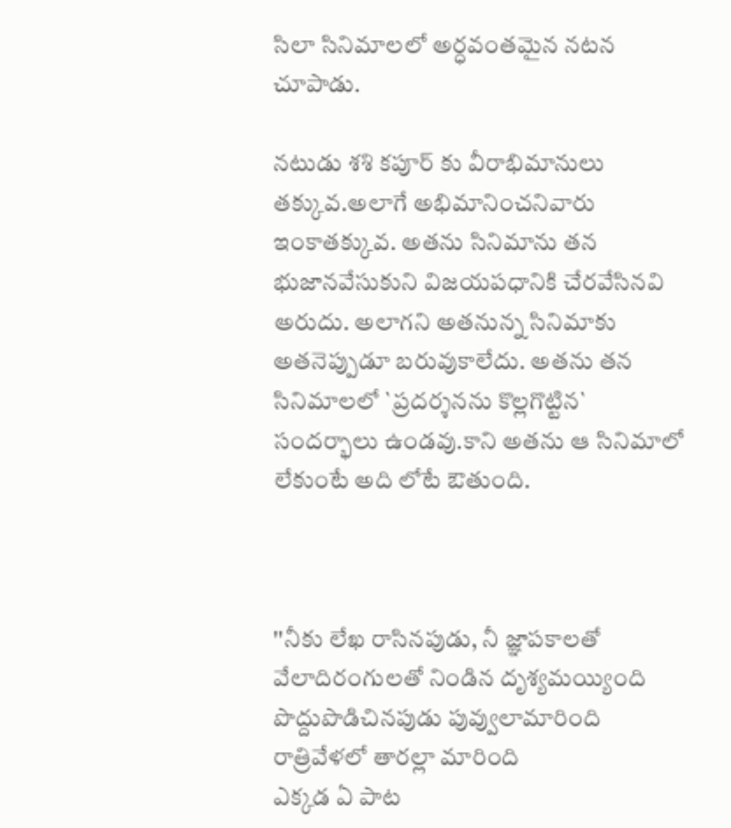సిలా సినిమాలలో అర్ధవంతమైన నటన చూపాడు.

నటుడు శశి కపూర్ కు వీరాభిమానులు తక్కువ.అలాగే అభిమానించనివారు ఇంకాతక్కువ. అతను సినిమాను తన భుజానవేసుకుని విజయపధానికి చేరవేసినవి అరుదు. అలాగని అతనున్న సినిమాకు అతనెప్పుడూ బరువుకాలేదు. అతను తన సినిమాలలో `ప్రదర్శనను కొల్లగొట్టిన` సందర్భాలు ఉండవు.కాని అతను ఆ సినిమాలో లేకుంటే అది లోటే ఔతుంది.



''నీకు లేఖ రాసినపుడు, నీ జ్ఞాపకాలతో
వేలాదిరంగులతో నిండిన దృశ్యమయ్యింది
పొద్దుపొడిచినపుడు పువ్వులామారింది
రాత్రివేళలో తారల్లా మారింది
ఎక్కడ ఏ పాట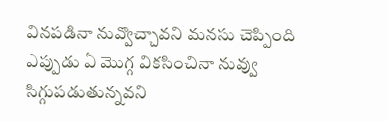వినపడినా నువ్వొచ్చావని మనసు చెప్పింది
ఎప్పుడు ఏ మొగ్గ వికసించినా నువ్వు సిగ్గుపడుతున్నవని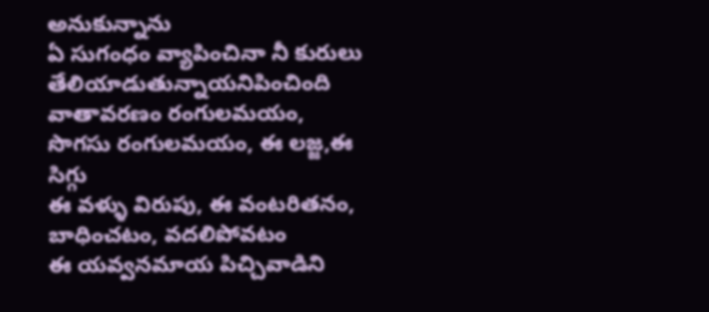అనుకున్నాను
ఏ సుగంధం వ్యాపించినా నీ కురులు తేలియాడుతున్నాయనిపించింది
వాతావరణం రంగులమయం, సొగసు రంగులమయం, ఈ లజ్జ,ఈ సిగ్గు
ఈ వళ్ళు విరుపు, ఈ వంటరితనం, బాధించటం, వదలిపోవటం
ఈ యవ్వనమాయ పిచ్చివాడిని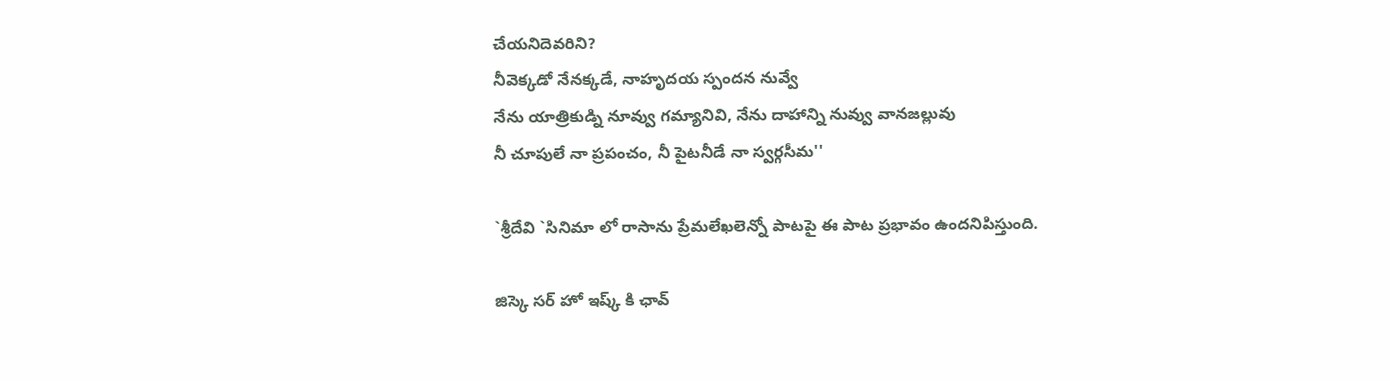చేయనిదెవరిని?
నీవెక్కడో నేనక్కడే, నాహృదయ స్పందన నువ్వే
నేను యాత్రికుడ్ని నూవ్వు గమ్యానివి, నేను దాహాన్ని నువ్వు వానజల్లువు
నీ చూపులే నా ప్రపంచం, నీ పైటనీడే నా స్వర్గసీమ''

`శ్రీదేవి `సినిమా లో రాసాను ప్రేమలేఖలెన్నో పాటపై ఈ పాట ప్రభావం ఉందనిపిస్తుంది.

జిస్కె సర్ హో ఇష్క్ కి ఛావ్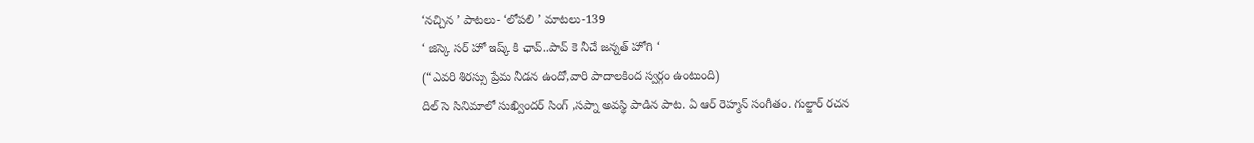‘నచ్చిన ’ పాటలు- ‘లోపలి ’ మాటలు-139
‘ జిస్కె సర్ హో ఇష్క్ కి ఛావ్..పావ్ కె నీచే జన్నత్ హోగి ‘
(“ఎవరి శిరస్సు ప్రేమ నీడన ఉందో,వారి పాదాలకింద స్వర్గం ఉంటుంది)
దిల్ సె సినిమాలో సుఖ్విందర్ సింగ్ ,సప్నా అవస్థి పాడిన పాట. ఏ ఆర్ రెహ్మన్ సంగీతం. గుల్జార్ రచన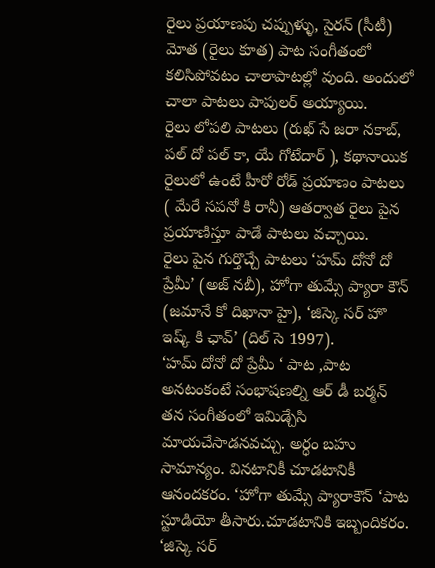రైలు ప్రయాణపు చప్పుళ్ళు, సైరన్ (సీటీ) మోత (రైలు కూత) పాట సంగీతంలో కలిసిపోవటం చాలాపాటల్లో వుంది. అందులో చాలా పాటలు పాపులర్ అయ్యాయి.
రైలు లోపలి పాటలు (రుఖ్ సే జరా నకాబ్, పల్ దో పల్ కా, యే గోటేదార్ ), కథానాయిక రైలులో ఉంటే హీరో రోడ్ ప్రయాణం పాటలు ( మేరే సపనో కి రానీ) ఆతర్వాత రైలు పైన ప్రయాణిస్తూ పాడే పాటలు వచ్చాయి.
రైలు పైన గుర్తొచ్చే పాటలు ‘హమ్ దోనో దో ప్రేమీ’ (అజ్ నబీ), హోగా తుమ్సే ప్యారా కౌన్ (జమానే కో దిఖానా హై), ‘జిస్కె సర్ హొ ఇష్క్ కి ఛావ్’ (దిల్ సె 1997).
‘హమ్ దోనో దో ప్రేమీ ‘ పాట ,పాట అనటంకంటే సంభాషణల్ని ఆర్ డీ బర్మన్ తన సంగీతంలో ఇమిడ్చేసి మాయచేసాడనవచ్చు. అర్ధం బహు సామాన్యం. వినటానికీ చూడటానికీ ఆనందకరం. ‘హోగా తుమ్సే ప్యారాకౌన్ ‘పాట స్టూడియో తీసారు.చూడటానికి ఇబ్బందికరం.
‘జిస్కె సర్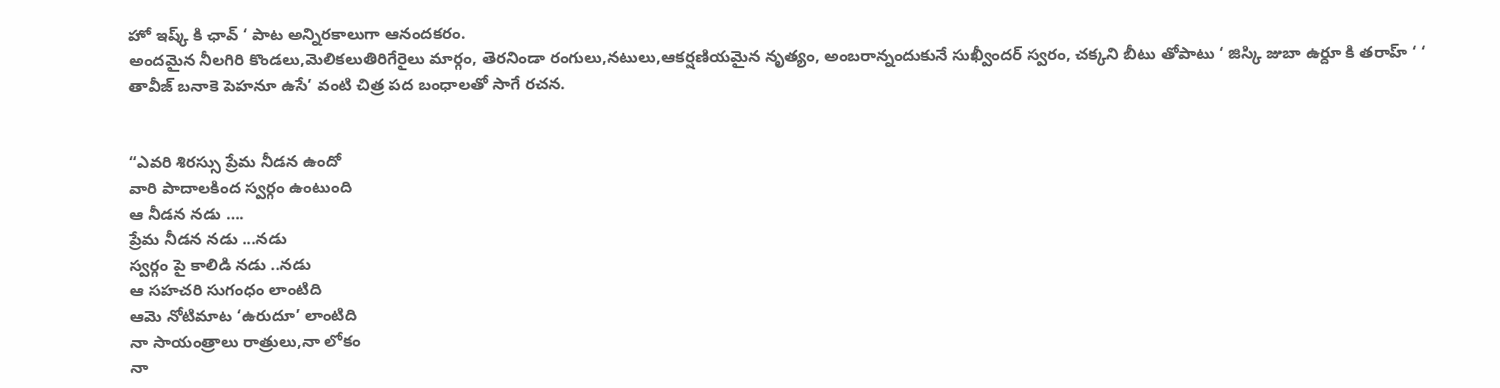హో ఇష్క్ కి ఛావ్ ‘ పాట అన్నిరకాలుగా ఆనందకరం.
అందమైన నీలగిరి కొండలు,మెలికలుతిరిగేరైలు మార్గం, తెరనిండా రంగులు,నటులు,ఆకర్షణియమైన నృత్యం, అంబరాన్నందుకునే సుఖ్వీందర్ స్వరం, చక్కని బీటు తోపాటు ‘ జిస్కి జుబా ఉర్దూ కి తరాహ్ ‘ ‘ తావీజ్ బనాకె పెహనూ ఉసే’ వంటి చిత్ర పద బంధాలతో సాగే రచన.


“ఎవరి శిరస్సు ప్రేమ నీడన ఉందో
వారి పాదాలకింద స్వర్గం ఉంటుంది
ఆ నీడన నడు ….
ప్రేమ నీడన నడు ...నడు
స్వర్గం పై కాలిడి నడు ..నడు
ఆ సహచరి సుగంధం లాంటిది
ఆమె నోటిమాట ‘ఉరుదూ’ లాంటిది
నా సాయంత్రాలు రాత్రులు,నా లోకం
నా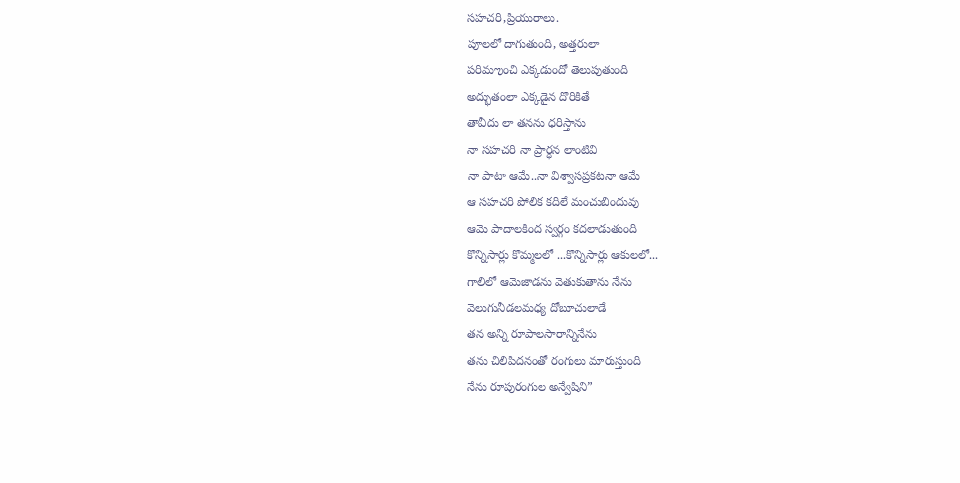సహచరి,ప్రియురాలు.
పూలలో దాగుతుంది, అత్తరులా
పరిమఌంచి ఎక్కడుందో తెలుపుతుంది
అద్భుతంలా ఎక్కడైన దొరికితే
తావీదు లా తనను ధరిస్తాను
నా సహచరి నా ప్రార్ధన లాంటివి
నా పాటా ఆమే..నా విశ్వాసప్రకటనా ఆమే
ఆ సహచరి పోలిక కదిలే మంచుబిందువు
ఆమె పాదాలకింద స్వర్గం కదలాడుతుంది
కొన్నిసార్లు కొమ్మలలో ...కొన్నిసార్లు ఆకులలో...
గాలిలో ఆమెజాడను వెతుకుతాను నేను
వెలుగునీడలమధ్య దోబూచులాడే
తన అన్ని రూపాలసారాన్నినేను
తను చిలిపిదనంతో రంగులు మారుస్తుంది
నేను రూపురంగుల అన్వేషిని”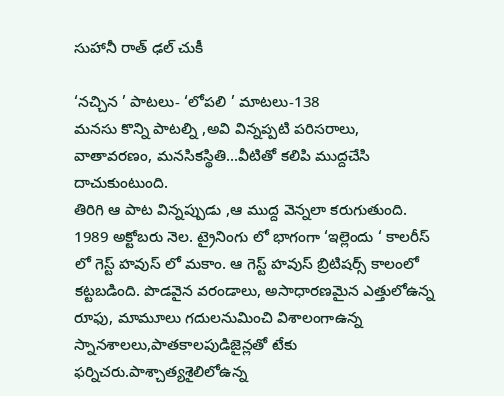సుహానీ రాత్ ఢల్ చుకీ

‘నచ్చిన ’ పాటలు- ‘లోపలి ’ మాటలు-138
మనసు కొన్ని పాటల్ని ,అవి విన్నప్పటి పరిసరాలు, వాతావరణం, మనసికస్థితి...వీటితో కలిపి ముద్దచేసి దాచుకుంటుంది.
తిరిగి ఆ పాట విన్నప్పుడు ,ఆ ముద్ద వెన్నలా కరుగుతుంది.
1989 అక్టోబరు నెల. ట్రైనింగు లో భాగంగా ‘ఇల్లెందు ‘ కాలరీస్ లో గెస్ట్ హవుస్ లో మకాం. ఆ గెస్ట్ హవుస్ బ్రిటిషర్స్ కాలంలో కట్టబడింది. పొడవైన వరండాలు, అసాధారణమైన ఎత్తులోఉన్న రూఫు, మామూలు గదులనుమించి విశాలంగాఉన్న స్నానశాలలు,పాతకాలపుడిజైన్లతో టేకు ఫర్నిచరు.పాశ్చాత్యశైలిలోఉన్న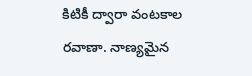కిటికీ ద్వారా వంటకాల రవాణా. నాణ్యమైన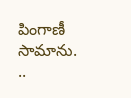పింగాణీ సామాను. ..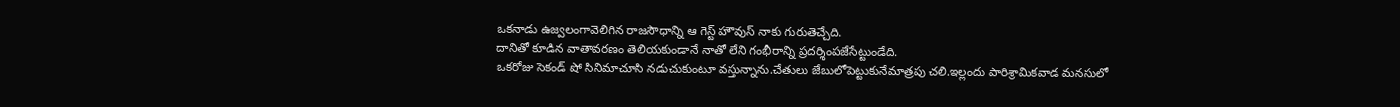ఒకనాడు ఉజ్వలంగావెలిగిన రాజసౌధాన్ని ఆ గెస్ట్ హౌవుస్ నాకు గురుతెచ్చేది.
దానితో కూడిన వాతావరణం తెలియకుండానే నాతో లేని గంభీరాన్ని ప్రదర్శింపజేసేట్టుండేది.
ఒకరోజు సెకండ్ షో సినిమాచూసి నడుచుకుంటూ వస్తున్నాను.చేతులు జేబులోపెట్టుకునేమాత్రపు చలి.ఇల్లందు పారిశ్రామికవాడ మనసులో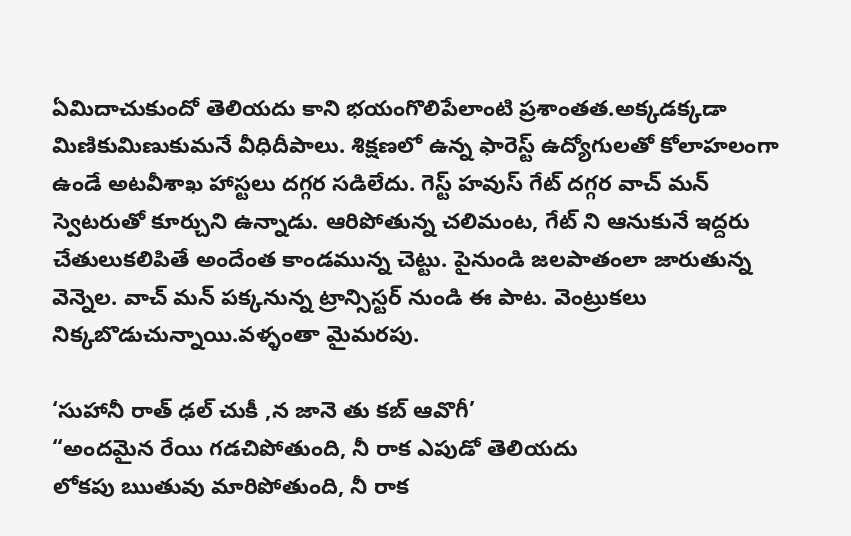ఏమిదాచుకుందో తెలియదు కాని భయంగొలిపేలాంటి ప్రశాంతత.అక్కడక్కడా మిణికుమిణుకుమనే వీధిదీపాలు. శిక్షణలో ఉన్న ఫారెస్ట్ ఉద్యోగులతో కోలాహలంగా ఉండే అటవీశాఖ హాస్టలు దగ్గర సడిలేదు. గెస్ట్ హవుస్ గేట్ దగ్గర వాచ్ మన్ స్వెటరుతో కూర్చుని ఉన్నాడు. ఆరిపోతున్న చలిమంట, గేట్ ని ఆనుకునే ఇద్దరు చేతులుకలిపితే అందేంత కాండమున్న చెట్టు. పైనుండి జలపాతంలా జారుతున్న వెన్నెల. వాచ్ మన్ పక్కనున్న ట్రాన్సిస్టర్ నుండి ఈ పాట. వెంట్రుకలు నిక్కబొడుచున్నాయి.వళ్ళంతా మైమరపు.

‘సుహానీ రాత్ ఢల్ చుకీ ,న జానె తు కబ్ ఆవొగీ’
“అందమైన రేయి గడచిపోతుంది, నీ రాక ఎపుడో తెలియదు
లోకపు ఋతువు మారిపోతుంది, నీ రాక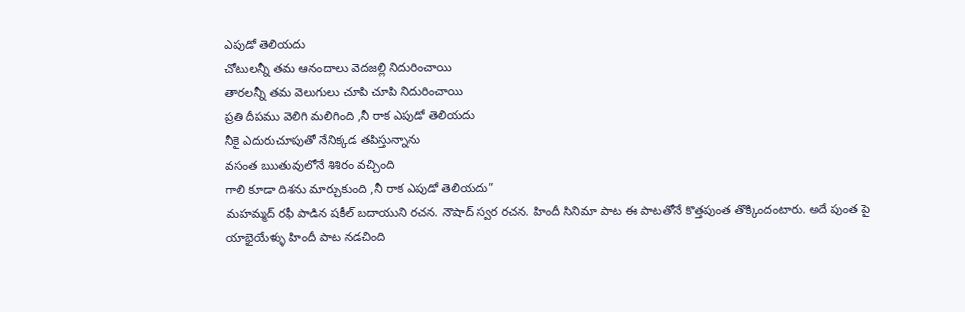ఎపుడో తెలియదు
చోటులన్నీ తమ ఆనందాలు వెదజల్లి నిదురించాయి
తారలన్నీ తమ వెలుగులు చూపి చూపి నిదురించాయి
ప్రతి దీపము వెలిగి మలిగింది ,నీ రాక ఎపుడో తెలియదు
నీకై ఎదురుచూపుతో నేనిక్కడ తపిస్తున్నాను
వసంత ఋతువులోనే శిశిరం వచ్చింది
గాలి కూడా దిశను మార్చుకుంది ,నీ రాక ఎపుడో తెలియదు”
మహమ్మద్ రఫీ పాడిన షకీల్ బదాయుని రచన. నౌషాద్ స్వర రచన. హిందీ సినిమా పాట ఈ పాటతోనే కొత్తపుంత తొక్కిందంటారు. అదే పుంత పై యాభైయేళ్ళు హిందీ పాట నడచింది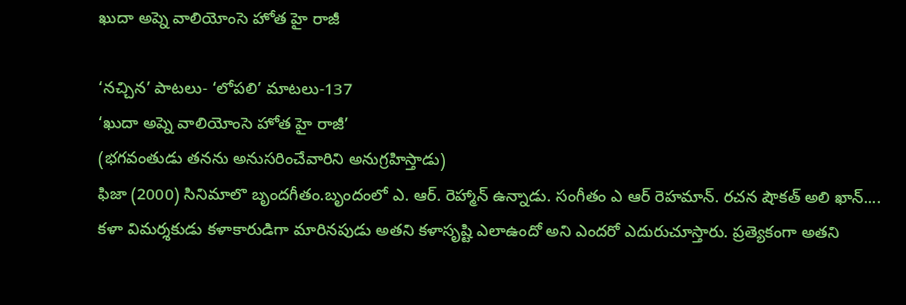ఖుదా అప్నె వాలియోంసె హోత హై రాజీ

‘నచ్చిన’ పాటలు- ‘లోపలి’ మాటలు-137
‘ఖుదా అప్నె వాలియోంసె హోత హై రాజీ’
(భగవంతుడు తనను అనుసరించేవారిని అనుగ్రహిస్తాడు)
ఫిజా (2000) సినిమాలొ బృందగీతం.బృందంలో ఎ. ఆర్. రెహ్మాన్ ఉన్నాడు. సంగీతం ఎ ఆర్ రెహమాన్. రచన షౌకత్ అలి ఖాన్....
కళా విమర్శకుడు కళాకారుడిగా మారినపుడు అతని కళాసృష్టి ఎలాఉందో అని ఎందరో ఎదురుచూస్తారు. ప్రత్యెకంగా అతని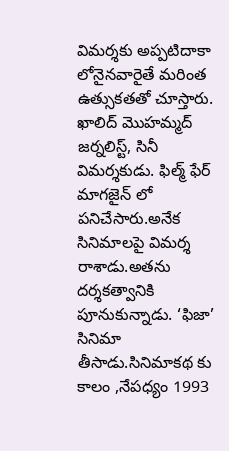విమర్శకు అప్పటిదాకా లోనైనవారైతే మరింత ఉత్సుకతతో చూస్తారు.
ఖాలిద్ మొహమ్మద్ జర్నలిస్ట్, సినీ విమర్శకుడు. ఫిల్మ్ ఫేర్ మాగజైన్ లో పనిచేసారు.అనేక సినిమాలపై విమర్శ రాశాడు.అతను దర్శకత్వానికి పూనుకున్నాడు. ‘ఫిజా’ సినిమా తీసాడు.సినిమాకథ కు కాలం ,నేపధ్యం 1993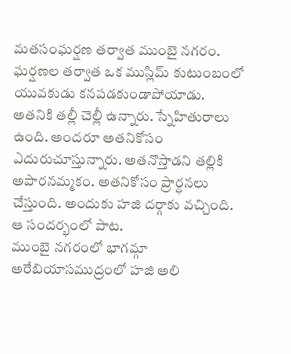మతసంఘర్షణ తర్వాత ముంబై నగరం.
ఘర్షణల తర్వాత ఒక ముస్లిమ్ కుటుంబంలో యువకుడు కనపడకుండాపోయాడు. అతనికి తల్లీ చెల్లీ ఉన్నారు. స్నేహితురాలు ఉంది. అందరూ అతనికోసం ఎదురుచూస్తున్నారు. అతనొస్తాడని తల్లికి అపారనమ్మకం. అతనికోసం ప్రార్ధనలు చేస్తుంది. అందుకు హజి దర్గాకు వచ్చింది. ఆ సందర్భంలో పాట.
ముంబై నగరంలో భాగమ్గా అరేబియాసముద్రంలో హజి అలి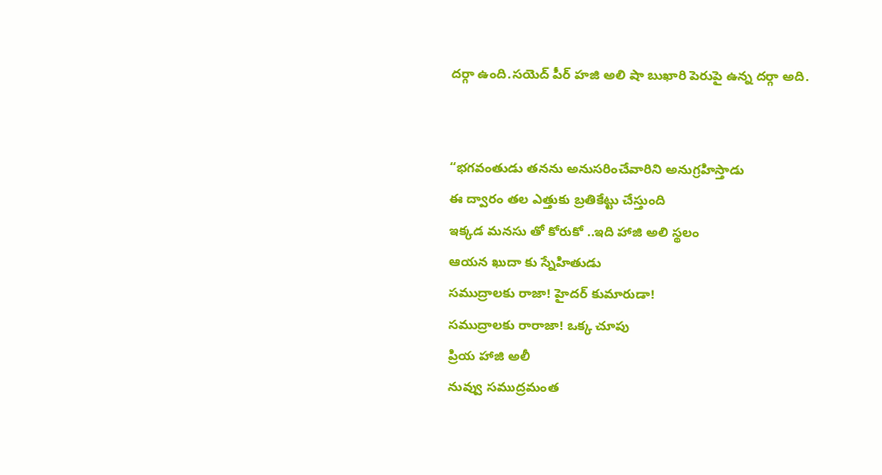దర్గా ఉంది.సయెద్ పీర్ హజి అలి షా బుఖారి పెరుపై ఉన్న దర్గా అది.


“భగవంతుడు తనను అనుసరించేవారిని అనుగ్రహిస్తాడు
ఈ ద్వారం తల ఎత్తుకు బ్రతికేట్టు చేస్తుంది
ఇక్కడ మనసు తో కోరుకో ..ఇది హాజి అలి స్థలం
ఆయన ఖుదా కు స్నేహితుడు
సముద్రాలకు రాజా! హైదర్ కుమారుడా!
సముద్రాలకు రారాజా! ఒక్క చూపు
ప్రియ హాజి అలీ
నువ్వు సముద్రమంత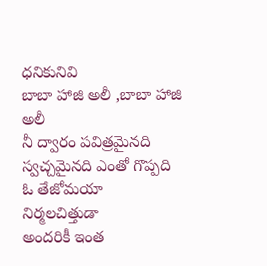ధనికునివి
బాబా హాజి అలీ ,బాబా హాజి అలీ
నీ ద్వారం పవిత్రమైనది స్వచ్చమైనది ఎంతో గొప్పది
ఓ తేజోమయా
నిర్మలచిత్తుడా
అందరికీ ఇంత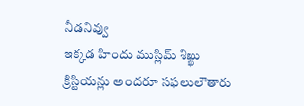నీడనివ్వు
ఇక్కడ హిందు ముస్లిమ్ శిఖ్ఖు క్రిస్టియన్లు అందరూ సఫలులౌతారు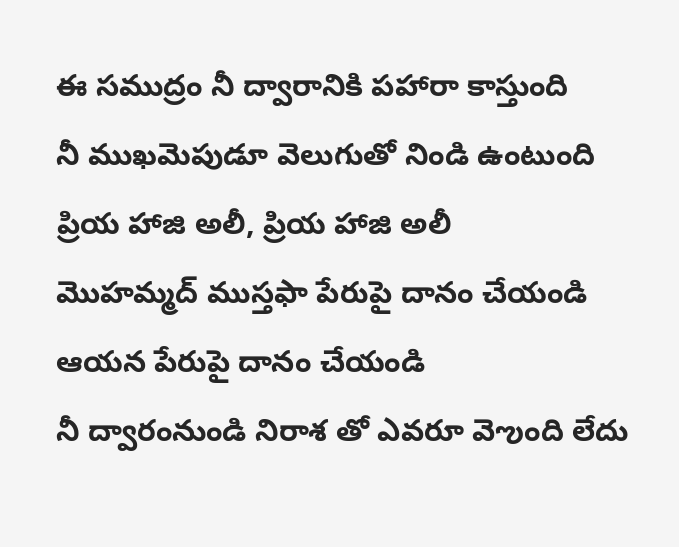ఈ సముద్రం నీ ద్వారానికి పహారా కాస్తుంది
నీ ముఖమెపుడూ వెలుగుతో నిండి ఉంటుంది
ప్రియ హాజి అలీ, ప్రియ హాజి అలీ
మొహమ్మద్ ముస్తఫా పేరుపై దానం చేయండి
ఆయన పేరుపై దానం చేయండి
నీ ద్వారంనుండి నిరాశ తో ఎవరూ వెఌంది లేదు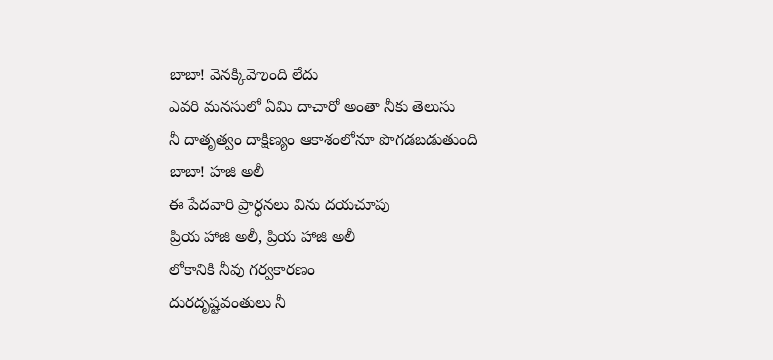బాబా! వెనక్కివెఌంది లేదు
ఎవరి మనసులో ఏమి దాచారో అంతా నీకు తెలుసు
నీ దాతృత్వం దాక్షిణ్యం ఆకాశంలోనూ పొగడబడుతుంది
బాబా! హజి అలీ
ఈ పేదవారి ప్రార్ధనలు విను దయచూపు
ప్రియ హాజి అలీ, ప్రియ హాజి అలీ
లోకానికి నీవు గర్వకారణం
దురదృష్టవంతులు నీ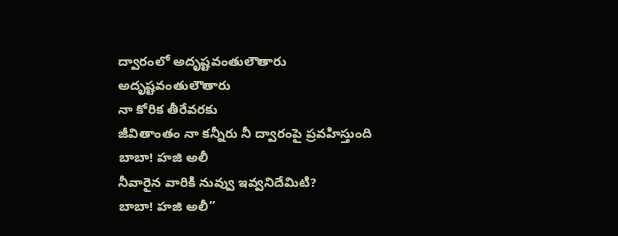ద్వారంలో అదృష్టవంతులౌతారు
అదృష్టవంతులౌతారు
నా కోరిక తీరేవరకు
జీవితాంతం నా కన్నీరు నీ ద్వారంపై ప్రవహిస్తుంది
బాబా! హజి అలీ
నీవారైన వారికి నువ్వు ఇవ్వనిదేమిటి?
బాబా! హజి అలీ”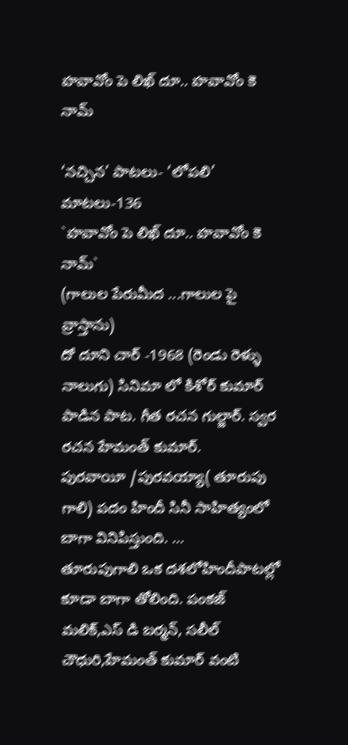హవావోం పె లిఖ్ దూ.. హవావోం కె నామ్

‘నచ్చిన’ పాటలు- ‘లోపలి’ మాటలు-136
`హవావోం పె లిఖ్ దూ.. హవావోం కె నామ్`
(గాలుల పేరుమీద ...గాలుల పై వ్రాస్తాను)
దో దూని చార్ -1968 (రెండు రెళ్ళు నాలుగు) సినిమా లో కిశోర్ కుమార్ పాడిన పాట. గీత రచన గుల్జార్. స్వర రచన హేమంత్ కుమార్.
పురవాయీ /పురవయ్యా( తూరుపు గాలి) పదం హిందీ సినీ సాహిత్యంలో బాగా వినిపిస్తుంది. ...
తూరుపుగాలి ఒక దశలోహిందీపాటల్లో కూడా బాగా తోలింది. పంకజ్ మలిక్,ఎస్ డి బర్మన్, సలీల్ చౌధురి,హేమంత్ కుమార్ వంటి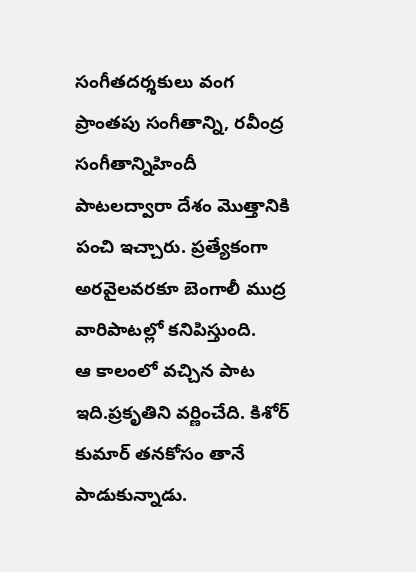సంగీతదర్శకులు వంగ ప్రాంతపు సంగీతాన్ని, రవీంద్ర సంగీతాన్నిహిందీ పాటలద్వారా దేశం మొత్తానికి పంచి ఇచ్చారు. ప్రత్యేకంగా అరవైలవరకూ బెంగాలీ ముద్ర వారిపాటల్లో కనిపిస్తుంది.
ఆ కాలంలో వచ్చిన పాట ఇది.ప్రకృతిని వర్ణించేది. కిశోర్ కుమార్ తనకోసం తానే పాడుకున్నాడు.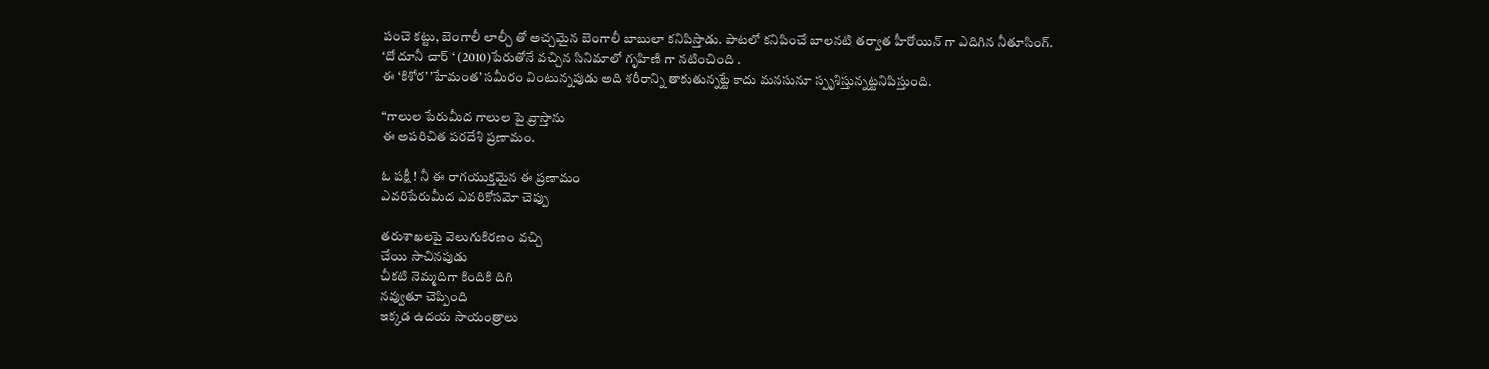పంచె కట్టు, బెంగాలీ లాల్చీ తో అచ్చమైన బెంగాలీ బాబులా కనిపిస్తాడు. పాటలో కనిపించే బాలనటి తర్వాత హీరోయిన్ గా ఎదిగిన నీతూసింగ్. ‘దో దూనీ చార్ ‘ (2010)పేరుతోనే వచ్చిన సినిమాలో గృహిణి గా నటించింది .
ఈ ‘కిశోర’ ’హేమంత’ సమీరం వింటున్నపుడు అది శరీరాన్ని తాకుతున్నట్టే కాదు మనసునూ స్పృశిస్తున్నట్టనిపిస్తుంది.

“గాలుల పేరుమీద గాలుల పై వ్రాస్తాను
ఈ అపరిచిత పరదేశి ప్రణామం.

ఓ పక్షీ ! నీ ఈ రాగయుక్తమైన ఈ ప్రణామం
ఎవరిపేరుమీద ఎవరికోసమో చెప్పు

తరుశాఖలపై వెలుగుకిరణం వచ్చి
చేయి సాచినపుడు
చీకటి నెమ్మదిగా కిందికి దిగి
నవ్వుతూ చెప్పింది
ఇక్కడ ఉదయ సాయంత్రాలు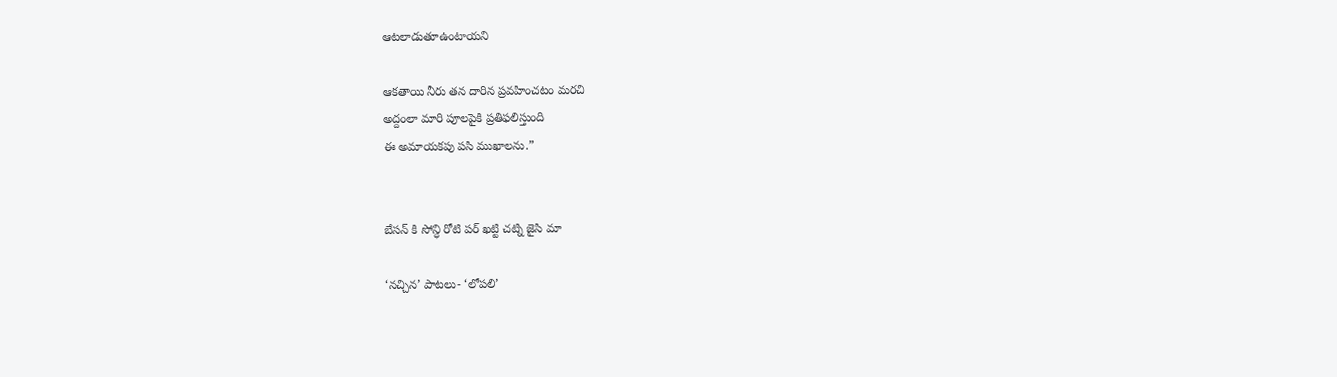ఆటలాడుతూఉంటాయని

ఆకతాయి నీరు తన దారిన ప్రవహించటం మరచి
అద్దంలా మారి పూలపైకి ప్రతిఫలిస్తుంది
ఈ అమాయకపు పసి ముఖాలను.”


బేసన్ కి సోన్ధి రోటి పర్ ఖట్టి చట్ని జైసి మా

‘నచ్చిన’ పాటలు- ‘లోపలి’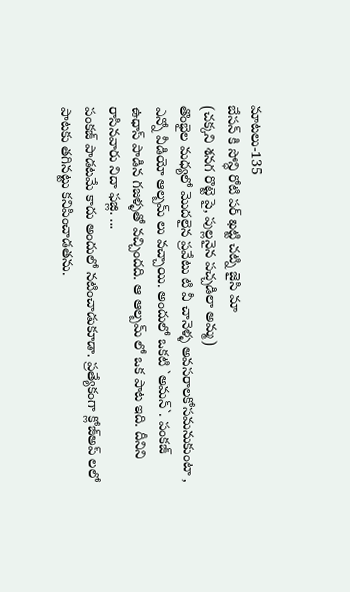మాటలు-135
బేసన్ కి సోన్ధి రోటి పర్ ఖట్టి చట్ని జైసి మా
(చక్కని శనగ రొట్టె పై, పుల్లనైన పచ్చడిలా అమ్మ)
తొంభైల మధ్యలో మొదలైన ప్రవేటు టి వీ చానెళ్ళ అవసరాలకోసమనుకుంటా , ఎన్నో వీడియో ఆల్బమ్ లు వచ్చాయి. అందులో ఒకటి `అమన్`. పంకజ్ ఉధాస్ పాడిన గజళ్ళతో వచ్చిందది. ఆ ఆల్బమ్ లో ఒక పాట ఇది. దీనిని రాసినవారు నిదా ఫజ్లి. ...
పంకజ్ పాడటమే కాదు అందులో నటించాడుకూడా. ప్రత్యేకంగా క్లోజ్అప్ లలో పాటకు తగినట్టు కనిపించాడతను.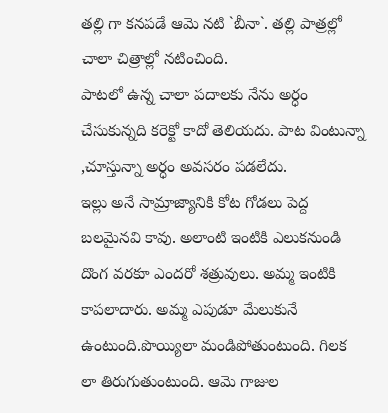తల్లి గా కనపడే ఆమె నటి `బీనా`. తల్లి పాత్రల్లో చాలా చిత్రాల్లో నటించింది.
పాటలో ఉన్న చాలా పదాలకు నేను అర్ధం చేసుకున్నది కరెక్టో కాదో తెలియదు. పాట వింటున్నా ,చూస్తున్నా అర్ధం అవసరం పడలేదు.
ఇల్లు అనే సామ్రాజ్యానికి కోట గోడలు పెద్ద బలమైనవి కావు. అలాంటి ఇంటికి ఎలుకనుండి దొంగ వరకూ ఎందరో శత్రువులు. అమ్మ ఇంటికి కాపలాదారు. అమ్మ ఎపుడూ మేలుకునే ఉంటుంది.పొయ్యిలా మండిపోతుంటుంది. గిలక లా తిరుగుతుంటుంది. ఆమె గాజుల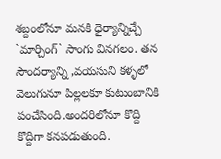శబ్దంలోనూ మనకి ధైర్యాన్నిచ్చే `మార్చింగ్` సాంగు వినగలం. తన సౌందర్యాన్ని ,వయసుని కళ్ళలో వెలుగునూ పిల్లలకూ కుటుంబానికి పంచేసింది.అందరిలోనూ కొద్ది కొద్దిగా కనపడుతుంది.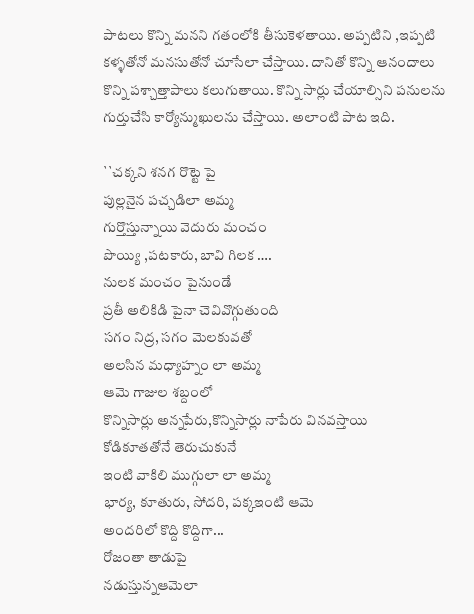పాటలు కొన్ని మనని గతంలోకి తీసుకెళతాయి. అప్పటిని ,ఇప్పటి కళ్ళతోనో మనసుతోనో చూసేలా చేస్తాయి. దానితో కొన్ని ఆనందాలు కొన్ని పశ్చాత్తాపాలు కలుగుతాయి. కొన్ని సార్లు చేయాల్సిని పనులను గుర్తుచేసి కార్యోన్ముఖులను చేస్తాయి. అలాంటి పాట ఇది.

``చక్కని శనగ రొట్టె పై
పుల్లనైన పచ్చడిలా అమ్మ
గుర్తొస్తున్నాయి వెదురు మంచం
పొయ్యి ,పటకారు, బావి గిలక ….
నులక మంచం పైనుండే
ప్రతీ అలికిడి పైనా చెవివొగ్గుతుంది
సగం నిద్ర, సగం మెలకువతో
అలసిన మధ్యాహ్నం లా అమ్మ
ఆమె గాజుల శబ్దంలో
కొన్నిసార్లు అన్నపేరు,కొన్నిసార్లు నాపేరు వినవస్తాయి
కోడికూతతోనే తెరుచుకునే
ఇంటి వాకిలి ముగ్గులా లా అమ్మ
భార్య, కూతురు, సోదరి, పక్కఇంటి ఆమె
అందరిలో కొద్ది కొద్దిగా...
రోజంతా తాడుపై
నడుస్తున్నఆమెలా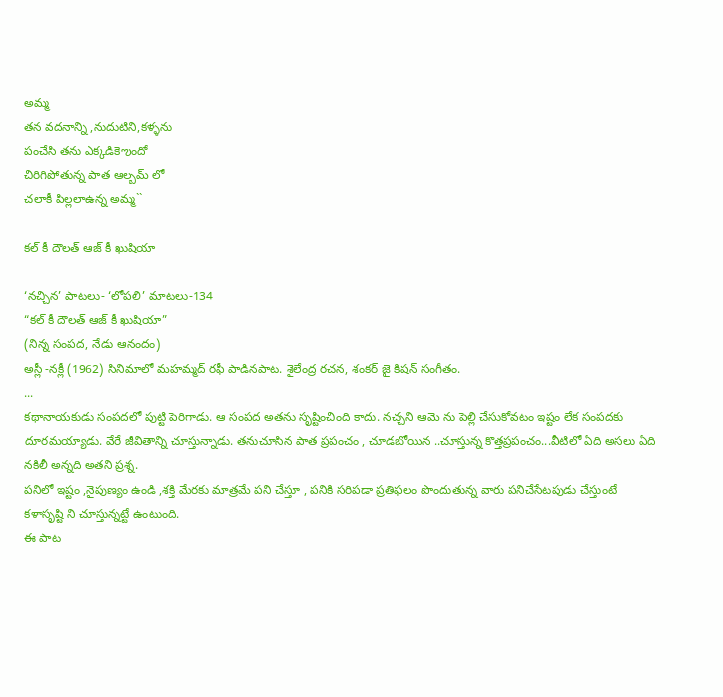అమ్మ
తన వదనాన్ని ,నుదుటిని,కళ్ళను
పంచేసి తను ఎక్కడికెఌందో
చిరిగిపోతున్న పాత ఆల్బమ్ లో
చలాకీ పిల్లలాఉన్న అమ్మ``

కల్ కీ దౌలత్ ఆజ్ కీ ఖుషియా

‘నచ్చిన’ పాటలు- ‘లోపలి’ మాటలు-134
“కల్ కీ దౌలత్ ఆజ్ కీ ఖుషియా”
(నిన్న సంపద, నేడు ఆనందం)
అస్లీ -నక్లీ (1962) సినిమాలో మహమ్మద్ రఫీ పాడినపాట. శైలేంద్ర రచన, శంకర్ జై కిషన్ సంగీతం.
...
కథానాయకుడు సంపదలో పుట్టి పెరిగాడు. ఆ సంపద అతను సృష్టించింది కాదు. నచ్చని ఆమె ను పెల్లి చేసుకోవటం ఇష్టం లేక సంపదకు దూరమయ్యాడు. వేరే జీవితాన్ని చూస్తున్నాడు. తనుచూసిన పాత ప్రపంచం , చూడబోయిన ..చూస్తున్న కొత్తప్రపంచం...వీటిలో ఏది అసలు ఏది నకిలీ అన్నది అతని ప్రశ్న.
పనిలో ఇష్టం ,నైపుణ్యం ఉండి ,శక్తి మేరకు మాత్రమే పని చేస్తూ , పనికి సరిపడా ప్రతిఫలం పొందుతున్న వారు పనిచేసేటపుడు చేస్తుంటే కళాసృష్టి ని చూస్తున్నట్టే ఉంటుంది.
ఈ పాట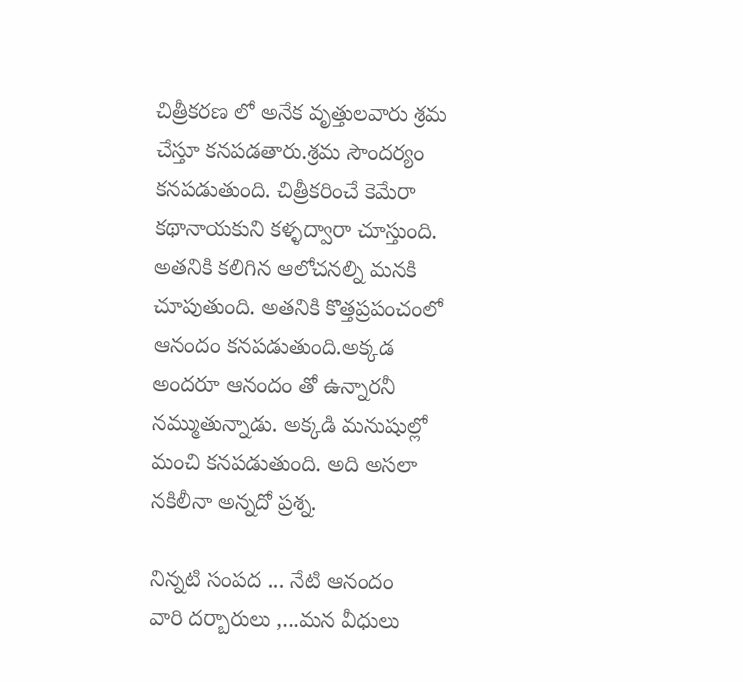చిత్రీకరణ లో అనేక వృత్తులవారు శ్రమ చేస్తూ కనపడతారు.శ్రమ సౌందర్యం కనపడుతుంది. చిత్రీకరించే కెమేరా కథానాయకుని కళ్ళద్వారా చూస్తుంది. అతనికి కలిగిన ఆలోచనల్ని మనకి చూపుతుంది. అతనికి కొత్తప్రపంచంలో ఆనందం కనపడుతుంది.అక్కడ అందరూ ఆనందం తో ఉన్నారనీ నమ్ముతున్నాడు. అక్కడి మనుషుల్లో మంచి కనపడుతుంది. అది అసలా నకిలీనా అన్నదో ప్రశ్న.

నిన్నటి సంపద ... నేటి ఆనందం
వారి దర్బారులు ,...మన వీధులు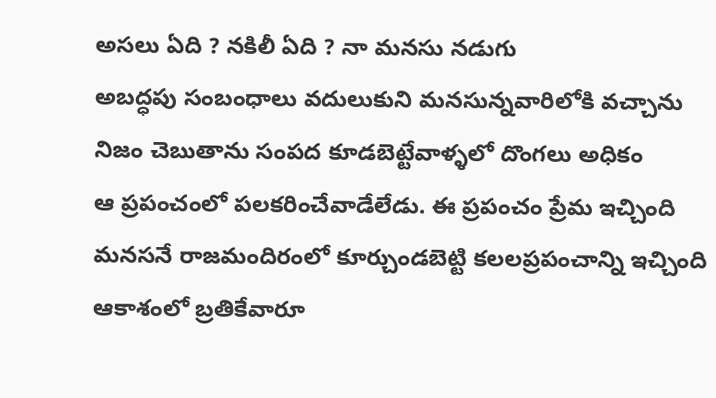అసలు ఏది ? నకిలీ ఏది ? నా మనసు నడుగు
అబద్ధపు సంబంధాలు వదులుకుని మనసున్నవారిలోకి వచ్చాను
నిజం చెబుతాను సంపద కూడబెట్టేవాళ్ళలో దొంగలు అధికం
ఆ ప్రపంచంలో పలకరించేవాడేలేడు. ఈ ప్రపంచం ప్రేమ ఇచ్చింది
మనసనే రాజమందిరంలో కూర్చుండబెట్టి కలలప్రపంచాన్ని ఇచ్చింది
ఆకాశంలో బ్రతికేవారూ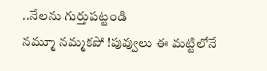..నేలను గుర్తుపట్టండి
నమ్మూ నమ్మకపో !పువ్వులు ఈ మట్టిలోనే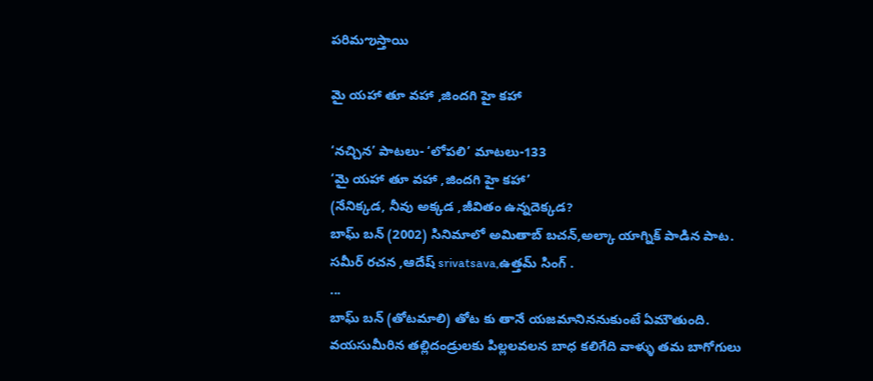పరిమఌస్తాయి

మై యహా తూ వహా ,జిందగి హై కహా

‘నచ్చిన’ పాటలు- ‘లోపలి’ మాటలు-133
‘మై యహా తూ వహా ,జిందగి హై కహా’
(నేనిక్కడ, నీవు అక్కడ ,జీవితం ఉన్నదెక్కడ?
బాఘ్ బన్ (2002) సినిమాలో అమితాబ్ బచన్,అల్కా యాగ్నిక్ పాడిన పాట.
సమీర్ రచన ,ఆదేష్ srivatsava,ఉత్తమ్ సింగ్ .
...
బాఘ్ బన్ (తోటమాలి) తోట కు తానే యజమానిననుకుంటే ఏమౌతుంది.
వయసుమీరిన తల్లిదండ్రులకు పిల్లలవలన బాధ కలిగేది వాళ్ళు తమ బాగోగులు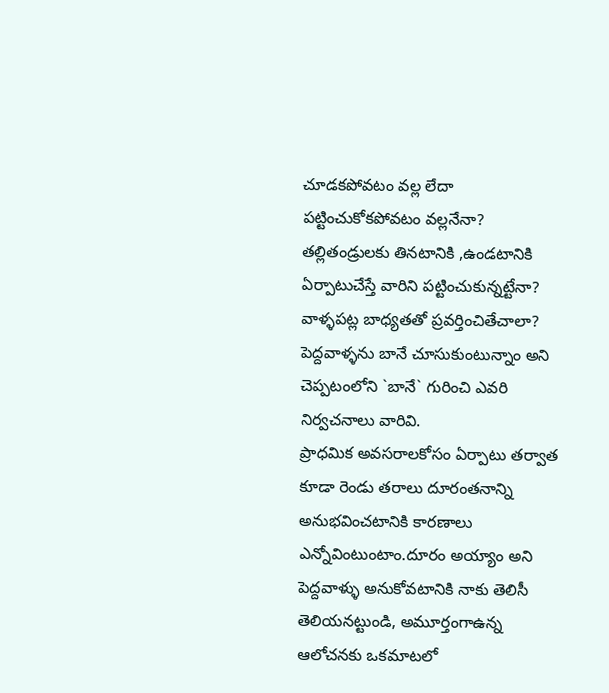చూడకపోవటం వల్ల లేదా పట్టించుకోకపోవటం వల్లనేనా? తల్లితండ్రులకు తినటానికి ,ఉండటానికి ఏర్పాటుచేస్తే వారిని పట్టించుకున్నట్టేనా? వాళ్ళపట్ల బాధ్యతతో ప్రవర్తించితేచాలా? పెద్దవాళ్ళను బానే చూసుకుంటున్నాం అని చెప్పటంలోని `బానే` గురించి ఎవరి నిర్వచనాలు వారివి.
ప్రాధమిక అవసరాలకోసం ఏర్పాటు తర్వాత కూడా రెండు తరాలు దూరంతనాన్ని అనుభవించటానికి కారణాలు ఎన్నోవింటుంటాం.దూరం అయ్యాం అని పెద్దవాళ్ళు అనుకోవటానికి నాకు తెలిసీ తెలియనట్టుండి, అమూర్తంగాఉన్న ఆలోచనకు ఒకమాటలో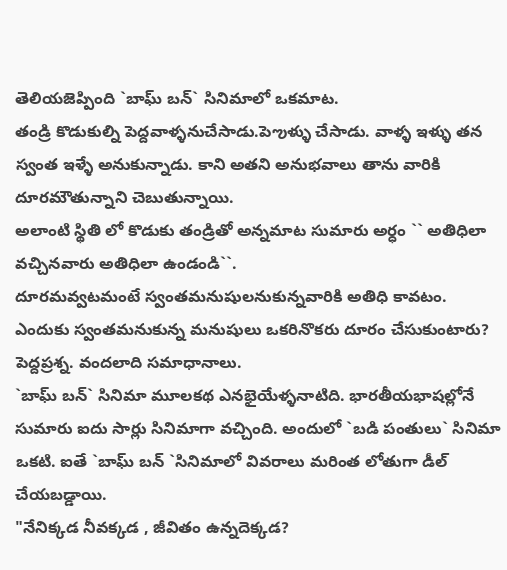తెలియజెప్పింది `బాఘ్ బన్` సినిమాలో ఒకమాట.
తండ్రి కొడుకుల్ని పెద్దవాళ్ళనుచేసాడు.పెఌళ్ళు చేసాడు. వాళ్ళ ఇళ్ళు తన స్వంత ఇళ్ళే అనుకున్నాడు. కాని అతని అనుభవాలు తాను వారికి దూరమౌతున్నాని చెబుతున్నాయి.
అలాంటి స్థితి లో కొడుకు తండ్రితో అన్నమాట సుమారు అర్ధం `` అతిధిలా వచ్చినవారు అతిధిలా ఉండండి``.
దూరమవ్వటమంటే స్వంతమనుషులనుకున్నవారికి అతిధి కావటం.
ఎందుకు స్వంతమనుకున్న మనుషులు ఒకరినొకరు దూరం చేసుకుంటారు? పెద్దప్రశ్న. వందలాది సమాధానాలు.
`బాఘ్ బన్` సినిమా మూలకథ ఎనభైయేళ్ళనాటిది. భారతీయభాషల్లోనే సుమారు ఐదు సార్లు సినిమాగా వచ్చింది. అందులో `బడి పంతులు` సినిమా ఒకటి. ఐతే `బాఘ్ బన్ `సినిమాలో వివరాలు మరింత లోతుగా డీల్ చేయబడ్డాయి.
"నేనిక్కడ నీవక్కడ , జీవితం ఉన్నదెక్కడ?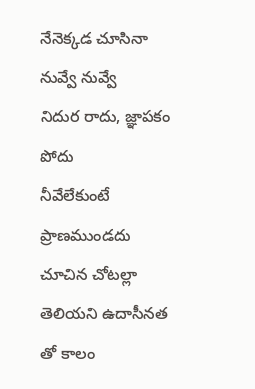నేనెక్కడ చూసినా నువ్వే నువ్వే
నిదుర రాదు, జ్ఞాపకం పోదు
నీవేలేకుంటే ప్రాణముండదు
చూచిన చోటల్లా తెలియని ఉదాసీనత తో కాలం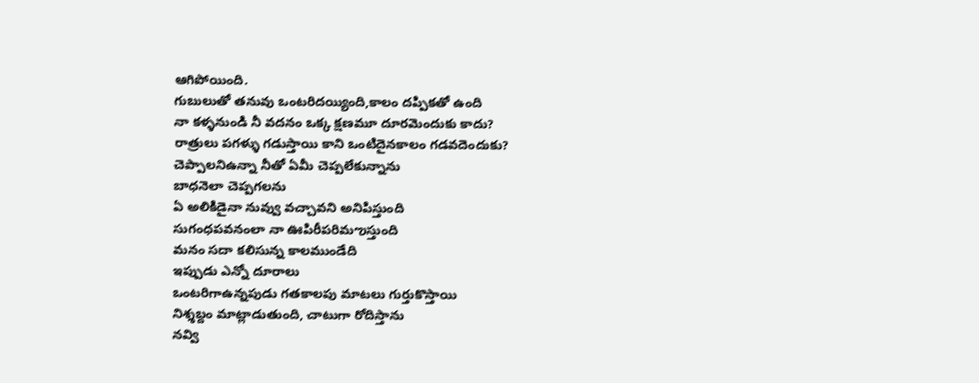ఆగిపోయింది.
గుబులుతో తనువు ఒంటరిదయ్యింది,కాలం దప్పికతో ఉంది
నా కళ్ళనుండి నీ వదనం ఒక్క క్షణమూ దూరమెందుకు కాదు?
రాత్రులు పగళ్ళు గడుస్తాయి కాని ఒంటిదైనకాలం గడవదెందుకు?
చెప్పాలనిఉన్నా నీతో ఏమీ చెప్పలేకున్నాను
బాధనెలా చెప్పగలను
ఏ అలికిడైనా నువ్వు వచ్చావని అనిపిస్తుంది
సుగంధపవనంలా నా ఊపిరీపరిమఌస్తుంది
మనం సదా కలిసున్న కాలముండేది
ఇప్పుడు ఎన్నో దూరాలు
ఒంటరిగాఉన్నపుడు గతకాలపు మాటలు గుర్తుకొస్తాయి
నిశ్శబ్దం మాట్లాడుతుంది, చాటుగా రోదిస్తాను
నవ్వి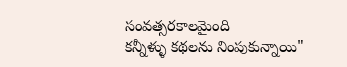సంవత్సరకాలమైంది
కన్నీళ్ళు కథలను నింపుకున్నాయి"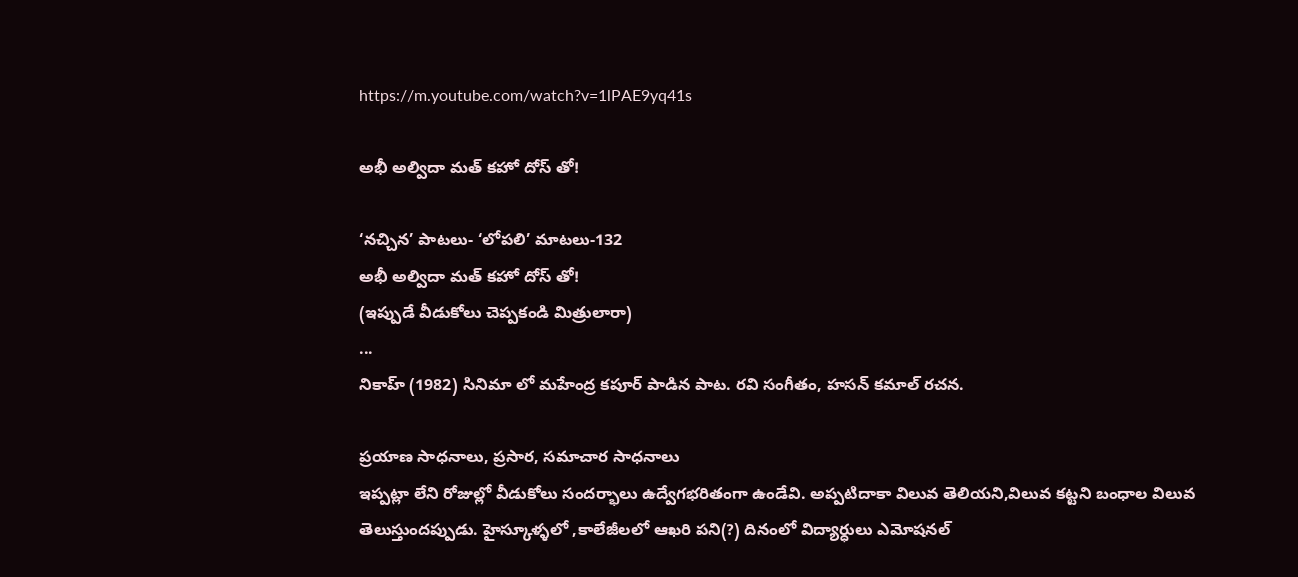https://m.youtube.com/watch?v=1lPAE9yq41s

అభీ అల్విదా మత్ కహో దోస్ తో!

‘నచ్చిన’ పాటలు- ‘లోపలి’ మాటలు-132
అభీ అల్విదా మత్ కహో దోస్ తో!
(ఇప్పుడే వీడుకోలు చెప్పకండి మిత్రులారా)
...
నికాహ్ (1982) సినిమా లో మహేంద్ర కపూర్ పాడిన పాట. రవి సంగీతం, హసన్ కమాల్ రచన.

ప్రయాణ సాధనాలు, ప్రసార, సమాచార సాధనాలు
ఇప్పట్లా లేని రోజుల్లో వీడుకోలు సందర్భాలు ఉద్వేగభరితంగా ఉండేవి. అప్పటిదాకా విలువ తెలియని,విలువ కట్టని బంధాల విలువ తెలుస్తుందప్పుడు. హైస్కూళ్ళలో ,కాలేజీలలో ఆఖరి పని(?) దినంలో విద్యార్ధులు ఎమోషనల్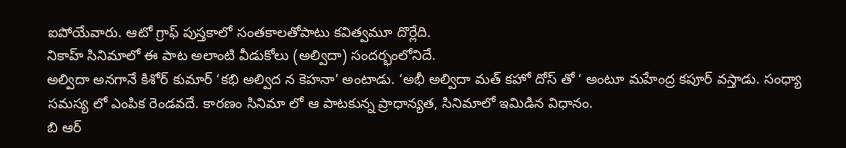ఐపోయేవారు. ఆటో గ్రాఫ్ పుస్తకాలో సంతకాలతోపాటు కవిత్వమూ దొర్లేది.
నికాహ్ సినిమాలో ఈ పాట అలాంటి వీడుకోలు (అల్విదా) సందర్భంలోనిదే.
అల్విదా అనగానే కిశోర్ కుమార్ ‘కభి అల్విద న కెహనా’ అంటాడు. ‘అభీ అల్విదా మత్ కహో దోస్ తో ‘ అంటూ మహేంద్ర కపూర్ వస్తాడు. సంధ్యా సమస్య లో ఎంపిక రెండవదే. కారణం సినిమా లో ఆ పాటకున్న ప్రాధాన్యత, సినిమాలో ఇమిడిన విధానం.
బి ఆర్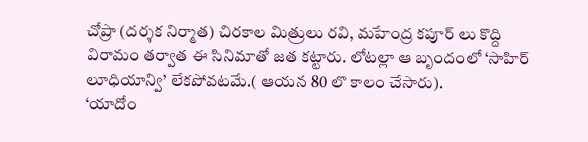చోప్రా (దర్శక నిర్మాత) చిరకాల మిత్రులు రవి, మహేంద్ర కపూర్ లు కొద్ది విరామం తర్వాత ఈ సినిమాతో జత కట్టారు. లోటల్లా ఆ బృందంలో ‘సాహిర్ లూధియాన్వి’ లేకపోవటమే.( ఆయన 80 లొ కాలం చేసారు).
‘యాదోం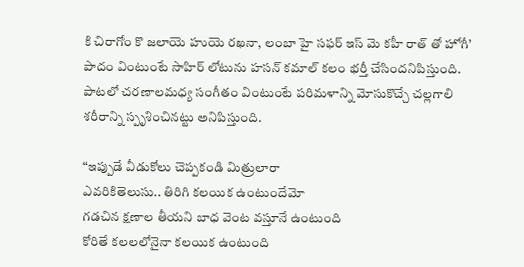కి చిరాగోం కొ జలాయె హుయె రఖనా, లంబా హై సఫర్ ఇస్ మె కహీ రాత్ తో హోగీ’ పాదం వింటుంటే సాహిర్ లోటును హసన్ కమాల్ కలం భర్తీ చేసిందనిపిస్తుంది.
పాటలో చరణాలమధ్య సంగీతం వింటుంటే పరిమళాన్ని మోసుకొచ్చే చల్లగాలి శరీరాన్ని స్పృశించినట్టు అనిపిస్తుంది.

“ఇప్పుడే వీడుకోలు చెప్పకండి మిత్రులారా
ఎవరికితెలుసు.. తిరిగి కలయిక ఉంటుందేమో
గడచిన క్షణాల తీయని బాధ వెంట వస్తూనే ఉంటుంది
కోరితే కలలలోనైనా కలయిక ఉంటుంది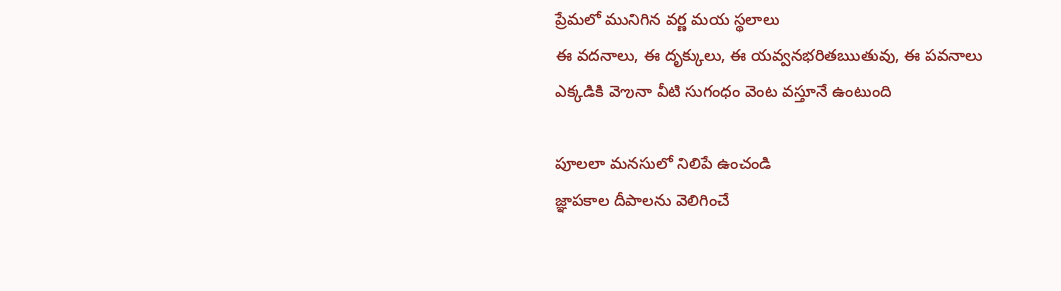ప్రేమలో మునిగిన వర్ణ మయ స్థలాలు
ఈ వదనాలు, ఈ దృక్కులు, ఈ యవ్వనభరితఋతువు, ఈ పవనాలు
ఎక్కడికి వెఌనా వీటి సుగంధం వెంట వస్తూనే ఉంటుంది

పూలలా మనసులో నిలిపే ఉంచండి
జ్ఞాపకాల దీపాలను వెలిగించే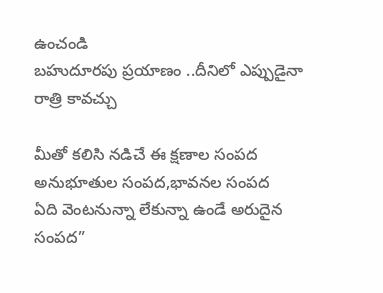ఉంచండి
బహుదూరపు ప్రయాణం ..దీనిలో ఎప్పుడైనా రాత్రి కావచ్చు

మీతో కలిసి నడిచే ఈ క్షణాల సంపద
అనుభూతుల సంపద,భావనల సంపద
ఏది వెంటనున్నా లేకున్నా ఉండే అరుదైన సంపద”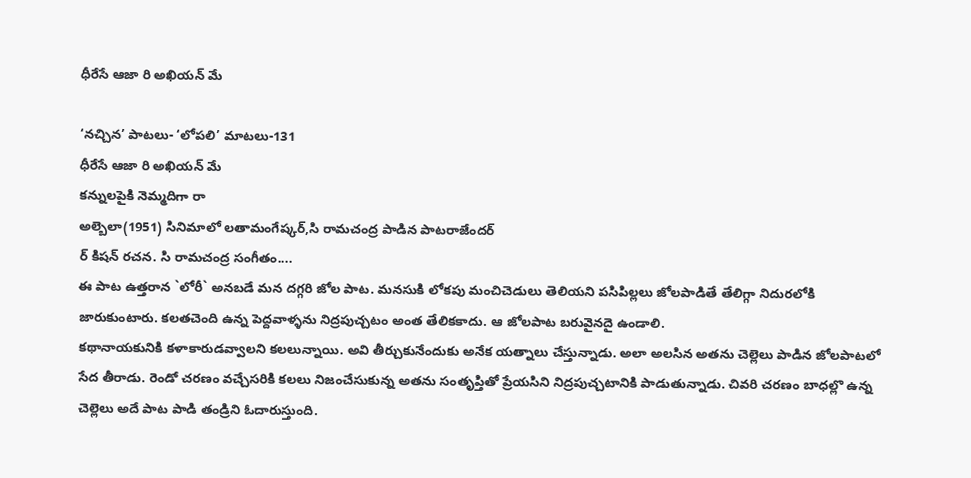ధీరేసే ఆజా రి అఖియన్ మే

‘నచ్చిన’ పాటలు- ‘లోపలి’ మాటలు-131
ధీరేసే ఆజా రి అఖియన్ మే
కన్నులపైకి నెమ్మదిగా రా
అల్బెలా(1951) సినిమాలో లతామంగేష్కర్,సి రామచంద్ర పాడిన పాటరాజేందర్
ర్ కిషన్ రచన. సి రామచంద్ర సంగీతం....
ఈ పాట ఉత్తరాన `లోరీ` అనబడే మన దగ్గరి జోల పాట. మనసుకి లోకపు మంచిచెడులు తెలియని పసిపిల్లలు జోలపాడితే తేలిగ్గా నిదురలోకి జారుకుంటారు. కలతచెంది ఉన్న పెద్దవాళ్ళను నిద్రపుచ్చటం అంత తేలికకాదు. ఆ జోలపాట బరువైనదై ఉండాలి.
కథానాయకునికి కళాకారుడవ్వాలని కలలున్నాయి. అవి తీర్చుకునేందుకు అనేక యత్నాలు చేస్తున్నాడు. అలా అలసిన అతను చెల్లెలు పాడిన జోలపాటలో సేద తీరాడు. రెండో చరణం వచ్చేసరికి కలలు నిజంచేసుకున్న అతను సంతృప్తితో ప్రేయసిని నిద్రపుచ్చటానికి పాడుతున్నాడు. చివరి చరణం బాధల్లొ ఉన్న చెల్లెలు అదే పాట పాడి తండ్రిని ఓదారుస్తుంది.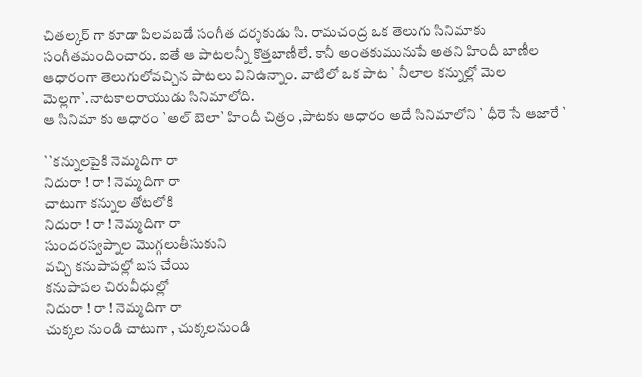చితల్కర్ గా కూడా పిలవబడే సంగీత దర్శకుడు సి. రామచంద్ర ఒక తెలుగు సినిమాకు సంగీతమందించారు. ఐతే ఆ పాటలన్నీ కొత్తబాణీలే. కానీ అంతకుమునుపే అతని హిందీ బాణీల ఆధారంగా తెలుగులోవచ్చిన పాటలు వినిఉన్నాం. వాటిలో ఒక పాట ` నీలాల కన్నుల్లో మెల మెల్లగా`.నాటకాలరాయుడు సినిమాలోది.
ఆ సినిమా కు ఆధారం `అల్ బెలా` హిందీ చిత్రం ,పాటకు ఆధారం అదే సినిమాలోని ` ధీరె సే ఆజారే `

``కన్నులపైకి నెమ్మదిగా రా
నిదురా ! రా ! నెమ్మదిగా రా
చాటుగా కన్నుల తోటలోకి
నిదురా ! రా ! నెమ్మదిగా రా
సుందరస్వప్నాల మొగ్గలుతీసుకుని
వచ్చి కనుపాపల్లో బస చేయి
కనుపాపల చిరువీధుల్లో
నిదురా ! రా ! నెమ్మదిగా రా
చుక్కల నుండి చాటుగా , చుక్కలనుండి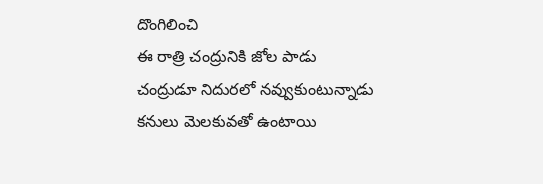దొంగిలించి
ఈ రాత్రి చంద్రునికి జోల పాడు
చంద్రుడూ నిదురలో నవ్వుకుంటున్నాడు
కనులు మెలకువతో ఉంటాయి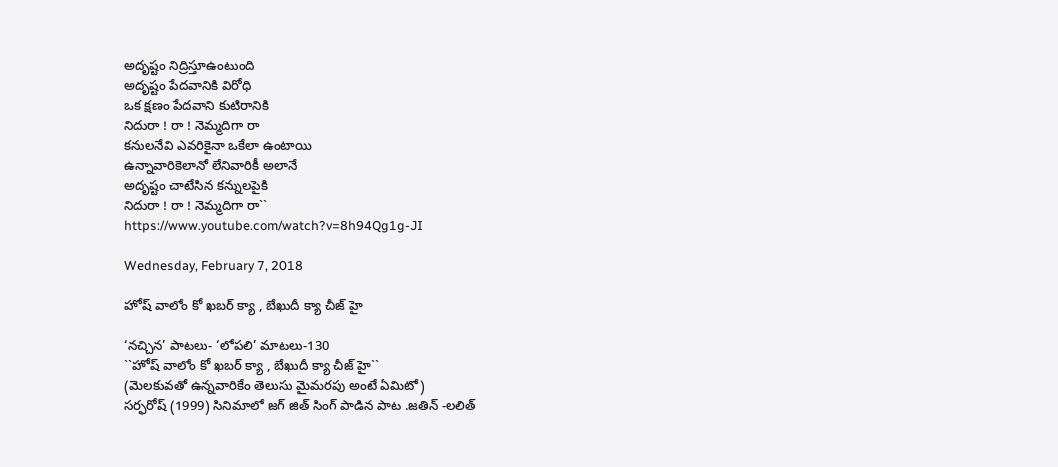అదృష్టం నిద్రిస్తూఉంటుంది
అదృష్టం పేదవానికి విరోధి
ఒక క్షణం పేదవాని కుటిరానికి
నిదురా ! రా ! నెమ్మదిగా రా
కనులనేవి ఎవరికైనా ఒకేలా ఉంటాయి
ఉన్నావారికెలానో లేనివారికీ అలానే
అదృష్టం చాటేసిన కన్నులపైకి
నిదురా ! రా ! నెమ్మదిగా రా``
https://www.youtube.com/watch?v=8h94Qg1g-JI

Wednesday, February 7, 2018

హోష్ వాలోం కో ఖబర్ క్యా , బేఖుదీ క్యా చీజ్ హై

‘నచ్చిన’ పాటలు- ‘లోపలి’ మాటలు-130
``హోష్ వాలోం కో ఖబర్ క్యా , బేఖుదీ క్యా చీజ్ హై``
(మెలకువతో ఉన్నవారికేం తెలుసు మైమరపు అంటే ఏమిటో)
సర్ఫరోష్ (1999) సినిమాలో జగ్ జిత్ సింగ్ పాడిన పాట .జతిన్ -లలిత్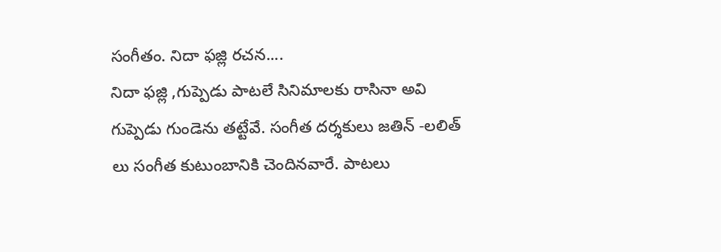సంగీతం. నిదా ఫజ్లి రచన....
నిదా ఫజ్లి ,గుప్పెడు పాటలే సినిమాలకు రాసినా అవి గుప్పెడు గుండెను తట్టేవే. సంగీత దర్శకులు జతిన్ -లలిత్ లు సంగీత కుటుంబానికి చెందినవారే. పాటలు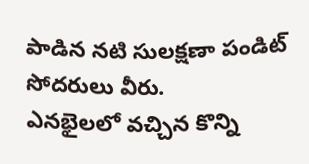పాడిన నటి సులక్షణా పండిట్ సోదరులు వీరు.
ఎనభైలలో వచ్చిన కొన్ని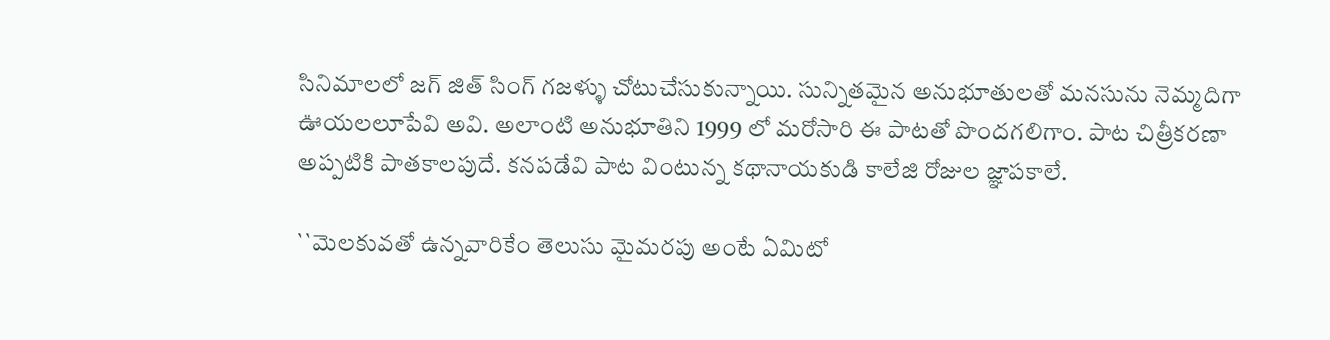సినిమాలలో జగ్ జిత్ సింగ్ గజళ్ళు చోటుచేసుకున్నాయి. సున్నితమైన అనుభూతులతో మనసును నెమ్మదిగా ఊయలలూపేవి అవి. అలాంటి అనుభూతిని 1999 లో మరోసారి ఈ పాటతో పొందగలిగాం. పాట చిత్రీకరణా అప్పటికి పాతకాలపుదే. కనపడేవి పాట వింటున్న కథానాయకుడి కాలేజి రోజుల జ్ఞాపకాలే.

``మెలకువతో ఉన్నవారికేం తెలుసు మైమరపు అంటే ఏమిటో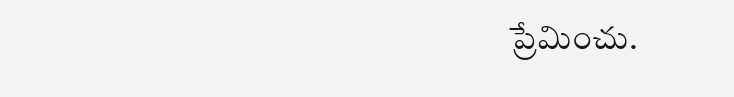ప్రేమించు.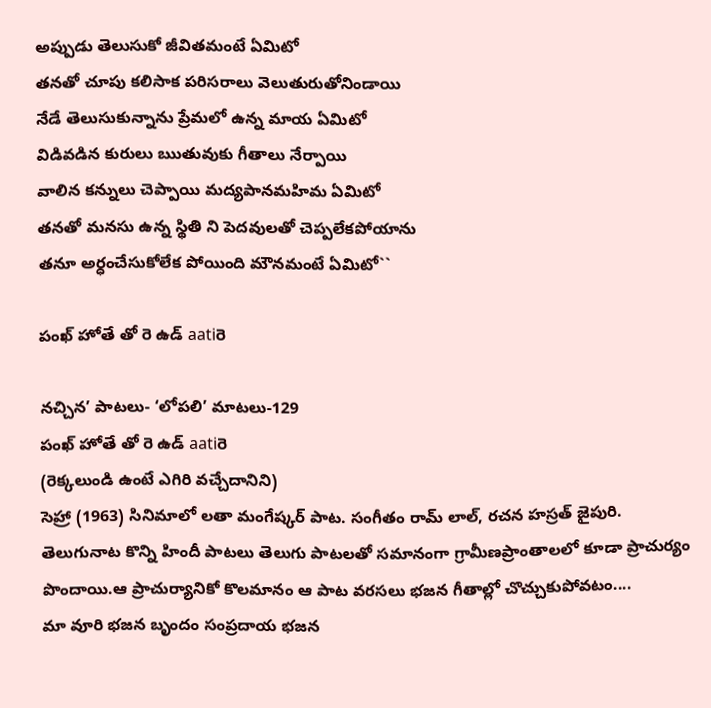అప్పుడు తెలుసుకో జీవితమంటే ఏమిటో
తనతో చూపు కలిసాక పరిసరాలు వెలుతురుతోనిండాయి
నేడే తెలుసుకున్నాను ప్రేమలో ఉన్న మాయ ఏమిటో
విడివడిన కురులు ఋతువుకు గీతాలు నేర్పాయి
వాలిన కన్నులు చెప్పాయి మద్యపానమహిమ ఏమిటో
తనతో మనసు ఉన్న స్థితి ని పెదవులతో చెప్పలేకపోయాను
తనూ అర్ధంచేసుకోలేక పోయింది మౌనమంటే ఏమిటో``

పంఖ్ హోతే తో రె ఉడ్ aatiరె

నచ్చిన’ పాటలు- ‘లోపలి’ మాటలు-129
పంఖ్ హోతే తో రె ఉడ్ aatiరె
(రెక్కలుండి ఉంటే ఎగిరి వచ్చేదానిని)
సెహ్రా (1963) సినిమాలో లతా మంగేష్కర్ పాట. సంగీతం రామ్ లాల్, రచన హస్రత్ జైపురి.
తెలుగునాట కొన్ని హిందీ పాటలు తెలుగు పాటలతో సమానంగా గ్రామీణప్రాంతాలలో కూడా ప్రాచుర్యం పొందాయి.ఆ ప్రాచుర్యానికో కొలమానం ఆ పాట వరసలు భజన గీతాల్లో చొచ్చుకుపోవటం....
మా వూరి భజన బృందం సంప్రదాయ భజన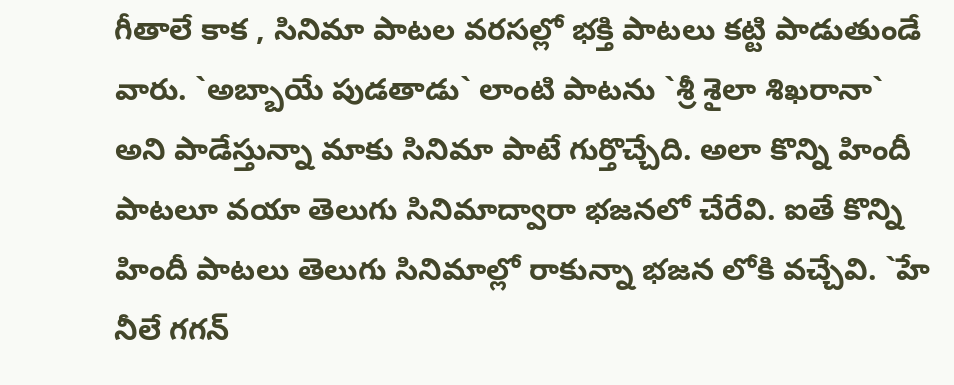గీతాలే కాక , సినిమా పాటల వరసల్లో భక్తి పాటలు కట్టి పాడుతుండే వారు. `అబ్బాయే పుడతాడు` లాంటి పాటను `శ్రీ శైలా శిఖరానా` అని పాడేస్తున్నా మాకు సినిమా పాటే గుర్తొచ్చేది. అలా కొన్ని హిందీ పాటలూ వయా తెలుగు సినిమాద్వారా భజనలో చేరేవి. ఐతే కొన్ని హిందీ పాటలు తెలుగు సినిమాల్లో రాకున్నా భజన లోకి వచ్చేవి. `హే నీలే గగన్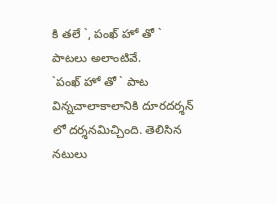కి తలే `, పంఖ్ హో తో ` పాటలు అలాంటివే.
`పంఖ్ హో తో ` పాట విన్నచాలాకాలానికి దూరదర్శన్ లో దర్శనమిచ్చింది. తెలిసిన నటులు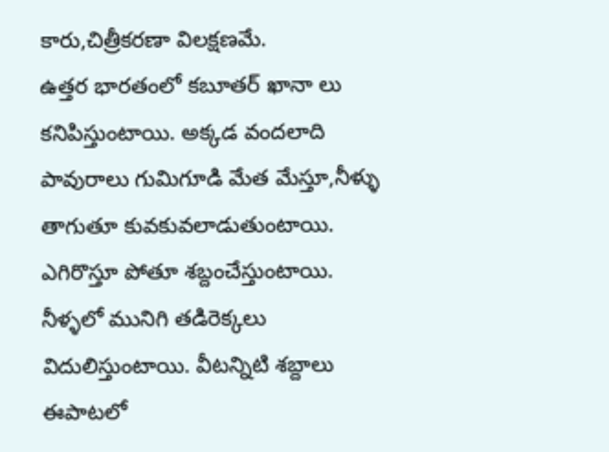కారు,చిత్రీకరణా విలక్షణమే.
ఉత్తర భారతంలో కబూతర్ ఖానా లు కనిపిస్తుంటాయి. అక్కడ వందలాది పావురాలు గుమిగూడి మేత మేస్తూ,నీళ్ళు తాగుతూ కువకువలాడుతుంటాయి. ఎగిరొస్తూ పోతూ శబ్దంచేస్తుంటాయి. నీళ్ళలో మునిగి తడిరెక్కలు విదులిస్తుంటాయి. వీటన్నిటి శబ్దాలు ఈపాటలో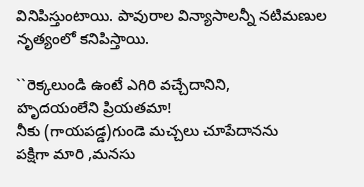వినిపిస్తుంటాయి. పావురాల విన్యాసాలన్నీ నటిమణుల నృత్యంలో కనిపిస్తాయి.

``రెక్కలుండి ఉంటే ఎగిరి వచ్చేదానిని,
హృదయంలేని ప్రియతమా!
నీకు (గాయపడ్డ)గుండె మచ్చలు చూపేదానను
పక్షిగా మారి ,మనసు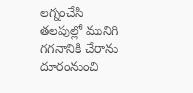లగ్నంచేసి
తలపుల్లో మునిగి గగనానికి చేరాను
దూరంనుంచి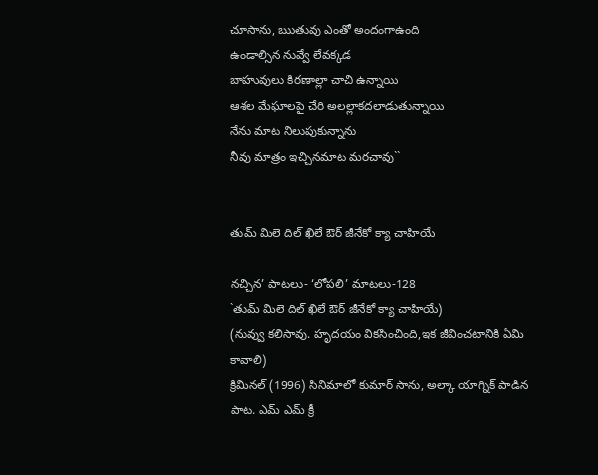చూసాను, ఋతువు ఎంతో అందంగాఉంది
ఉండాల్సిన నువ్వే లేవక్కడ
బాహువులు కిరణాల్లా చాచి ఉన్నాయి
ఆశల మేఘాలపై చేరి అలల్లాకదలాడుతున్నాయి
నేను మాట నిలుపుకున్నాను
నీవు మాత్రం ఇచ్చినమాట మరచావు``


తుమ్ మిలె దిల్ ఖిలే ఔర్ జీనేకో క్యా చాహియే

నచ్చిన’ పాటలు- ‘లోపలి’ మాటలు-128
`తుమ్ మిలె దిల్ ఖిలే ఔర్ జీనేకో క్యా చాహియే)
(నువ్వు కలిసావు. హృదయం వికసించింది,ఇక జీవించటానికి ఏమి కావాలి)
క్రిమినల్ (1996) సినిమాలో కుమార్ సాను, అల్కా యాగ్నిక్ పాడిన పాట. ఎమ్ ఎమ్ క్రీ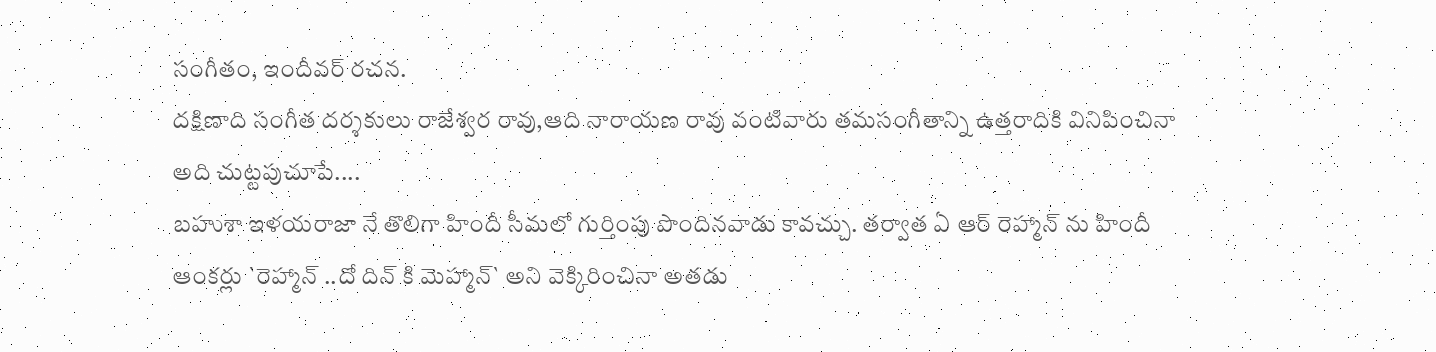సంగీతం, ఇందీవర్ రచన.
దక్షిణాది సంగీత దర్శకులు రాజేశ్వర రావు,ఆది నారాయణ రావు వంటివారు తమసంగీతాన్ని ఉత్తరాదికి వినిపించినా అది చుట్టపుచూపే....
బహుశా ఇళయరాజా నే తొలిగా హిందీ సీమలో గుర్తింపు పొందినవాడు కావచ్చు. తర్వాత ఏ ఆర్ రెహ్మాన్ ను హిందీ ఆంకర్లు `రెహ్మాన్ ..దో దిన్ కి మెహ్మాన్` అని వెక్కిరించినా అతడు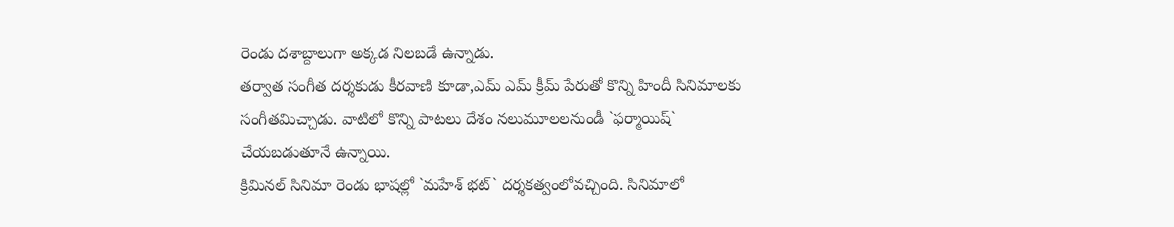రెండు దశాబ్దాలుగా అక్కడ నిలబడే ఉన్నాడు.
తర్వాత సంగీత దర్శకుడు కీరవాణి కూడా,ఎమ్ ఎమ్ క్రీమ్ పేరుతో కొన్ని హిందీ సినిమాలకు సంగీతమిచ్చాడు. వాటిలో కొన్ని పాటలు దేశం నలుమూలలనుండీ `ఫర్మాయిష్` చేయబడుతూనే ఉన్నాయి.
క్రిమినల్ సినిమా రెండు భాషల్లో `మహేశ్ భట్` దర్శకత్వంలోవచ్చింది. సినిమాలో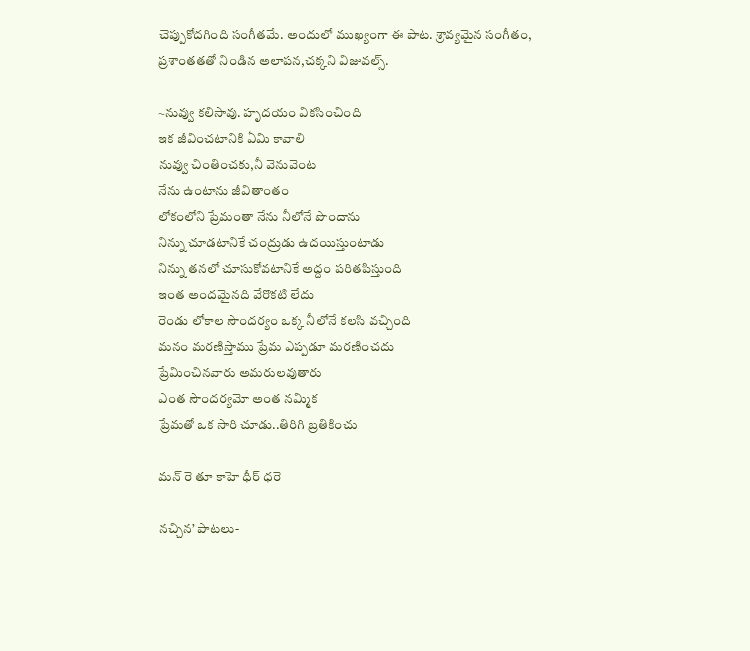చెప్పుకోదగింది సంగీతమే. అందులో ముఖ్యంగా ఈ పాట. శ్రావ్యమైన సంగీతం, ప్రశాంతతతో నిండిన అలాపన,చక్కని విజువల్స్.

~నువ్వు కలిసావు. హృదయం వికసించింది
ఇక జీవించటానికి ఏమి కావాలి
నువ్వు చింతించకు,నీ వెనువెంట
నేను ఉంటాను జీవితాంతం
లోకంలోని ప్రేమంతా నేను నీలోనే పొందాను
నిన్ను చూడటానికే చంద్రుడు ఉదయిస్తుంటాడు
నిన్ను తనలో చూసుకోవటానికే అద్దం పరితపిస్తుంది
ఇంత అందమైనది వేరొకటి లేదు
రెండు లోకాల సౌందర్యం ఒక్క నీలోనే కలసి వచ్చింది
మనం మరణిస్తాము ప్రేమ ఎప్పడూ మరణించదు
ప్రేమించినవారు అమరులవుతారు
ఎంత సౌందర్యమో అంత నమ్మిక
ప్రేమతో ఒక సారి చూడు..తిరిగి బ్రతికించు

మన్ రె తూ కాహె ధీర్ ధరె

నచ్చిన’ పాటలు-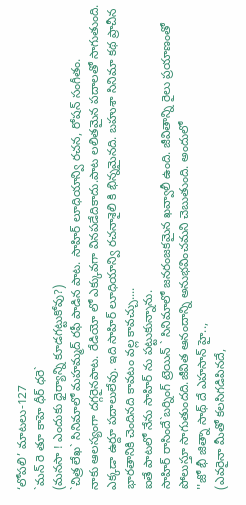‘లోపలి’ మాటలు-127
`మన్ రె తూ కాహె ధీర్ ధరె`
(మనసా ! ఎందుకు ధైర్యాన్ని కూడగట్టుకోవు?)
`చిత్ర లేఖ` సినిమాలో మహమ్మద్ రఫీ పాడిన పాట. సాహిర్ లూధియాన్వి రచన, రోషన్ సంగీతం.
నాకు ఆలస్యంగా దగ్గరైనపాట. రేడియో లో ఎక్కువగా వినపడేదికాదు.పాట లలితమైన పదాలతో సాగుతుంది. ఎక్కడా ఉర్దూ పదాలులేవు. ఇది సాహిర్ లూధియాన్వి రచనాశైలి కి భిన్నమైనది. బహుశా సినిమా కథ ప్రాచీన భారతానికి చెందినది కావటం వల్ల కావచ్చు....
ఐతే పాటలో నేను సాహిర్ ను పట్టుకున్నాను.
సాహిర్ రాసిందే`బర్నింగ్ ట్రెయిన్ ` సినిమాలో జనరంజకమైన ఖవ్వాలీ ఉంది. జీవితాన్ని రైలు ప్రయాణంతో పోలుస్తూ సాగుతుందది.జీవిత ఆనందాన్ని అనుభవించమని చెబుతుంది. అందులో
''జో భీ జిత్నా సాథ్ దే ఎహసాన్ హై..,
(ఎవరైనా మీతో కలసిగడిపినదే,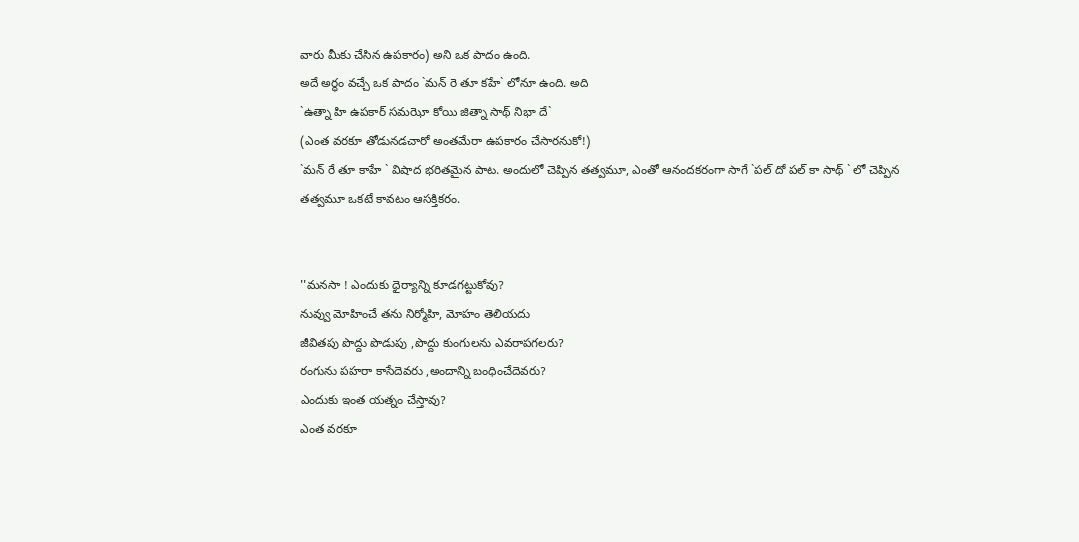వారు మీకు చేసిన ఉపకారం) అని ఒక పాదం ఉంది.
అదే అర్ధం వచ్చే ఒక పాదం `మన్ రె తూ కహే` లోనూ ఉంది. అది
`ఉత్నా హి ఉపకార్ సమఝో కోయి జిత్నా సాథ్ నిభా దే`
(ఎంత వరకూ తోడునడచారో అంతమేరా ఉపకారం చేసారనుకో!)
`మన్ రే తూ కాహే ` విషాద భరితమైన పాట. అందులో చెప్పిన తత్వమూ, ఎంతో ఆనందకరంగా సాగే `పల్ దో పల్ కా సాథ్ ` లో చెప్పిన తత్వమూ ఒకటే కావటం ఆసక్తికరం.


''మనసా ! ఎందుకు ధైర్యాన్ని కూడగట్టుకోవు?
నువ్వు మోహించే తను నిర్మోహి, మోహం తెలియదు
జీవితపు పొద్దు పొడుపు ,పొద్దు కుంగులను ఎవరాపగలరు?
రంగును పహరా కాసేదెవరు ,అందాన్ని బంధించేదెవరు?
ఎందుకు ఇంత యత్నం చేస్తావు?
ఎంత వరకూ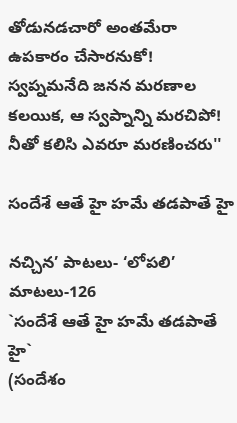తోడునడచారో అంతమేరా ఉపకారం చేసారనుకో!
స్వప్నమనేది జనన మరణాల కలయిక, ఆ స్వప్నాన్ని మరచిపో!
నీతో కలిసి ఎవరూ మరణించరు''

సందేశే ఆతే హై హమే తడపాతే హై

నచ్చిన’ పాటలు- ‘లోపలి’ మాటలు-126
`సందేశే ఆతే హై హమే తడపాతే హై`
(సందేశం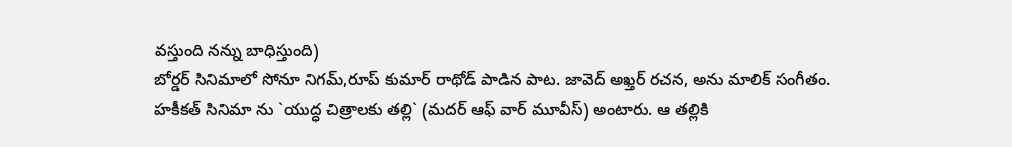వస్తుంది నన్ను బాధిస్తుంది)
బోర్డర్ సినిమాలో సోనూ నిగమ్,రూప్ కుమార్ రాథోడ్ పాడిన పాట. జావెద్ అఖ్తర్ రచన, అను మాలిక్ సంగీతం.
హకీకత్ సినిమా ను `యుద్ధ చిత్రాలకు తల్లి` (మదర్ ఆఫ్ వార్ మూవీస్) అంటారు. ఆ తల్లికి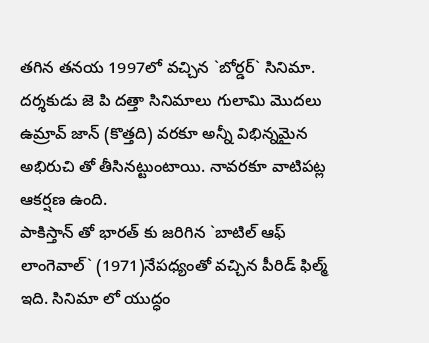తగిన తనయ 1997లో వచ్చిన `బోర్డర్` సినిమా.
దర్శకుడు జె పి దత్తా సినిమాలు గులామి మొదలు ఉమ్రావ్ జాన్ (కొత్తది) వరకూ అన్నీ విభిన్నమైన అభిరుచి తో తీసినట్టుంటాయి. నావరకూ వాటిపట్ల ఆకర్షణ ఉంది.
పాకిస్తాన్ తో భారత్ కు జరిగిన `బాటిల్ ఆఫ్ లాంగెవాల్` (1971)నేపధ్యంతో వచ్చిన పీరిడ్ ఫిల్మ్ ఇది. సినిమా లో యుద్ధం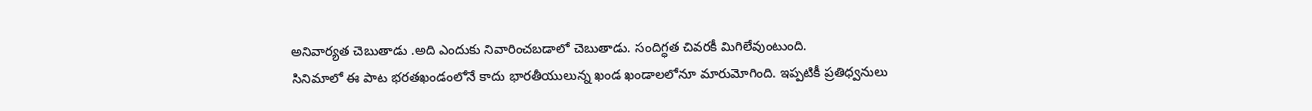అనివార్యత చెబుతాడు .అది ఎందుకు నివారించబడాలో చెబుతాడు. సందిగ్ధత చివరకీ మిగిలేవుంటుంది.
సినిమాలో ఈ పాట భరతఖండంలోనే కాదు భారతీయులున్న ఖండ ఖండాలలోనూ మారుమోగింది. ఇప్పటికీ ప్రతిధ్వనులు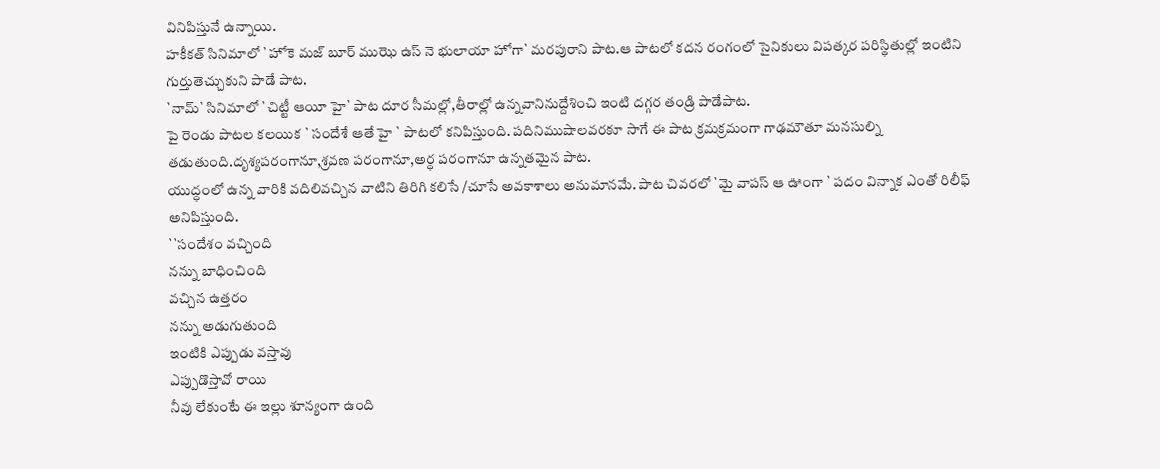వినిపిస్తునే ఉన్నాయి.
హకీకత్ సినిమాలో `హోకె మజ్ బూర్ ముఝె ఉస్ నె భులాయా హోగా` మరపురాని పాట.ఆ పాటలో కదన రంగంలో సైనికులు విపత్కర పరిస్థితుల్లో ఇంటిని గుర్తుతెచ్చుకుని పాడే పాట.
`నామ్` సినిమాలో `చిట్టీ ఆయీ హై` పాట దూర సీమల్లో,తీరాల్లో ఉన్నవానినుద్దేశించి ఇంటి దగ్గర తండ్రి పాడేపాట.
పై రెండు పాటల కలయిక ` సందేశే ఆతే హై ` పాటలో కనిపిస్తుంది. పదినిముషాలవరకూ సాగే ఈ పాట క్రమక్రమంగా గాఢమౌతూ మనసుల్ని తడుతుంది.దృశ్యపరంగానూ,శ్రవణ పరంగానూ,అర్ధ పరంగానూ ఉన్నతమైన పాట.
యుద్ధంలో ఉన్న వారికి వదిలివచ్చిన వాటిని తిరిగి కలిసే /చూసే అవకాశాలు అనుమానమే. పాట చివరలో `మై వాపస్ ఆ ఊంగా ` పదం విన్నాక ఎంతో రిలీఫ్ అనిపిస్తుంది.
``సందేశం వచ్చింది
నన్ను బాధించింది
వచ్చిన ఉత్తరం
నన్ను అడుగుతుంది
ఇంటికి ఎప్పుడు వస్తావు
ఎప్పుడొస్తావో రాయి
నీవు లేకుంటే ఈ ఇల్లు శూన్యంగా ఉంది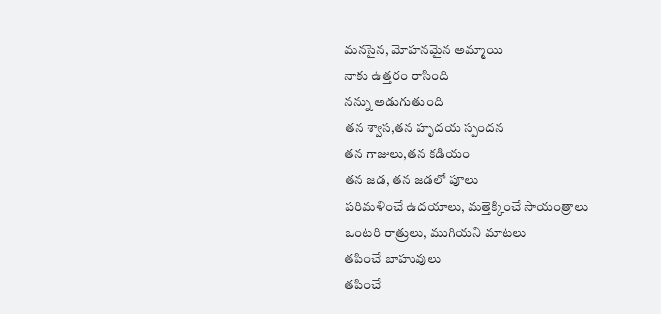మనసైన, మోహనమైన అమ్మాయి
నాకు ఉత్తరం రాసింది
నన్ను అడుగుతుంది
తన శ్వాస,తన హృదయ స్పందన
తన గాజులు,తన కడియం
తన జడ, తన జడలో పూలు
పరిమళించే ఉదయాలు, మత్తెక్కించే సాయంత్రాలు
ఒంటరి రాత్రులు, ముగియని మాటలు
తపించే బాహువులు
తపించే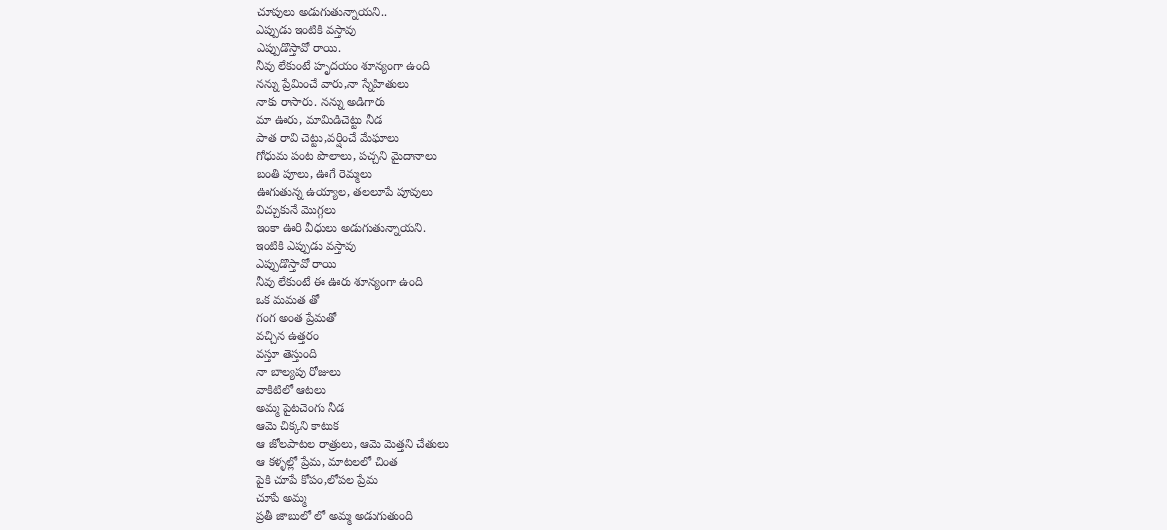చూపులు అడుగుతున్నాయని..
ఎప్పుడు ఇంటికి వస్తావు
ఎప్పుడొస్తావో రాయి.
నీవు లేకుంటే హృదయం శూన్యంగా ఉంది
నన్ను ప్రేమించే వారు,నా స్నేహితులు
నాకు రాసారు. నన్ను అడిగారు
మా ఊరు, మామిడిచెట్టు నీడ
పాత రావి చెట్టు,వర్షించే మేఘాలు
గోధుమ పంట పొలాలు, పచ్చని మైదానాలు
బంతి పూలు, ఊగే రెమ్మలు
ఊగుతున్న ఉయ్యాల, తలలూపే పూవులు
విచ్చుకునే మొగ్గలు
ఇంకా ఊరి వీధులు అడుగుతున్నాయని.
ఇంటికి ఎప్పుడు వస్తావు
ఎప్పుడొస్తావో రాయి
నీవు లేకుంటే ఈ ఊరు శూన్యంగా ఉంది
ఒక మమత తో
గంగ అంత ప్రేమతో
వచ్చిన ఉత్తరం
వస్తూ తెస్తుంది
నా బాల్యపు రోజులు
వాకిటిలో ఆటలు
అమ్మ పైటచెంగు నీడ
ఆమె చిక్కని కాటుక
ఆ జోలపాటల రాత్రులు, ఆమె మెత్తని చేతులు
ఆ కళ్ళల్లో ప్రేమ, మాటలలో చింత
పైకి చూపే కోపం,లోపల ప్రేమ
చూపే అమ్మ
ప్రతీ జాబులో లో అమ్మ అడుగుతుంది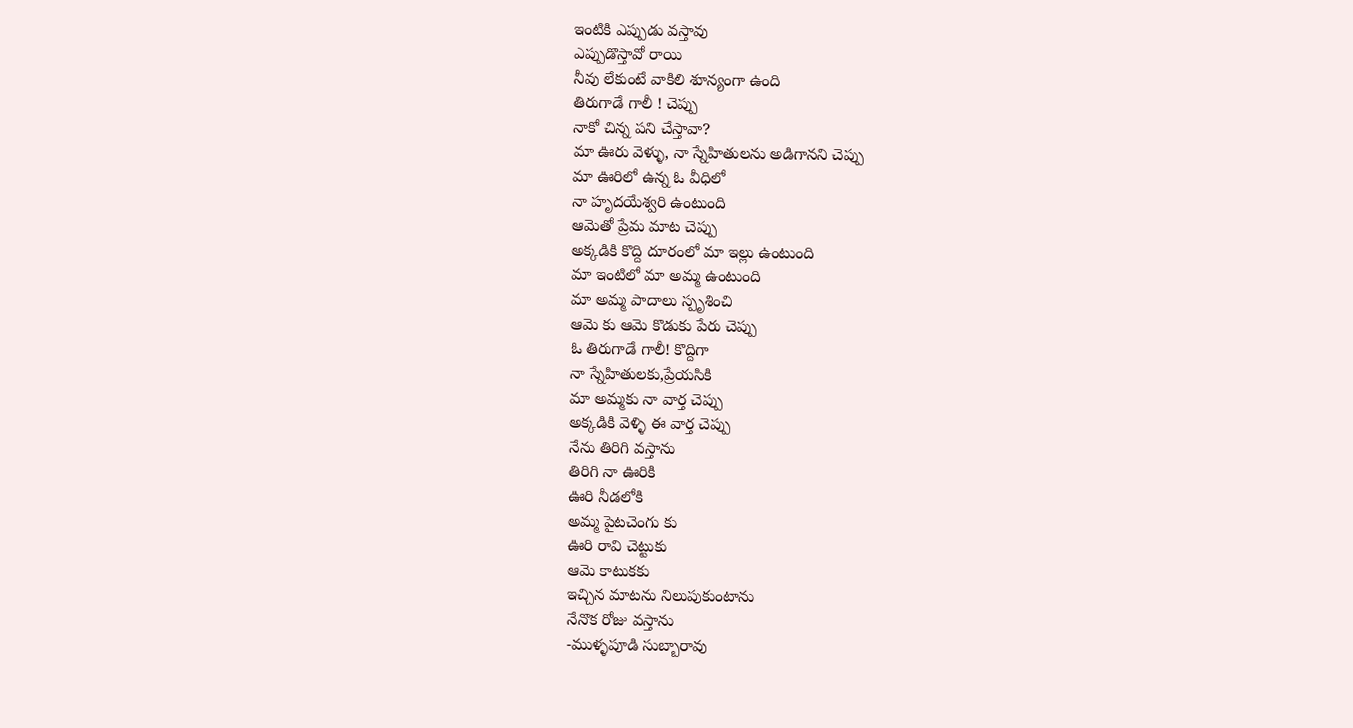ఇంటికి ఎప్పుడు వస్తావు
ఎప్పుడొస్తావో రాయి
నీవు లేకుంటే వాకిలి శూన్యంగా ఉంది
తిరుగాడే గాలీ ! చెప్పు
నాకో చిన్న పని చేస్తావా?
మా ఊరు వెళ్ళు, నా స్నేహితులను అడిగానని చెప్పు
మా ఊరిలో ఉన్న ఓ వీధిలో
నా హృదయేశ్వరి ఉంటుంది
ఆమెతో ప్రేమ మాట చెప్పు
అక్కడికి కొద్ది దూరంలో మా ఇల్లు ఉంటుంది
మా ఇంటిలో మా అమ్మ ఉంటుంది
మా అమ్మ పాదాలు స్పృశించి
ఆమె కు ఆమె కొడుకు పేరు చెప్పు
ఓ తిరుగాడే గాలీ! కొద్దిగా
నా స్నేహితులకు,ప్రేయసికి
మా అమ్మకు నా వార్త చెప్పు
అక్కడికి వెళ్ళి ఈ వార్త చెప్పు
నేను తిరిగి వస్తాను
తిరిగి నా ఊరికి
ఊరి నీడలోకి
అమ్మ పైటచెంగు కు
ఊరి రావి చెట్టుకు
ఆమె కాటుకకు
ఇచ్చిన మాటను నిలుపుకుంటాను
నేనొక రోజు వస్తాను
-ముళ్ళపూడి సుబ్బారావు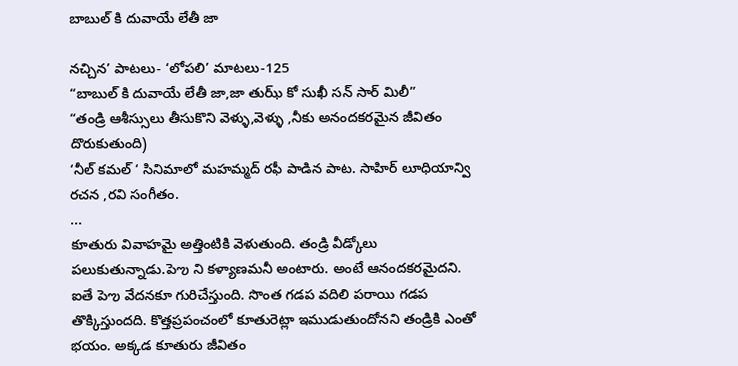బాబుల్ కి దువాయే లేతీ జా

నచ్చిన’ పాటలు- ‘లోపలి’ మాటలు-125
“బాబుల్ కి దువాయే లేతీ జా,జా తుఝ్ కో సుఖీ సన్ సార్ మిలీ”
“తండ్రి ఆశీస్సులు తీసుకొని వెళ్ళు,వెళ్ళు ,నీకు అనందకరమైన జీవితం దొరుకుతుంది)
‘నీల్ కమల్ ‘ సినిమాలో మహమ్మద్ రఫీ పాడిన పాట. సాహిర్ లూధియాన్వి రచన ,రవి సంగీతం.
...
కూతురు వివాహమై అత్తింటికి వెళుతుంది. తండ్రి వీడ్కోలు పలుకుతున్నాడు.పెఌ ని కళ్యాణమనీ అంటారు. అంటే ఆనందకరమైదని. ఐతే పెఌ వేదనకూ గురిచేస్తుంది. సొంత గడప వదిలి పరాయి గడప తొక్కిస్తుందది. కొత్తప్రపంచంలో కూతురెట్లా ఇముడుతుందోనని తండ్రికి ఎంతో భయం. అక్కడ కూతురు జీవితం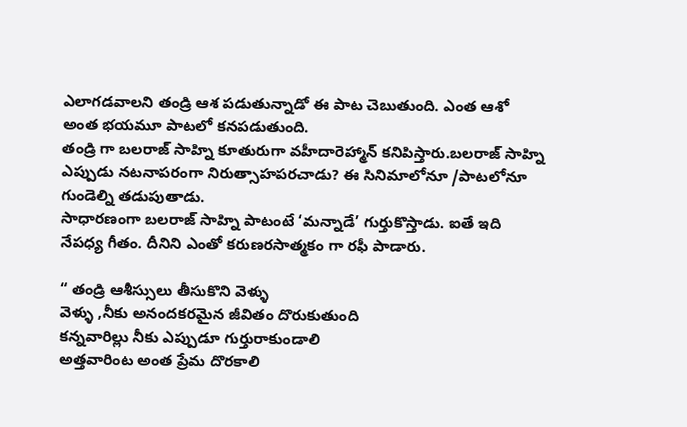ఎలాగడవాలని తండ్రి ఆశ పడుతున్నాడో ఈ పాట చెబుతుంది. ఎంత ఆశో అంత భయమూ పాటలో కనపడుతుంది.
తండ్రి గా బలరాజ్ సాహ్ని కూతురుగా వహీదారెహ్మాన్ కనిపిస్తారు.బలరాజ్ సాహ్ని ఎప్పుడు నటనాపరంగా నిరుత్సాహపరచాడు? ఈ సినిమాలోనూ /పాటలోనూ గుండెల్ని తడుపుతాడు.
సాధారణంగా బలరాజ్ సాహ్ని పాటంటే ‘మన్నాడే’ గుర్తుకొస్తాడు. ఐతే ఇది నేపధ్య గీతం. దీనిని ఎంతో కరుణరసాత్మకం గా రఫీ పాడారు.

“ తండ్రి ఆశీస్సులు తీసుకొని వెళ్ళు
వెళ్ళు ,నీకు అనందకరమైన జీవితం దొరుకుతుంది
కన్నవారిల్లు నీకు ఎప్పుడూ గుర్తురాకుండాలి
అత్తవారింట అంత ప్రేమ దొరకాలి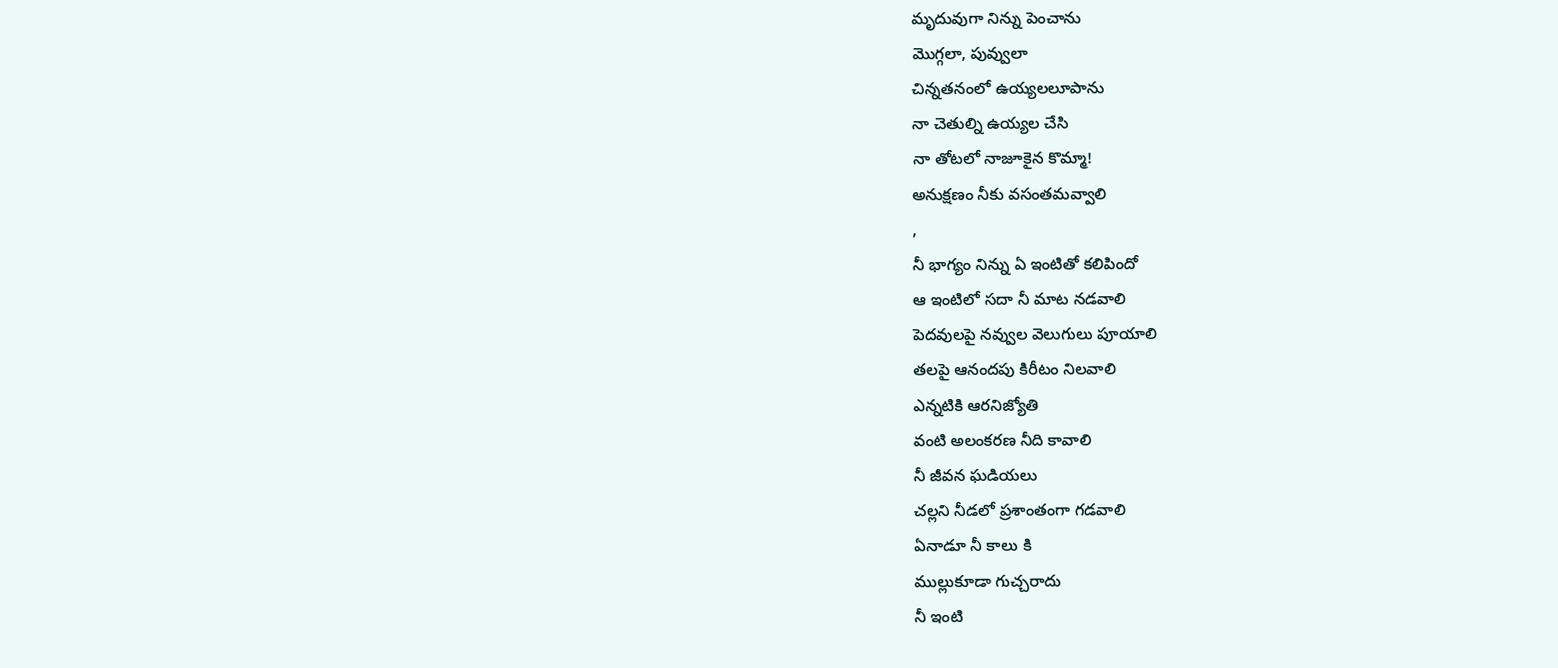మృదువుగా నిన్ను పెంచాను
మొగ్గలా, పువ్వులా
చిన్నతనంలో ఉయ్యలలూపాను
నా చెతుల్ని ఉయ్యల చేసి
నా తోటలో నాజూకైన కొమ్మా!
అనుక్షణం నీకు వసంతమవ్వాలి
,
నీ భాగ్యం నిన్ను ఏ ఇంటితో కలిపిందో
ఆ ఇంటిలో సదా నీ మాట నడవాలి
పెదవులపై నవ్వుల వెలుగులు పూయాలి
తలపై ఆనందపు కిరీటం నిలవాలి
ఎన్నటికి ఆరనిజ్యోతి
వంటి అలంకరణ నీది కావాలి
నీ జీవన ఘడియలు
చల్లని నీడలో ప్రశాంతంగా గడవాలి
ఏనాడూ నీ కాలు కి
ముల్లుకూడా గుచ్చరాదు
నీ ఇంటి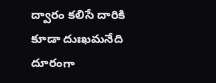ద్వారం కలిసే దారికి
కూడా దుఃఖమనేది దూరంగా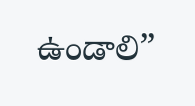ఉండాలి”